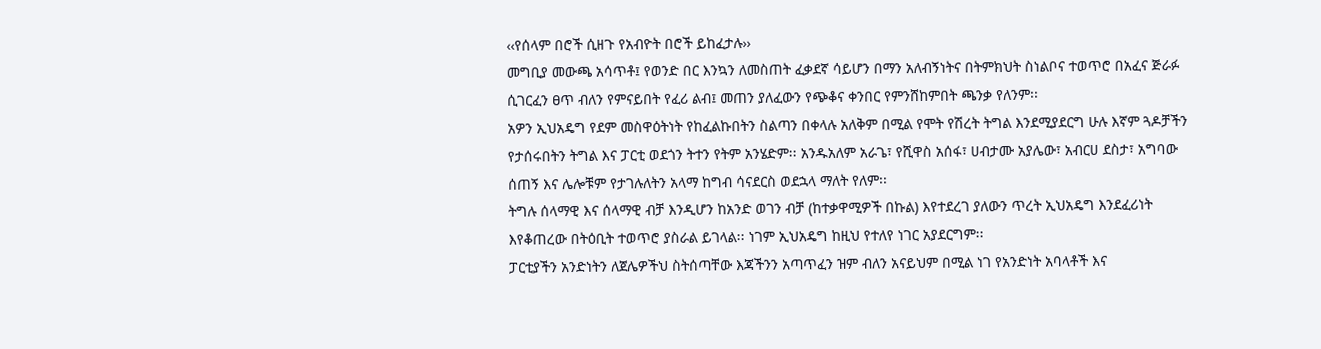‹‹የሰላም በሮች ሲዘጉ የአብዮት በሮች ይከፈታሉ››
መግቢያ መውጫ አሳጥቶ፤ የወንድ በር እንኳን ለመስጠት ፈቃደኛ ሳይሆን በማን አለብኝነትና በትምክህት ስነልቦና ተወጥሮ በአፈና ጅራፉ ሲገርፈን ፀጥ ብለን የምናይበት የፈሪ ልብ፤ መጠን ያለፈውን የጭቆና ቀንበር የምንሸከምበት ጫንቃ የለንም፡፡
አዎን ኢህአዴግ የደም መስዋዕትነት የከፈልኩበትን ስልጣን በቀላሉ አለቅም በሚል የሞት የሽረት ትግል እንደሚያደርግ ሁሉ እኛም ጓዶቻችን የታሰሩበትን ትግል እና ፓርቲ ወደጎን ትተን የትም አንሄድም፡፡ አንዱአለም አራጌ፣ የሺዋስ አሰፋ፣ ሀብታሙ አያሌው፣ አብርሀ ደስታ፣ አግባው ሰጠኝ እና ሌሎቹም የታገሉለትን አላማ ከግብ ሳናደርስ ወደኋላ ማለት የለም፡፡
ትግሉ ሰላማዊ እና ሰላማዊ ብቻ እንዲሆን ከአንድ ወገን ብቻ (ከተቃዋሚዎች በኩል) እየተደረገ ያለውን ጥረት ኢህአዴግ እንደፈሪነት እየቆጠረው በትዕቢት ተወጥሮ ያስራል ይገላል፡፡ ነገም ኢህአዴግ ከዚህ የተለየ ነገር አያደርግም፡፡
ፓርቲያችን አንድነትን ለጀሌዎችህ ስትሰጣቸው እጃችንን አጣጥፈን ዝም ብለን አናይህም በሚል ነገ የአንድነት አባላቶች እና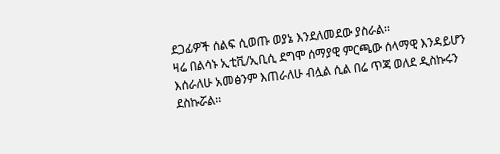ደጋፊዎች ሰልፍ ሲወጡ ወያኔ እንደለመደው ያስራል፡፡
ዛሬ በልሳኑ ኢቲቪ/ኢቢሲ ደግሞ ሰማያዊ ምርጫው ሰላማዊ እንዳይሆን እሰራለሁ አመፅንም እጠራለሁ ብሏል ሲል በሬ ጥጃ ወለደ ዲስኩሩን ደስኩሯል፡፡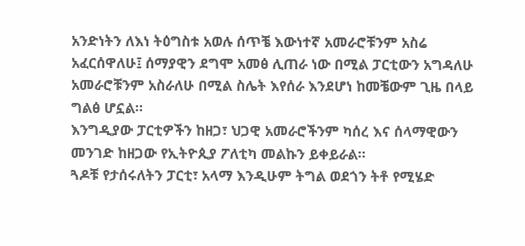አንድነትን ለእነ ትዕግስቱ አወሉ ሰጥቼ እውነተኛ አመራሮቹንም አስሬ አፈርሰዋለሁ፤ ሰማያዊን ደግሞ አመፅ ሊጠራ ነው በሚል ፓርቲውን አግዳለሁ አመራሮቹንም አስራለሁ በሚል ስሌት እየሰራ እንደሆነ ከመቼውም ጊዜ በላይ ግልፅ ሆኗል፡፡
እንግዲያው ፓርቲዎችን ከዘጋ፣ ህጋዊ አመራሮችንም ካሰረ እና ሰላማዊውን መንገድ ከዘጋው የኢትዮጲያ ፖለቲካ መልኩን ይቀይራል፡፡
ጓዶቹ የታሰሩለትን ፓርቲ፣ አላማ እንዲሁም ትግል ወደጎን ትቶ የሚሄድ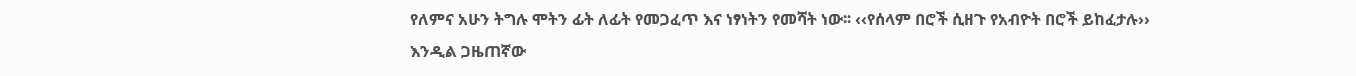የለምና አሁን ትግሉ ሞትን ፊት ለፊት የመጋፈጥ እና ነፃነትን የመሻት ነው፡፡ ‹‹የሰላም በሮች ሲዘጉ የአብዮት በሮች ይከፈታሉ›› እንዲል ጋዜጠኛው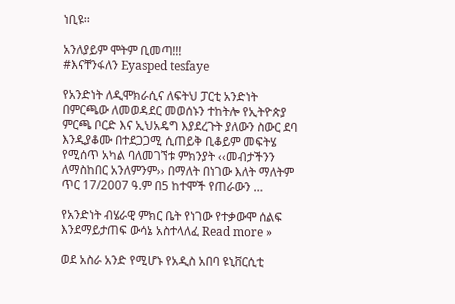ነቢዩ፡፡

አንለያይም ሞትም ቢመጣ!!!
#እናቸንፋለን Eyasped tesfaye

የአንድነት ለዲሞክራሲና ለፍትህ ፓርቲ አንድነት በምርጫው ለመወዳደር መወሰኑን ተከትሎ የኢትዮጵያ ምርጫ ቦርድ እና ኢህአዴግ እያደረጉት ያለውን ስውር ደባ እንዲያቆሙ በተደጋጋሚ ሲጠይቅ ቢቆይም መፍትሄ የሚሰጥ አካል ባለመገኘቱ ምክንያት ‹‹መብታችንን ለማስከበር አንለምንም›› በማለት በነገው እለት ማለትም ጥር 17/2007 ዓ.ም በ5 ከተሞች የጠራውን …

የአንድነት ብሄራዊ ምክር ቤት የነገው የተቃውሞ ሰልፍ እንደማይታጠፍ ውሳኔ አስተላለፈ Read more »

ወደ አስራ አንድ የሚሆኑ የአዲስ አበባ ዩኒቨርሲቲ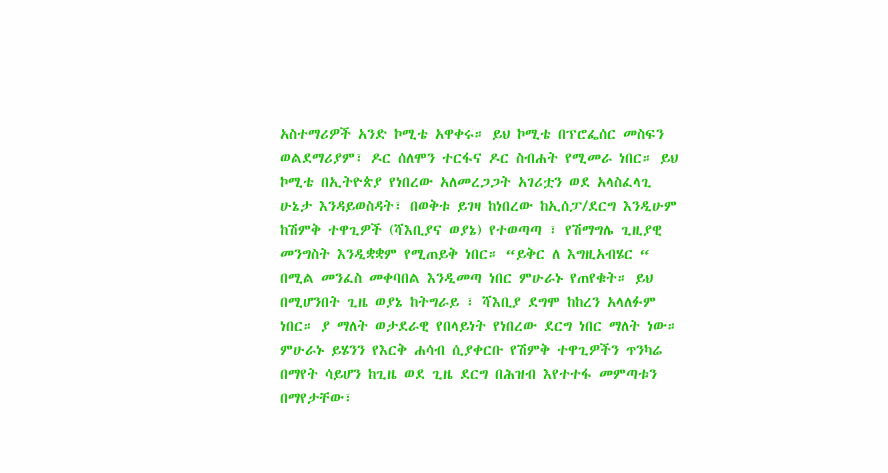አስተማሪዎች አንድ ኮሚቴ አዋቀሩ። ይህ ኮሚቴ በፕሮፌሰር መስፍን ወልደማሪያም፣ ዶር ሰለሞን ተርፋና ዶር ስብሐት የሚመራ ነበር። ይህ ኮሚቴ በኢትዮጵያ የነበረው አለመረጋጋት አገሪቷን ወደ አላስፈላጊ ሁኔታ እንዳይወስዳት፣ በወቅቱ ይገዛ ከነበረው ከኢሰፓ/ደርግ እንዲሁም ከሽምቅ ተዋጊዎች (ሻእቢያና ወያኔ) የተወጣጣ ፣ የሽማግሌ ጊዚያዊ መንግስት እንዲቋቋም የሚጠይቅ ነበር። “ይቅር ለ እግዚአብሄር “ በሚል መንፈስ መቀባበል እንዲመጣ ነበር ምሁራኑ የጠየቁት። ይህ በሚሆንበት ጊዜ ወያኔ ከትግራይ ፣ ሻእቢያ ደግሞ ከከረን አላለፉም ነበር። ያ ማለት ወታደራዊ የበላይነት የነበረው ደርግ ነበር ማለት ነው። ምሁራኑ ይሄንን የእርቅ ሐሳብ ሲያቀርቡ የሽምቅ ተዋጊዎችን ጥንካሬ በማየት ሳይሆን ከጊዜ ወደ ጊዜ ደርግ በሕዝብ እየተተፋ መምጣቱን በማየታቸው፣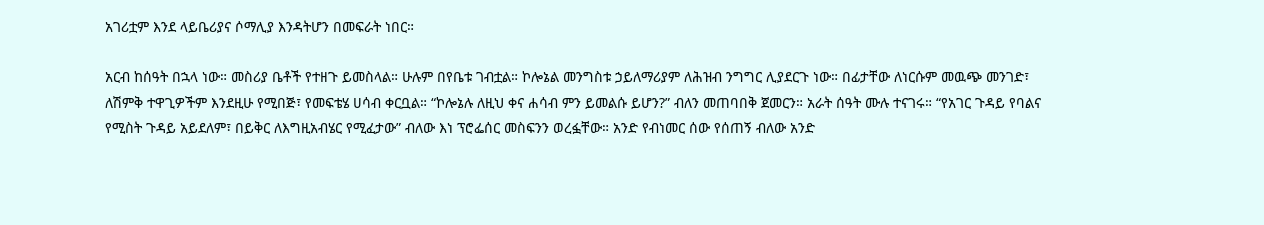አገሪቷም እንደ ላይቤሪያና ሶማሊያ እንዳትሆን በመፍራት ነበር።

አርብ ከሰዓት በኋላ ነው። መስሪያ ቤቶች የተዘጉ ይመስላል። ሁሉም በየቤቱ ገብቷል። ኮሎኔል መንግስቱ ኃይለማሪያም ለሕዝብ ንግግር ሊያደርጉ ነው። በፊታቸው ለነርሱም መዉጭ መንገድ፣ ለሽምቅ ተዋጊዎችም እንደዚሁ የሚበጅ፣ የመፍቴሄ ሀሳብ ቀርቧል። “ኮሎኔሉ ለዚህ ቀና ሐሳብ ምን ይመልሱ ይሆን?” ብለን መጠባበቅ ጀመርን። አራት ሰዓት ሙሉ ተናገሩ። “የአገር ጉዳይ የባልና የሚስት ጉዳይ አይደለም፣ በይቅር ለእግዚአብሄር የሚፈታው” ብለው እነ ፕሮፌሰር መስፍንን ወረፏቸው። አንድ የብነመር ሰው የሰጠኝ ብለው አንድ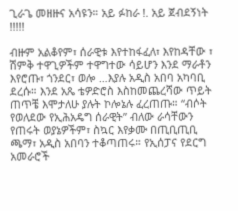ጊራጌ መዘዙና አሳዩን። አይ ፉከራ !. አይ ጀብደኝነት !!!!!

ብዙም አልቆየም፣ ሰራዊቱ እየተከፋፈለ፣ እየከዳቸው ፣ ሽምቅ ተዋጊዎችም ተዋግተው ሳይሆን እንደ ማራቶን እየሮጡ፣ ጎንደር፣ ወሎ …እያሉ አዲስ አበባ አካባቢ ደረሱ። እንደ አጼ ቴዎድሮስ እስከመጨረሻው ጥይት ጠጥቼ እሞታለሁ ያሉት ኮሎኔሉ ፈረጠጡ። “ብሶት የወለደው የኢሕአዴግ ሰራዊት” ብለው ራሳቸውን የጠሩት ወያኔዎችም፣ ስኳር እየቃሙ በጢቢጢቢ ጫማ፣ አዲስ አበባን ተቆጣጠሩ። የኢሰፓና የደርግ አመራሮች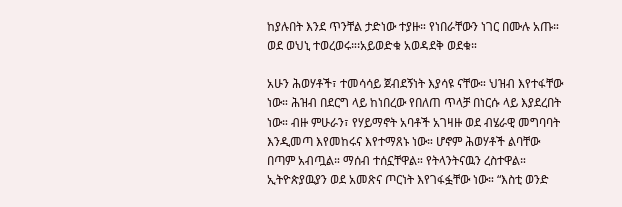ከያሉበት እንደ ጥንቸል ታድነው ተያዙ። የነበራቸውን ነገር በሙሉ አጡ። ወደ ወህኒ ተወረወሩ።፡አይወድቁ አወዳደቅ ወደቁ።

አሁን ሕወሃቶች፣ ተመሳሳይ ጀብደኝነት እያሳዩ ናቸው። ህዝብ እየተፋቸው ነው። ሕዝብ በደርግ ላይ ከነበረው የበለጠ ጥላቻ በነርሱ ላይ እያደረበት ነው። ብዙ ምሁራን፣ የሃይማኖት አባቶች አገዛዙ ወደ ብሄራዊ መግባባት እንዲመጣ እየመከሩና እየተማጸኑ ነው። ሆኖም ሕወሃቶች ልባቸው በጣም አብጧል። ማሰብ ተሰኗቸዋል። የትላንትናዉን ረስተዋል። ኢትዮጵያዉያን ወደ አመጽና ጦርነት እየገፋፏቸው ነው። “እስቲ ወንድ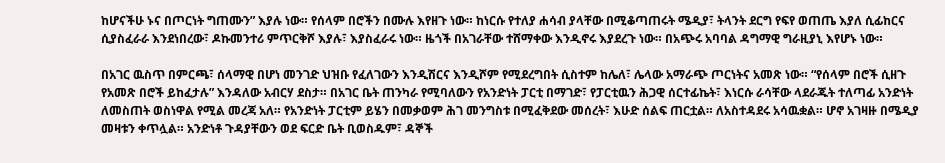ከሆናችሁ ኑና በጦርነት ግጠሙን” እያሉ ነው። የሰላም በሮችን በሙሉ እየዘጉ ነው። ከነርሱ የተለያ ሐሳብ ያላቸው በሚቆጣጠሩት ሜዲያ፣ ትላንት ደርግ የፍየ ወጠጤ እያለ ሲፊከርና ሲያስፈራራ እንደነበረው፣ ዶኩመንተሪ ምጥርቅሾ እያሉ፣ እያስፈራሩ ነው። ዜጎች በአገራቸው ተሸማቀው እንዲኖሩ እያደረጉ ነው። በአጭሩ አባባል ዳግማዊ ግራዚያኒ እየሆኑ ነው።

በአገር ዉስጥ በምርጫ፣ ሰላማዊ በሆነ መንገድ ህዝቡ የፈለገውን እንዲሽርና እንዲሾም የሚደረግበት ሲስተም ከሌለ፣ ሌላው አማራጭ ጦርነትና አመጽ ነው። “የሰላም በሮች ሲዘጉ የአመጽ በሮች ይከፈታሉ” እንዳለው አብርሃ ደስታ። በአገር ቤት ጠንካራ የሚባለውን የአንድነት ፓርቲ በማገድ፣ የፓርቲዉን ሕጋዊ ሰርተፊኬት፣ እነርሱ ራሳቸው ላደራጁት ተለጣፊ አንድነት ለመስጠት ወስነዋል የሚል መረጃ አለ። የአንድነት ፓርቲም ይሄን በመቃወም ሕገ መንግስቱ በሚፈቅደው መሰረት፣ እሁድ ሰልፍ ጠርቷል። ለአስተዳደሩ አሳዉቋል። ሆኖ አገዛዙ በሜዲያ መዛቱን ቀጥሏል። አንድነቶ ጉዳያቸውን ወደ ፍርድ ቤት ቢወስዱም፣ ዳኞች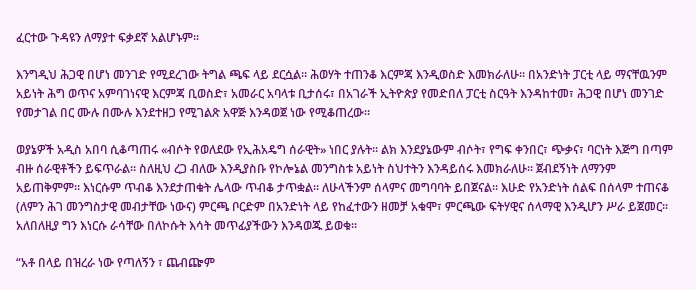ፈርተው ጉዳዩን ለማያተ ፍቃደኛ አልሆኑም።

እንግዲህ ሕጋዊ በሆነ መንገድ የሚደረገው ትግል ጫፍ ላይ ደርሷል። ሕወሃት ተጠንቆ እርምጃ እንዲወስድ እመክራለሁ። በአንድነት ፓርቲ ላይ ማናቸዉንም አይነት ሕግ ወጥና አምባገነናዊ እርምጃ ቢወስድ፣ አመራር አባላቱ ቢታሰሩ፣ በአገራች ኢትዮጵያ የመድበለ ፓርቲ ስርዓት እንዳከተመ፣ ሕጋዊ በሆነ መንገድ የመታገል በር ሙሉ በሙሉ እንደተዘጋ የሚገልጽ አዋጅ እንዳወጀ ነው የሚቆጠረው።

ወያኔዎች አዲስ አበባ ሲቆጣጠሩ «ብሶት የወለደው የኢሕአዴግ ሰራዊት» ነበር ያሉት። ልክ እንደያኔውም ብሶት፣ የግፍ ቀንበር፣ ጭቃና፣ ባርነት እጅግ በጣም ብዙ ሰራዊቶችን ይፍጥራል። ስለዚህ ረጋ ብለው እንዲያስቡ የኮሎኔል መንግስቱ አይነት ስህተትን እንዳይሰሩ እመክራለሁ። ጀብደኝነት ለማንም አይጠቅምም። እነርሱም ጥብቆ እንደታጠቁት ሌላው ጥብቆ ታጥቋል። ለሁላችንም ሰላምና መግባባት ይበጀናል። እሁድ የአንድነት ሰልፍ በሰላም ተጠናቆ (ለምን ሕገ መንግስታዊ መብታቸው ነውና) ምርጫ ቦርድም በአንድነት ላይ የከፈተውን ዘመቻ አቁሞ፣ ምርጫው ፍትሃዊና ሰላማዊ እንዲሆን ሥራ ይጀመር። አለበለዚያ ግን እነርሱ ራሳቸው በለኮሱት እሳት መጥፊያችውን እንዳወጁ ይወቁ።

“አቶ በላይ በዝረራ ነው የጣለኝን ፣ ጨብጬም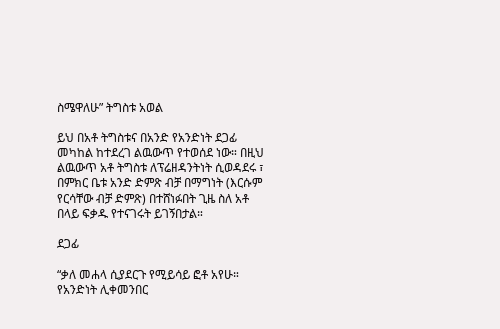ስሜዋለሁ” ትግስቱ አወል

ይህ በአቶ ትግስቱና በአንድ የአንድነት ደጋፊ መካከል ከተደረገ ልዉውጥ የተወሰደ ነው። በዚህ ልዉውጥ አቶ ትግስቱ ለፕሬዘዳንትነት ሲወዳደሩ ፣ በምክር ቤቱ አንድ ድምጽ ብቻ በማግነት (እርሱም የርሳቸው ብቻ ድምጽ) በተሸነፉበት ጊዜ ስለ አቶ በላይ ፍቃዱ የተናገሩት ይገኝበታል።

ደጋፊ

“ቃለ መሐላ ሲያደርጉ የሚይሳይ ፎቶ አየሁ። የአንድነት ሊቀመንበር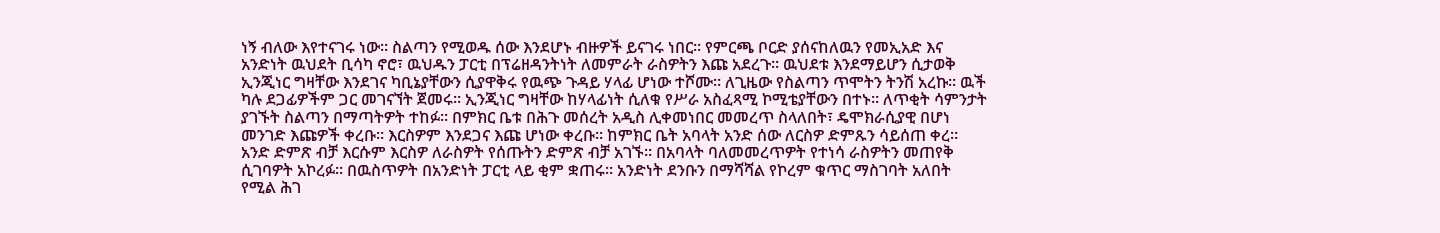ነኝ ብለው እየተናገሩ ነው። ስልጣን የሚወዱ ሰው እንደሆኑ ብዙዎች ይናገሩ ነበር። የምርጫ ቦርድ ያሰናከለዉን የመኢአድ እና አንድነት ዉህደት ቢሳካ ኖሮ፣ ዉህዱን ፓርቲ በፕሬዘዳንትነት ለመምራት ራስዎትን እጩ አደረጉ። ዉህደቱ እንደማይሆን ሲታወቅ ኢንጂነር ግዛቸው እንደገና ካቢኔያቸውን ሲያዋቅሩ የዉጭ ጉዳይ ሃላፊ ሆነው ተሾሙ። ለጊዜው የስልጣን ጥሞትን ትንሽ አረኩ። ዉች ካሉ ደጋፊዎችም ጋር መገናኘት ጀመሩ። ኢንጂነር ግዛቸው ከሃላፊነት ሲለቁ የሥራ አስፈጻሚ ኮሚቴያቸውን በተኑ። ለጥቂት ሳምንታት ያገኙት ስልጣን በማጣትዎት ተከፉ። በምክር ቤቱ በሕጉ መሰረት አዲስ ሊቀመነበር መመረጥ ስላለበት፣ ዴሞክራሲያዊ በሆነ መንገድ እጩዎች ቀረቡ። እርስዎም እንደጋና እጩ ሆነው ቀረቡ። ከምክር ቤት አባላት አንድ ሰው ለርስዎ ድምጹን ሳይሰጠ ቀረ። አንድ ድምጽ ብቻ እርሱም እርስዎ ለራስዎት የሰጡትን ድምጽ ብቻ አገኙ። በአባላት ባለመመረጥዎት የተነሳ ራስዎትን መጠየቅ ሲገባዎት አኮረፉ። በዉስጥዎት በአንድነት ፓርቲ ላይ ቂም ቋጠሩ። አንድነት ደንቡን በማሻሻል የኮረም ቁጥር ማስገባት አለበት የሚል ሕገ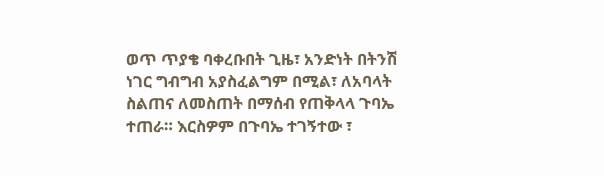ወጥ ጥያቄ ባቀረቡበት ጊዜ፣ አንድነት በትንሽ ነገር ግብግብ አያስፈልግም በሚል፣ ለአባላት ስልጠና ለመስጠት በማሰብ የጠቅላላ ጉባኤ ተጠራ። እርስዎም በጉባኤ ተገኝተው ፣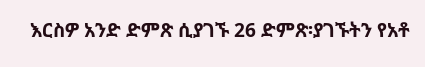እርስዎ አንድ ድምጽ ሲያገኙ 26 ድምጽ፡ያገኙትን የአቶ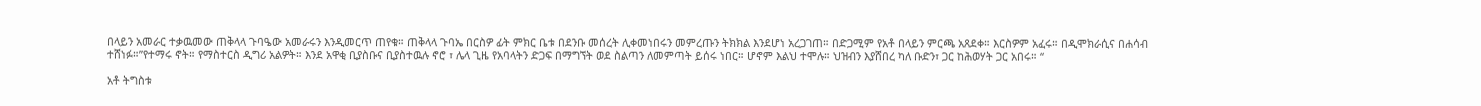በላይን አመራር ተቃዉመው ጠቅላላ ጉባዔው አመራሩን እንዲመርጥ ጠየቁ። ጠቅላላ ጉባኤ በርስዎ ፊት ምክር ቤቱ በደንቡ መሰረት ሊቀመነበሩን መምረጡን ትክክል እንደሆነ አረጋገጠ። በድጋሚም የአቶ በላይን ምርጫ አጸደቀ። እርስዎም አፈሩ። በዲሞክራሲና በሐሳብ ተሸነፉ።”የተማሩ ኖት። የማስተርስ ዲግሪ አልዎት። እንደ አዋቂ ቢያስቡና ቢያስተዉሉ ኖሮ ፣ ሌላ ጊዜ የአባላትን ድጋፍ በማግኘት ወደ ስልጣን ለመምጣት ይሰሩ ነበር። ሆኖም እልህ ተሞሉ። ህዝብን እያሸበረ ካለ ቡድን፣ ጋር ከሕወሃት ጋር አበሩ። “

አቶ ትግስቱ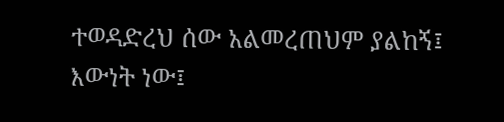ተወዳድረህ ሰው አልመረጠህም ያልከኝ፤ እውነት ነው፤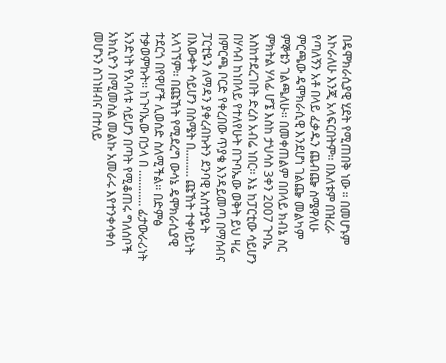በዴሞክራሲያዊ ሂደት የሚጠበቅ ነው ። በመሆኑም እኮራለሁ እንጂ አላፍርበትም፡፡ በእለቱም በዝረራ የጣለኝን አቶ በላይ ፈቃዱን ጨብጬ ስሜዋለሁ ምርጫው ዴሞክራሲዊ እንደሆነ ገልጬ መልካም ምኞቴን ገልጫለሁ፡፡ በመቀጠልም በበላይ ክብኔ ስር ምክትል ሃላፊ ሆኜ እስከ ታህሳስ 3ቀን 2007 ጉባኤ እስከተደረገበት ድረስ አብሬ ነበር፡፡ እኔ ከፓርቲው ሳይሆን በሃሳብ ከነበላይ የተለየሁት በጉባኤው ወቅት ይህ ዛሬ በምርጫ ቦርድ የቀረበው ጥያቄ እንዳይመጣ በማሰብና ፓርቲዬን ለማዳን ያቀረብኩትን ደንባዊ አስተያዬት በእውቀት ሳይሆን በስሜት በ……… ጩኸት ተቀባይነት አላገኘም፡፡ በጩኸት የሚደረግ ውሳኔ ዴሞክራሲያዊ ተደርጎ በየዋሆች ሊወሰድ ስለሚችል፡፡ በድምፅ ተቃወምኩት፡፡ ከጉባኤው በኃላ በ ………… ፊታውራሪነት አንድነት የአባላቱ ሳይሆን በጣት የሚቆጠሩ ግለሰቦች አክሲዮን በሚመስል መልኩ አመራሩ እየተንቀሳቀሰ መሆኑን ስገነዘብና በተለይ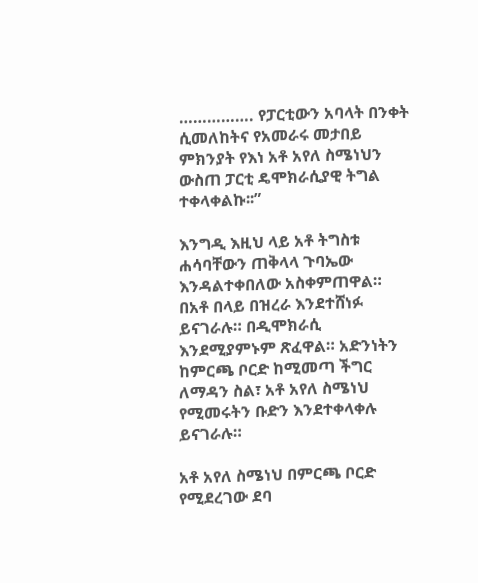……………. የፓርቲውን አባላት በንቀት ሲመለከትና የአመራሩ መታበይ ምክንያት የእነ አቶ አየለ ስሜነህን ውስጠ ፓርቲ ዴሞክራሲያዊ ትግል ተቀላቀልኩ፡፡”

እንግዲ እዚህ ላይ አቶ ትግስቱ ሐሳባቸውን ጠቅላላ ጉባኤው እንዳልተቀበለው አስቀምጠዋል። በአቶ በላይ በዝረራ እንደተሸነፉ ይናገራሉ። በዲሞክራሲ እንደሚያምኑም ጽፈዋል። አድንነትን ከምርጫ ቦርድ ከሚመጣ ችግር ለማዳን ስል፣ አቶ አየለ ስሜነህ የሚመሩትን ቡድን እንደተቀላቀሉ ይናገራሉ።

አቶ አየለ ስሜነህ በምርጫ ቦርድ የሚደረገው ደባ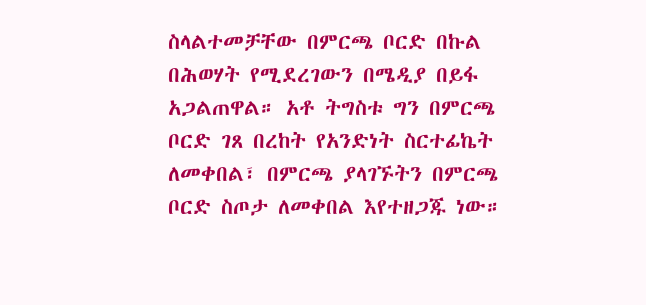ስላልተመቻቸው በምርጫ ቦርድ በኩል በሕወሃት የሚደረገውን በሜዲያ በይፋ አጋልጠዋል። አቶ ትግስቱ ግን በምርጫ ቦርድ ገጸ በረከት የአንድነት ስርተፊኬት ለመቀበል፣ በምርጫ ያላገኙትን በምርጫ ቦርድ ስጦታ ለመቀበል እየተዘጋጁ ነው።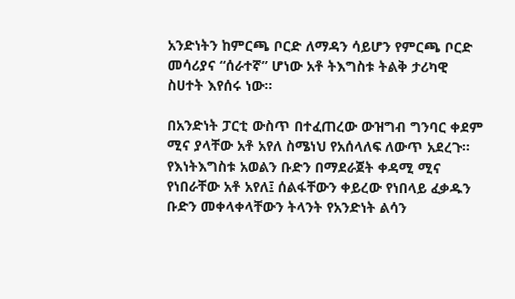አንድነትን ከምርጫ ቦርድ ለማዳን ሳይሆን የምርጫ ቦርድ መሳሪያና “ሰራተኛ” ሆነው አቶ ትእግስቱ ትልቅ ታሪካዊ ስሀተት እየሰሩ ነው።

በአንድነት ፓርቲ ውስጥ በተፈጠረው ውዝግብ ግንባር ቀደም ሚና ያላቸው አቶ አየለ ስሜነህ የአሰላለፍ ለውጥ አደረጉ፡፡ የእነትእግስቱ አወልን ቡድን በማደራጀት ቀዳሚ ሚና የነበራቸው አቶ አየለ፤ ሰልፋቸውን ቀይረው የነበላይ ፈቃዱን ቡድን መቀላቀላቸውን ትላንት የአንድነት ልሳን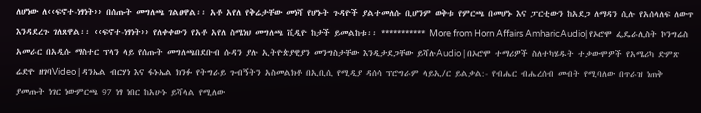ለሆነው ለ‹‹ፍኖተ-ነፃነት›› በሰጡት መግለጫ ገልፀዋል፡፡ አቶ አየለ የቅሬታቸው መነሻ የሆኑት ጉዳዮች ያልተመለሱ ቢሆንም ወቅቱ የምርጫ በመሆኑ እና ፓርቲውን ከአደጋ ለማዳን ሲሉ የአሰላለፍ ለውጥ እንዳደረጉ ገለጸዋል፡፡ ‹‹ፍኖተ-ነፃነት›› የለቀቀውን የአቶ አየለ ስሜነህ መግለጫ ቪዲዮ ከታች ይመልከቱ፡፡ *********** More from Horn Affairs AmharicAudio| የኦሮሞ ፌዴራሊስት ኮንግሬስ አመራር በአዲሱ ማስተር ፕላን ላይ የሰጡት መግለጫበደቡብ ሱዳን ያሉ ኢትዮጵያዊያን መንግስታቸው እንዲታደጋቸው ይሻሉAudio | በኦሮሞ ተማሪዎች ስለተካሄዱት ተቃውሞዎች የአሜሪካ ድምጽ ሬድዮ ዘገባVideo | ዳንኤል ብርሃነ እና ፋኑኤል ክንፉ የትግራይ ጉብኝትን አስመልክቶ በኢቢሲ የሚዲያ ዳሰሳ ፕሮግራም ላይኢ/ር ይልቃል:- የብሔር ብሔረሰብ መብት የሚባለው በጥራዝ ነጠቅ ያመጡት ነገር ነውምርጫ 97 ነፃ ነበር ከአሁኑ ይሻላል የሚለው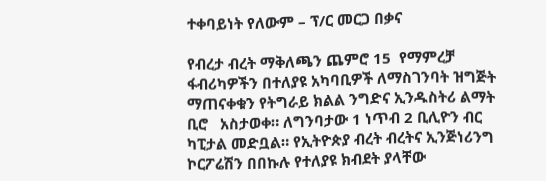ተቀባይነት የለውም – ፕ/ር መርጋ በቃና

የብረታ ብረት ማቅለጫን ጨምሮ 15  የማምረቻ ፋብሪካዎችን በተለያዩ አካባቢዎች ለማስገንባት ዝግጅት ማጠናቀቁን የትግራይ ክልል ንግድና ኢንዱስትሪ ልማት ቢሮ   አስታወቀ። ለግንባታው 1 ነጥብ 2 ቢሊዮን ብር ካፒታል መድቧል። የኢትዮጵያ ብረት ብረትና ኢንጅነሪንግ ኮርፖሬሽን በበኩሉ የተለያዩ ክብደት ያላቸው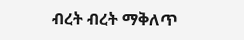ብረት ብረት ማቅለጥ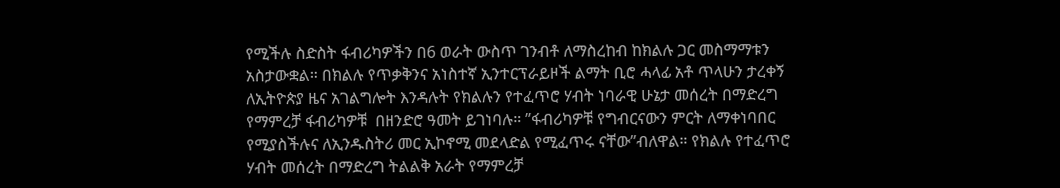የሚችሉ ስድስት ፋብሪካዎችን በ6 ወራት ውስጥ ገንብቶ ለማስረከብ ከክልሉ ጋር መስማማቱን አስታውቋል። በክልሉ የጥቃቅንና አነስተኛ ኢንተርፕራይዞች ልማት ቢሮ ሓላፊ አቶ ጥላሁን ታረቀኝ ለኢትዮጵያ ዜና አገልግሎት እንዳሉት የክልሉን የተፈጥሮ ሃብት ነባራዊ ሁኔታ መሰረት በማድረግ  የማምረቻ ፋብሪካዎቹ  በዘንድሮ ዓመት ይገነባሉ። ”ፋብሪካዎቹ የግብርናውን ምርት ለማቀነባበር የሚያስችሉና ለኢንዱስትሪ መር ኢኮኖሚ መደላድል የሚፈጥሩ ናቸው”ብለዋል። የክልሉ የተፈጥሮ ሃብት መሰረት በማድረግ ትልልቅ አራት የማምረቻ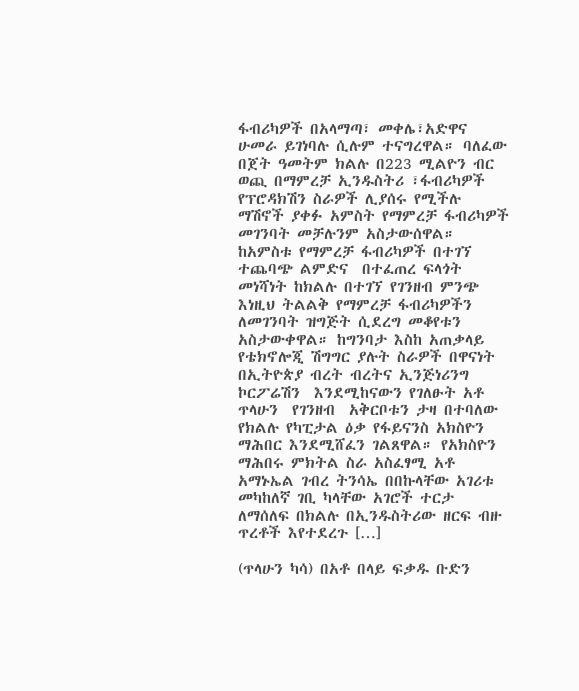ፋብሪካዎች በአላማጣ፣ መቀሌ፣አድዋና ሁመራ ይገነባሉ ሲሉም ተናግረዋል። ባለፈው በጀት ዓመትም ክልሉ በ223 ሚልዮን ብር ወጪ በማምረቻ ኢንዱስትሪ ፣ፋብሪካዎች የፕሮዳክሽን ስራዎች ሊያሰሩ የሚችሉ ማሽኖች ያቀፉ አምስት የማምረቻ ፋብሪካዎች መገንባት መቻሉንም አስታውሰዋል። ከአምስቱ የማምረቻ ፋብሪካዎች በተገኘ ተጨባጭ ልምድና  በተፈጠረ ፍላጎት መነሻነት ከክልሉ በተገኘ የገንዘብ ምንጭ እነዚህ ትልልቅ የማምረቻ ፋብሪካዎችን ለመገንባት ዝግጅት ሲደረግ መቆየቱን አስታውቀዋል። ከግንባታ እስከ አጠቃላይ የቴክኖሎጂ ሽግግር ያሉት ስራዎች በዋናነት በኢትዮጵያ ብረት ብረትና ኢንጅነሪንግ ኮርፖሬሽን  እንደሚከናውን የገለፁት አቶ ጥላሁን  የገንዘብ  አቅርቦቱን ታዛ በተባለው የክልሉ የካፒታል ዕቃ የፋይናንስ አክስዮን ማሕበር እንደሚሸፈን ገልጸዋል። የአክስዮን ማሕበሩ ምክትል ስራ አስፈፃሚ አቶ አማኑኤል ገብረ ትንሳኤ በበኩላቸው አገሪቱ መካከለኛ ገቢ ካላቸው አገሮች ተርታ ለማሰለፍ በክልሉ በኢንዱስትሪው ዘርፍ ብዙ ጥረቶች እየተደረጉ […]

(ጥላሁን ካሳ) በአቶ በላይ ፍቃዱ ቡድን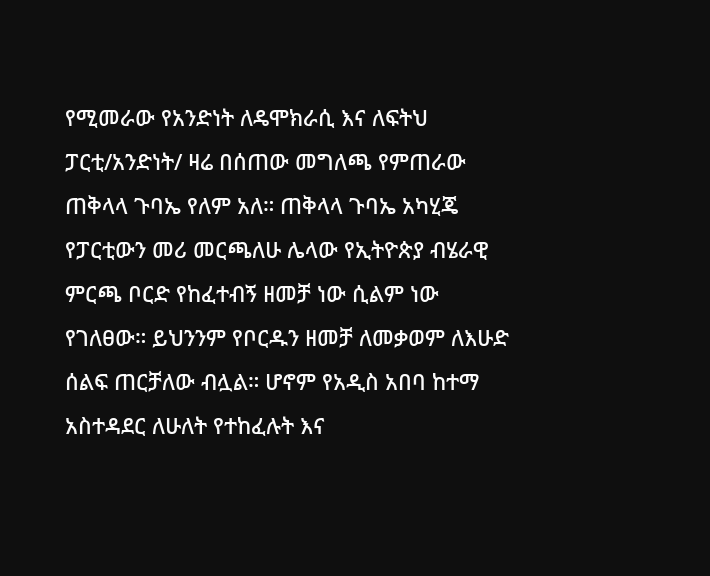የሚመራው የአንድነት ለዴሞክራሲ እና ለፍትህ ፓርቲ/አንድነት/ ዛሬ በሰጠው መግለጫ የምጠራው ጠቅላላ ጉባኤ የለም አለ። ጠቅላላ ጉባኤ አካሂጄ የፓርቲውን መሪ መርጫለሁ ሌላው የኢትዮጵያ ብሄራዊ ምርጫ ቦርድ የከፈተብኝ ዘመቻ ነው ሲልም ነው የገለፀው። ይህንንም የቦርዱን ዘመቻ ለመቃወም ለእሁድ ሰልፍ ጠርቻለው ብሏል። ሆኖም የአዲስ አበባ ከተማ አስተዳደር ለሁለት የተከፈሉት እና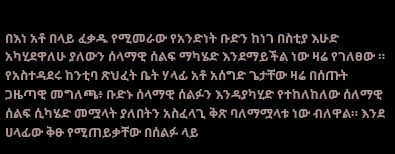በእነ አቶ በላይ ፈቃዱ የሚመራው የአንድነት ቡድን ከነገ በስቲያ እሁድ አካሂደዋለሁ ያለውን ሰላማዊ ሰልፍ ማካሄድ እንደማይችል ነው ዛሬ የገለፀው ። የአስተዳደሩ ከንቲባ ጽህፈት ቤት ሃላፊ አቶ አሰግድ ጌታቸው ዛሬ በሰጡት ጋዜጣዊ መግለጫ፥ ቡድኑ ሰላማዊ ሰልፉን እንዳያካሂድ የተከለከለው ሰለማዊ ሰልፍ ሲካሄድ መሟላት ያለበትን አስፈላጊ ቅጽ ባለማሟላቱ ነው ብለዋል። እንደ ሀላፊው ቅፁ የሚጠይቃቸው በሰልፉ ላይ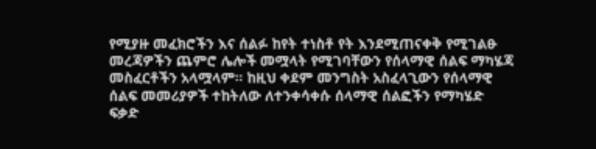የሚያዙ መፈክሮችን እና ሰልፉ ከየት ተነስቶ የት እንደሚጠናቀቅ የሚገልፁ መረጃዎችን ጨምሮ ሌሎች መሟላት የሚገባቸውን የሰላማዊ ሰልፍ ማካሄጃ መስፈርቶችን አላሟላም። ከዚህ ቀደም መንግስት አስፈላጊውን የሰላማዊ ሰልፍ መመሪያዎች ተከትለው ለተንቀሳቀሱ ሰላማዊ ሰልፎችን የማካሄድ ፍቃድ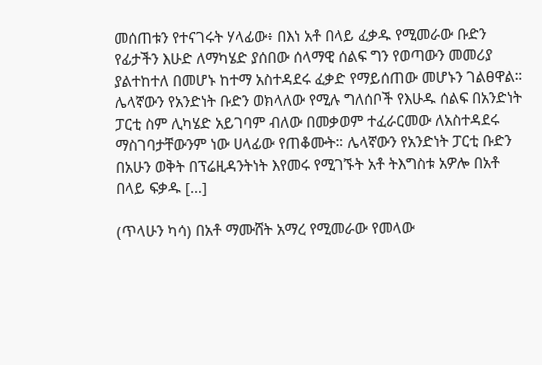መሰጠቱን የተናገሩት ሃላፊው፥ በእነ አቶ በላይ ፈቃዱ የሚመራው ቡድን የፊታችን እሁድ ለማካሄድ ያሰበው ሰላማዊ ሰልፍ ግን የወጣውን መመሪያ ያልተከተለ በመሆኑ ከተማ አስተዳደሩ ፈቃድ የማይሰጠው መሆኑን ገልፀዋል። ሌላኛውን የአንድነት ቡድን ወክላለው የሚሉ ግለሰቦች የእሁዱ ሰልፍ በአንድነት ፓርቲ ስም ሊካሄድ አይገባም ብለው በመቃወም ተፈራርመው ለአስተዳደሩ ማስገባታቸውንም ነው ሀላፊው የጠቆሙት። ሌላኛውን የአንድነት ፓርቲ ቡድን በአሁን ወቅት በፕሬዚዳንትነት እየመሩ የሚገኙት አቶ ትእግስቱ አዎሎ በአቶ በላይ ፍቃዱ […]

(ጥላሁን ካሳ) በአቶ ማሙሸት አማረ የሚመራው የመላው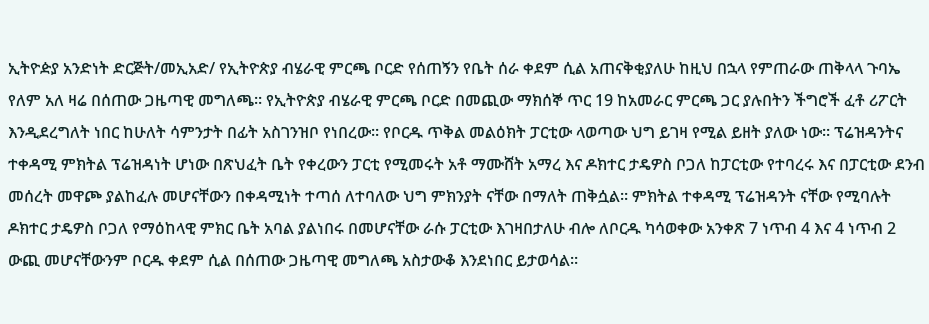ኢትዮዽያ አንድነት ድርጅት/መኢአድ/ የኢትዮጵያ ብሄራዊ ምርጫ ቦርድ የሰጠኝን የቤት ሰራ ቀደም ሲል አጠናቅቂያለሁ ከዚህ በኋላ የምጠራው ጠቅላላ ጉባኤ የለም አለ ዛሬ በሰጠው ጋዜጣዊ መግለጫ። የኢትዮጵያ ብሄራዊ ምርጫ ቦርድ በመጪው ማክሰኞ ጥር 19 ከአመራር ምርጫ ጋር ያሉበትን ችግሮች ፈቶ ሪፖርት እንዲደረግለት ነበር ከሁለት ሳምንታት በፊት አስገንዝቦ የነበረው። የቦርዱ ጥቅል መልዕክት ፓርቲው ላወጣው ህግ ይገዛ የሚል ይዘት ያለው ነው። ፕሬዝዳንትና ተቀዳሚ ምክትል ፕሬዝዳነት ሆነው በጽህፈት ቤት የቀረውን ፓርቲ የሚመሩት አቶ ማሙሸት አማረ እና ዶክተር ታዴዎስ ቦጋለ ከፓርቲው የተባረሩ እና በፓርቲው ደንብ መሰረት መዋጮ ያልከፈሉ መሆናቸውን በቀዳሚነት ተጣሰ ለተባለው ህግ ምክንያት ናቸው በማለት ጠቅሷል። ምክትል ተቀዳሚ ፕሬዝዳንት ናቸው የሚባሉት ዶክተር ታዴዎስ ቦጋለ የማዕከላዊ ምክር ቤት አባል ያልነበሩ በመሆናቸው ራሱ ፓርቲው እገዛበታለሁ ብሎ ለቦርዱ ካሳወቀው አንቀጽ 7 ነጥብ 4 እና 4 ነጥብ 2 ውጪ መሆናቸውንም ቦርዱ ቀደም ሲል በሰጠው ጋዜጣዊ መግለጫ አስታውቆ እንደነበር ይታወሳል።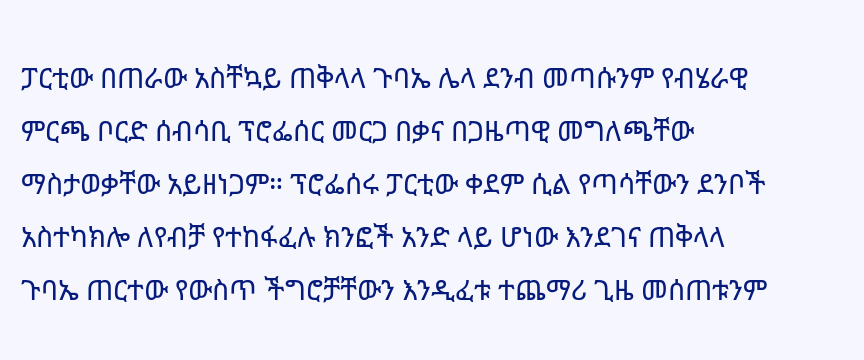ፓርቲው በጠራው አስቸኳይ ጠቅላላ ጉባኤ ሌላ ደንብ መጣሱንም የብሄራዊ ምርጫ ቦርድ ሰብሳቢ ፕሮፌሰር መርጋ በቃና በጋዜጣዊ መግለጫቸው ማስታወቃቸው አይዘነጋም። ፕሮፌሰሩ ፓርቲው ቀደም ሲል የጣሳቸውን ደንቦች አስተካክሎ ለየብቻ የተከፋፈሉ ክንፎች አንድ ላይ ሆነው እንደገና ጠቅላላ ጉባኤ ጠርተው የውስጥ ችግሮቻቸውን እንዲፈቱ ተጨማሪ ጊዜ መሰጠቱንም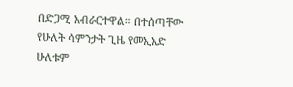በድጋሚ አብራርተዋል። በተሰጣቸው የሁለት ሳምንታት ጊዜ የመኢአድ ሁለቱም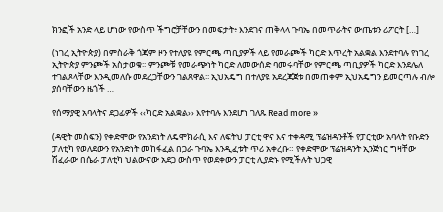ክንፎች አንድ ላይ ሆነው የውስጥ ችግሮቻቸውን በመፍታት፥ እንደገና ጠቅላላ ጉባኤ በመጥራትና ውጤቱን ሪፖርት […]

(ነገረ ኢትዮጵያ) በምስራቅ ጎጃም ዞን የተለያዩ የምርጫ ጣቢያዎች ላይ የመራጮች ካርድ እጥረት አልቋል እንደተባሉ የነገረ ኢትዮጵያ ምንጮች አስታወቁ፡፡ ምንጮቹ የመራጭነት ካርድ ለመውሰድ ባመሩባቸው የምርጫ ጣቢያዎች ካርድ እንደሌለ ተገልጾላቸው እንዲመለሱ መደረጋቸውን ገልጸዋል፡፡ ኢህአዴግ በተለያዩ አደረጃጀቱ በመጠቀም ኢህአዴግን ይመርጣሉ ብሎ ያሰባቸውን ዜጎች …

የሰማያዊ አባላትና ደጋፊዎች ‹‹ካርድ አልቋል›› እየተባሉ እንደሆነ ገለጹ Read more »

(ዳዊት መስፍን) የቀድሞው የአንደነት ለዴሞክራሲ እና ለፍትህ ፓርቲ ዋና እና ተቀዳሚ ፕሬዝዳንቶች የፓርቲው አባላት የቡድን ፓለቲካ የወለደውን የአንድነት መከፋፈል በጋራ ጉባኤ እንዲፈቱት ጥሪ አቀረቡ። የቀድሞው ፕሬዝዳንት ኢንጅነር ግዛቸው ሽፈራው በሴራ ፓለቲካ ህልውናው አደጋ ውስጥ የወደቀውን ፓርቲ ሊያድኑ የሚችሉት ህጋዊ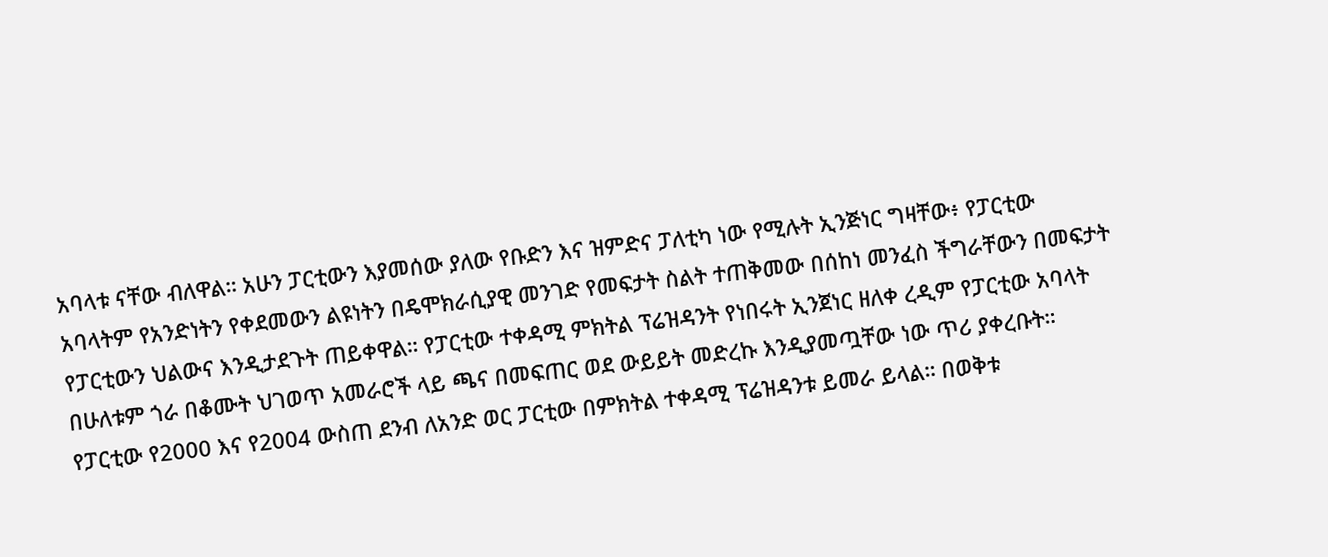አባላቱ ናቸው ብለዋል። አሁን ፓርቲውን እያመሰው ያለው የቡድን እና ዝምድና ፓለቲካ ነው የሚሉት ኢንጅነር ግዛቸው፥ የፓርቲው አባላትም የአንድነትን የቀደመውን ልዩነትን በዴሞክራሲያዊ መንገድ የመፍታት ስልት ተጠቅመው በሰከነ መንፈስ ችግራቸውን በመፍታት የፓርቲውን ህልውና እንዲታደጉት ጠይቀዋል። የፓርቲው ተቀዳሚ ምክትል ፕሬዝዳንት የነበሩት ኢንጀነር ዘለቀ ረዲም የፓርቲው አባላት በሁለቱም ጎራ በቆሙት ህገወጥ አመራሮች ላይ ጫና በመፍጠር ወደ ውይይት መድረኩ እንዲያመጧቸው ነው ጥሪ ያቀረቡት። የፓርቲው የ2000 እና የ2004 ውስጠ ደንብ ለአንድ ወር ፓርቲው በምክትል ተቀዳሚ ፕሬዝዳንቱ ይመራ ይላል። በወቅቱ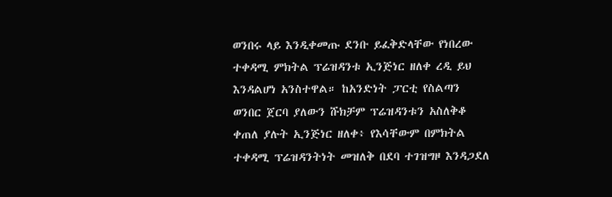ወንበሩ ላይ እንዲቀመጡ ደንቡ ይፈቅድላቸው የነበረው ተቀዳሚ ምክትል ፕሬዝዳንቱ ኢንጅነር ዘለቀ ረዲ ይህ እንዳልሆነ አንስተዋል። ከአንድነት ፓርቲ የስልጣን ወንበር ጀርባ ያለውን ሹክቻም ፕሬዝዳንቱን አስለቅቆ ቀጠለ ያሉት ኢንጅነር ዘለቀ፥ የእሳቸውም በምክትል ተቀዳሚ ፕሬዝዳንትነት መዝለቅ በደባ ተገዝግዞ እንዳጋደለ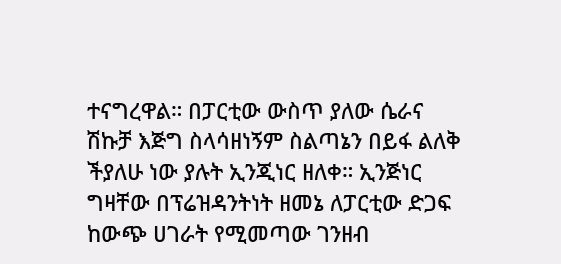ተናግረዋል። በፓርቲው ውስጥ ያለው ሴራና ሽኩቻ እጅግ ስላሳዘነኝም ስልጣኔን በይፋ ልለቅ ችያለሁ ነው ያሉት ኢንጂነር ዘለቀ። ኢንጅነር ግዛቸው በፕሬዝዳንትነት ዘመኔ ለፓርቲው ድጋፍ ከውጭ ሀገራት የሚመጣው ገንዘብ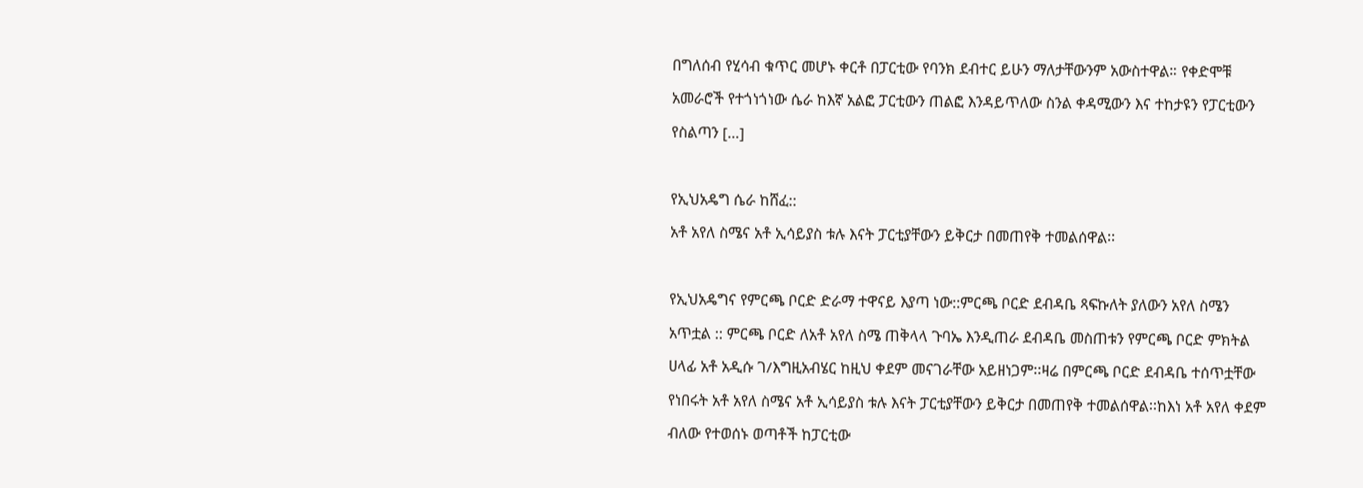በግለሰብ የሂሳብ ቁጥር መሆኑ ቀርቶ በፓርቲው የባንክ ደብተር ይሁን ማለታቸውንም አውስተዋል። የቀድሞቹ አመራሮች የተጎነጎነው ሴራ ከእኛ አልፎ ፓርቲውን ጠልፎ እንዳይጥለው ስንል ቀዳሚውን እና ተከታዩን የፓርቲውን የስልጣን […]

የኢህአዴግ ሴራ ከሸፈ::
አቶ አየለ ስሜና አቶ ኢሳይያስ ቱሉ እናት ፓርቲያቸውን ይቅርታ በመጠየቅ ተመልሰዋል፡፡

የኢህአዴግና የምርጫ ቦርድ ድራማ ተዋናይ እያጣ ነው::ምርጫ ቦርድ ደብዳቤ ጻፍኩለት ያለውን አየለ ስሜን አጥቷል :: ምርጫ ቦርድ ለአቶ አየለ ስሜ ጠቅላላ ጉባኤ እንዲጠራ ደብዳቤ መስጠቱን የምርጫ ቦርድ ምክትል ሀላፊ አቶ አዲሱ ገ/እግዚአብሄር ከዚህ ቀደም መናገራቸው አይዘነጋም፡፡ዛሬ በምርጫ ቦርድ ደብዳቤ ተሰጥቷቸው የነበሩት አቶ አየለ ስሜና አቶ ኢሳይያስ ቱሉ እናት ፓርቲያቸውን ይቅርታ በመጠየቅ ተመልሰዋል፡፡ከእነ አቶ አየለ ቀደም ብለው የተወሰኑ ወጣቶች ከፓርቲው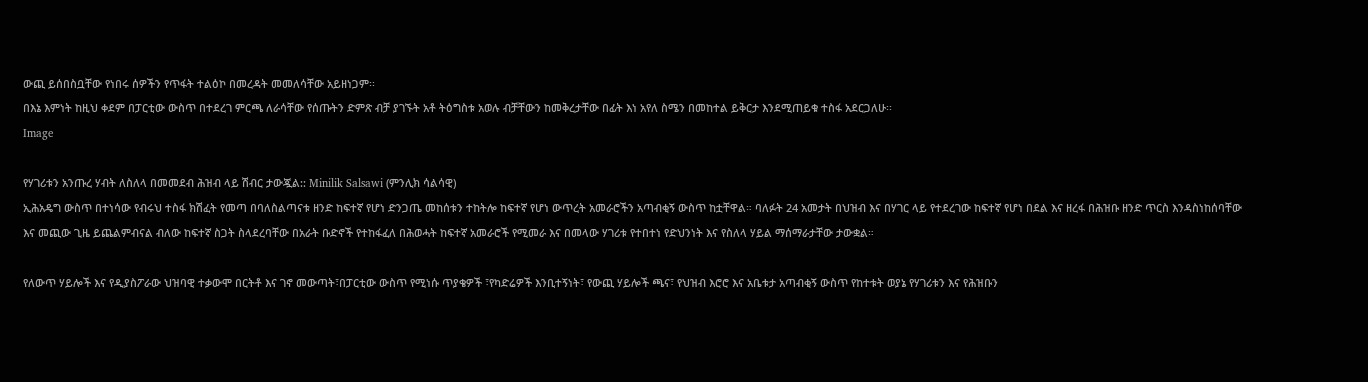ውጪ ይሰበስቧቸው የነበሩ ሰዎችን የጥፋት ተልዕኮ በመረዳት መመለሳቸው አይዘነጋም፡፡
በእኔ እምነት ከዚህ ቀደም በፓርቲው ውስጥ በተደረገ ምርጫ ለራሳቸው የሰጡትን ድምጽ ብቻ ያገኙት አቶ ትዕግስቱ አወሉ ብቻቸውን ከመቅረታቸው በፊት እነ አየለ ስሜን በመከተል ይቅርታ እንደሚጠይቁ ተስፋ አደርጋለሁ፡፡
Image

የሃገሪቱን አንጡረ ሃብት ለስለላ በመመደብ ሕዝብ ላይ ሽብር ታውጇል:: Minilik Salsawi (ምንሊክ ሳልሳዊ)
ኢሕአዴግ ውስጥ በተነሳው የብሩህ ተስፋ ክሽፈት የመጣ በባለስልጣናቱ ዘንድ ከፍተኛ የሆነ ድንጋጤ መከሰቱን ተከትሎ ከፍተኛ የሆነ ውጥረት አመራሮችን አጣብቂኝ ውስጥ ከቷቸዋል። ባለፉት 24 አመታት በህዝብ እና በሃገር ላይ የተደረገው ከፍተኛ የሆነ በደል እና ዘረፋ በሕዝቡ ዘንድ ጥርስ እንዳስነከሰባቸው እና መጪው ጊዜ ይጨልምብናል ብለው ከፍተኛ ስጋት ስላደረባቸው በአራት ቡድኖች የተከፋፈለ በሕወሓት ከፍተኛ አመራሮች የሚመራ እና በመላው ሃገሪቱ የተበተነ የድህንነት እና የስለላ ሃይል ማሰማራታቸው ታውቋል።

የለውጥ ሃይሎች እና የዲያስፖራው ህዝባዊ ተቃውሞ በርትቶ እና ገኖ መውጣት፣በፓርቲው ውስጥ የሚነሱ ጥያቄዎች ፣የካድሬዎች እንቢተኝነት፣ የውጪ ሃይሎች ጫና፣ የህዝብ እሮሮ እና አቤቱታ አጣብቂኝ ውስጥ የከተቱት ወያኔ የሃገሪቱን እና የሕዝቡን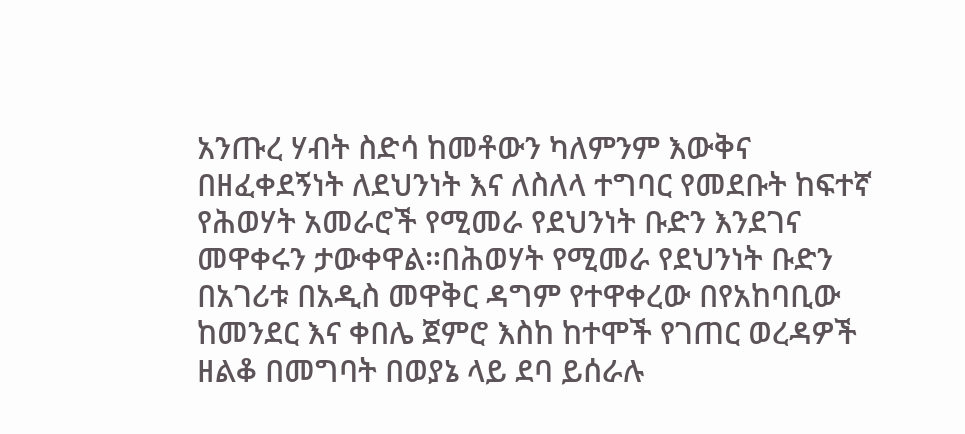አንጡረ ሃብት ስድሳ ከመቶውን ካለምንም እውቅና በዘፈቀደኝነት ለደህንነት እና ለስለላ ተግባር የመደቡት ከፍተኛ የሕወሃት አመራሮች የሚመራ የደህንነት ቡድን እንደገና መዋቀሩን ታውቀዋል።በሕወሃት የሚመራ የደህንነት ቡድን በአገሪቱ በአዲስ መዋቅር ዳግም የተዋቀረው በየአከባቢው ከመንደር እና ቀበሌ ጀምሮ እስከ ከተሞች የገጠር ወረዳዎች ዘልቆ በመግባት በወያኔ ላይ ደባ ይሰራሉ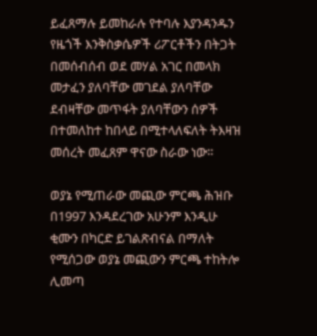ይፈጸማሉ ይመከራሉ የተባሉ እያንዳንዱን የዜጎች እንቅስቃሴዎች ሪፖርቶችን በትጋት በመሰብሰብ ወደ መሃል አገር በመላክ መታፈን ያለባቸው መገደል ያለባቸው ደብዛቸው መጥፋት ያለባቸውን ሰዎች በተመለከተ ከበላይ በሚተላለፍለት ትእዛዝ መሰረት መፈጸም ዋናው ስራው ነው።

ወያኔ የሚጠራው መጪው ምርጫ ሕዝቡ በ1997 እንዳደረገው አሁንም እንዲሁ ቂሙን በካርድ ይገልጽብናል በማለት የሚሰጋው ወያኔ መጪውን ምርጫ ተከትሎ ሊመጣ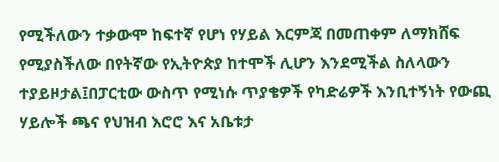የሚችለውን ተቃውሞ ከፍተኛ የሆነ የሃይል እርምጃ በመጠቀም ለማክሸፍ የሚያስችለው በየትኛው የኢትዮጵያ ከተሞች ሊሆን እንደሚችል ስለላውን ተያይዞታል፤በፓርቲው ውስጥ የሚነሱ ጥያቄዎች የካድሬዎች እንቢተኝነት የውጪ ሃይሎች ጫና የህዝብ እሮሮ እና አቤቱታ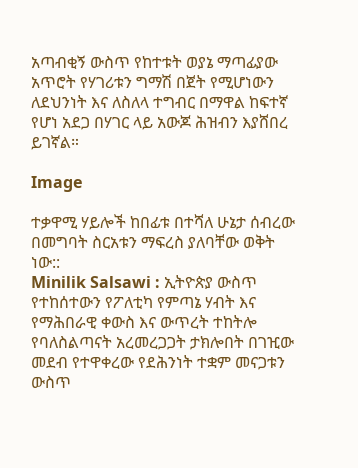አጣብቂኝ ውስጥ የከተቱት ወያኔ ማጣፊያው አጥሮት የሃገሪቱን ግማሽ በጀት የሚሆነውን ለደህንነት እና ለስለላ ተግብር በማዋል ከፍተኛ የሆነ አደጋ በሃገር ላይ አውጆ ሕዝብን እያሸበረ ይገኛል።

Image

ተቃዋሚ ሃይሎች ከበፊቱ በተሻለ ሁኔታ ሰብረው በመግባት ስርአቱን ማፍረስ ያለባቸው ወቅት ነው::
Minilik Salsawi : ኢትዮጵያ ውስጥ የተከሰተውን የፖለቲካ የምጣኔ ሃብት እና የማሕበራዊ ቀውስ እና ውጥረት ተከትሎ የባለስልጣናት አረመረጋጋት ታክሎበት በገዢው መደብ የተዋቀረው የደሕንነት ተቋም መናጋቱን ውስጥ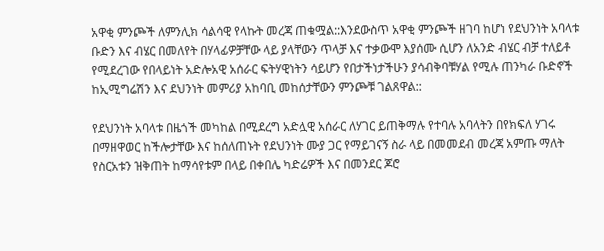አዋቂ ምንጮች ለምንሊክ ሳልሳዊ የላኩት መረጃ ጠቁሟል::እንደውስጥ አዋቂ ምንጮች ዘገባ ከሆነ የደህንነት አባላቱ ቡድን እና ብሄር በመለየት በሃላፊዎቻቸው ላይ ያላቸውን ጥላቻ እና ተቃውሞ እያሰሙ ሲሆን ለአንድ ብሄር ብቻ ተለይቶ የሚደረገው የበላይነት አድሎአዊ አሰራር ፍትሃዊነትን ሳይሆን የበታችነታችሁን ያሳብቅባቹሃል የሚሉ ጠንካራ ቡድኖች ከኢሚግሬሽን እና ደህንነት መምሪያ አከባቢ መከሰታቸውን ምንጮቹ ገልጸዋል::

የደህንነት አባላቱ በዜጎች መካከል በሚደረግ አድሏዊ አሰራር ለሃገር ይጠቅማሉ የተባሉ አባላትን በየክፍለ ሃገሩ በማዘዋወር ከችሎታቸው እና ከሰለጠኑት የደህንነት ሙያ ጋር የማይገናኝ ስራ ላይ በመመደብ መረጃ አምጡ ማለት የስርአቱን ዝቅጠት ከማሳየቱም በላይ በቀበሌ ካድሬዎች እና በመንደር ጆሮ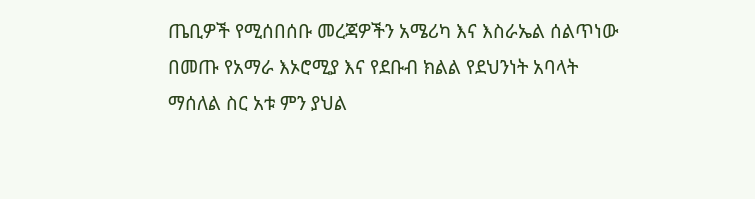ጤቢዎች የሚሰበሰቡ መረጃዎችን አሜሪካ እና እስራኤል ሰልጥነው በመጡ የአማራ እኦሮሚያ እና የደቡብ ክልል የደህንነት አባላት ማሰለል ስር አቱ ምን ያህል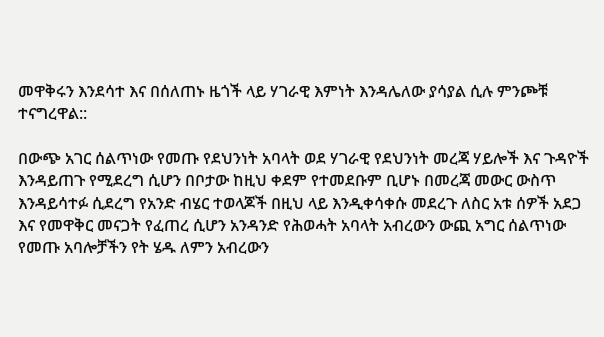መዋቅሩን እንደሳተ እና በሰለጠኑ ዜጎች ላይ ሃገራዊ እምነት እንዳሌለው ያሳያል ሲሉ ምንጮቹ ተናግረዋል::

በውጭ አገር ሰልጥነው የመጡ የደህንነት አባላት ወደ ሃገራዊ የደህንነት መረጃ ሃይሎች እና ጉዳዮች እንዳይጠጉ የሚደረግ ሲሆን በቦታው ከዚህ ቀደም የተመደቡም ቢሆኑ በመረጃ መውር ውስጥ እንዳይሳተፉ ሲደረግ የአንድ ብሄር ተወላጆች በዚህ ላይ እንዲቀሳቀሱ መደረጉ ለስር አቱ ሰዎች አደጋ እና የመዋቅር መናጋት የፈጠረ ሲሆን አንዳንድ የሕወሓት አባላት አብረውን ውጪ አግር ሰልጥነው የመጡ አባሎቻችን የት ሄዱ ለምን አብረውን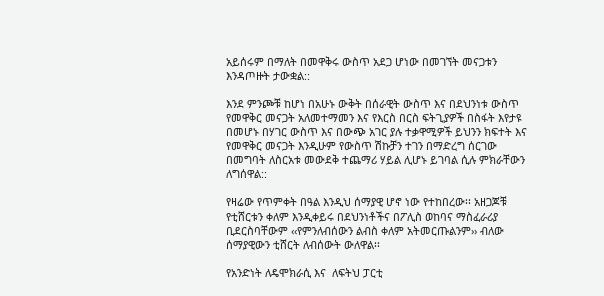አይሰሩም በማለት በመዋቅሩ ውስጥ አደጋ ሆነው በመገኘት መናጋቱን እንዳጦዙት ታውቋል::

እንደ ምንጮቹ ከሆነ በአሁኑ ውቅት በሰራዊት ውስጥ እና በደህንነቱ ውስጥ የመዋቅር መናጋት አለመተማመን እና የእርስ በርስ ፍትጊያዎች በስፋት እየታዩ በመሆኑ በሃገር ውስጥ እና በውጭ አገር ያሉ ተቃዋሚዎች ይህንን ክፍተት እና የመዋቅር መናጋት እንዲሁም የውስጥ ሽኩቻን ተገን በማድረግ ሰርገው በመግባት ለስርአቱ መውደቅ ተጨማሪ ሃይል ሊሆኑ ይገባል ሲሉ ምክራቸውን ለግሰዋል::

የዛሬው የጥምቀት በዓል እንዲህ ሰማያዊ ሆኖ ነው የተከበረው፡፡ አዘጋጆቹ የቲሸርቱን ቀለም እንዲቀይሩ በደህንነቶችና በፖሊስ ወከባና ማስፈራሪያ ቢደርስባቸውም ‹‹የምንለብሰውን ልብስ ቀለም አትመርጡልንም›› ብለው ሰማያዊውን ቲሸርት ለብሰውት ውለዋል፡፡

የአንድነት ለዴሞክራሲ እና  ለፍትህ ፓርቲ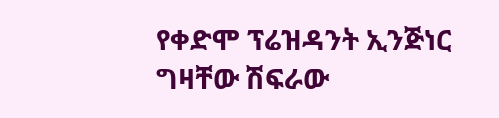የቀድሞ ፕሬዝዳንት ኢንጅነር ግዛቸው ሽፍራው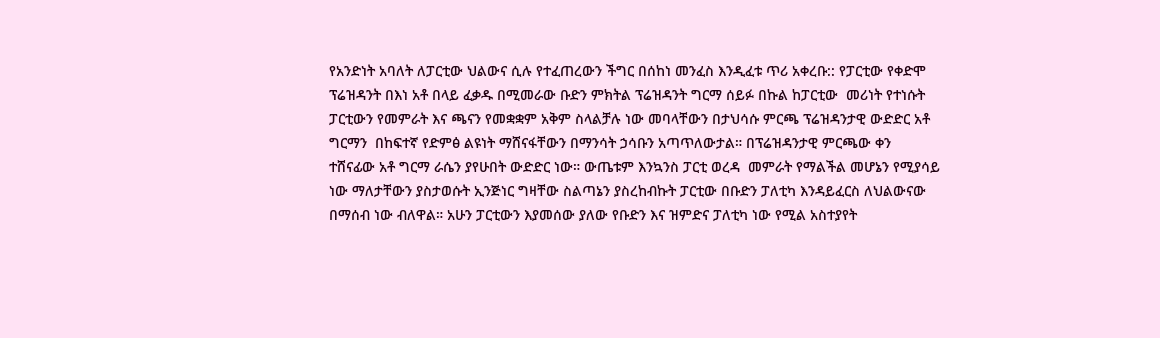የአንድነት አባለት ለፓርቲው ህልውና ሲሉ የተፈጠረውን ችግር በሰከነ መንፈስ እንዲፈቱ ጥሪ አቀረቡ:: የፓርቲው የቀድሞ ፕሬዝዳንት በእነ አቶ በላይ ፈቃዱ በሚመራው ቡድን ምክትል ፕሬዝዳንት ግርማ ሰይፉ በኩል ከፓርቲው  መሪነት የተነሱት ፓርቲውን የመምራት እና ጫናን የመቋቋም አቅም ስላልቻሉ ነው መባላቸውን በታህሳሱ ምርጫ ፕሬዝዳንታዊ ውድድር አቶ ግርማን  በከፍተኛ የድምፅ ልዩነት ማሸናፋቸውን በማንሳት ኃሳቡን አጣጥለውታል። በፕሬዝዳንታዊ ምርጫው ቀን ተሸናፊው አቶ ግርማ ራሴን ያየሁበት ውድድር ነው። ውጤቱም እንኳንስ ፓርቲ ወረዳ  መምራት የማልችል መሆኔን የሚያሳይ ነው ማለታቸውን ያስታወሱት ኢንጅነር ግዛቸው ስልጣኔን ያስረከብኩት ፓርቲው በቡድን ፓለቲካ እንዳይፈርስ ለህልውናው በማሰብ ነው ብለዋል። አሁን ፓርቲውን እያመሰው ያለው የቡድን እና ዝምድና ፓለቲካ ነው የሚል አስተያየት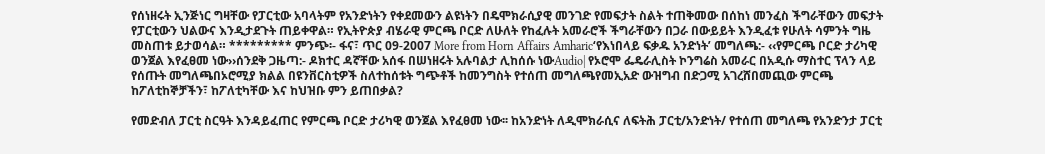የሰነዘሩት ኢንጅነር ግዛቸው የፓርቲው አባላትም የአንድነትን የቀደመውን ልዩነትን በዴሞክራሲያዊ መንገድ የመፍታት ስልት ተጠቅመው በሰከነ መንፈስ ችግራቸውን መፍታት የፓርቲውን ህልውና እንዲታደጉት ጠይቀዋል። የኢትዮጵያ ብሄራዊ ምርጫ ቦርድ ለሁለት የከፈሉት አመራሮች ችግራቸውን በጋራ በውይይት እንዲፈቱ የሁለት ሳምንት ግዜ መስጠቱ ይታወሳል። ********* ምንጭ፡- ፋና፣ ጥር 09-2007 More from Horn Affairs Amharic‘የእነበላይ ፍቃዱ አንድነት’ መግለጫ:- ‹‹የምርጫ ቦርድ ታሪካዊ ወንጀል እየፈፀመ ነው››ሰንደቅ ጋዜጣ:- ዶክተር ዳኛቸው አሰፋ በሠነዘሩት አሉባልታ ሊከሰሱ ነውAudio| የኦሮሞ ፌዴራሊስት ኮንግሬስ አመራር በአዲሱ ማስተር ፕላን ላይ የሰጡት መግለጫበኦሮሚያ ክልል በዩንቨርስቲዎች ስለተከሰቱት ግጭቶች ከመንግስት የተሰጠ መግለጫየመኢአድ ውዝግብ በድጋሚ አገረሸበመጪው ምርጫ ከፖለቲከኞቻችን፣ ከፖለቲካቸው እና ከህዝቡ ምን ይጠበቃል?

የመድብለ ፓርቲ ስርዓት እንዳይፈጠር የምርጫ ቦርድ ታሪካዊ ወንጀል እየፈፀመ ነው፡፡ ከአንድነት ለዲሞክራሲና ለፍትሕ ፓርቲ/አንድነት/ የተሰጠ መግለጫ የአንድንታ ፓርቲ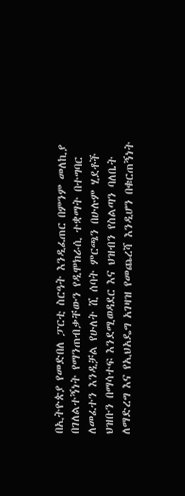በኢትዮጵያ የመድበለ ፓርቲ ስርዓት እንዲፈጠር በምንም መለኪያ በገለልተኝነት የማንጠብቃቸውን የዲሞክራሲ ተቋማት በተግባር ለመፈተን እንዲቻል የሁለት ሺ ሰባት ምርጫን በሁሉም ሂደቶች ህዝቡን በማሳተፍ እንደሚወዳደር እና ህዝብን የስልጣን ባለቤት ለማድረግ እና የኢህአዴግ አገዛዝ የመጨረሻ እንዲሆን በቁርጠኝነት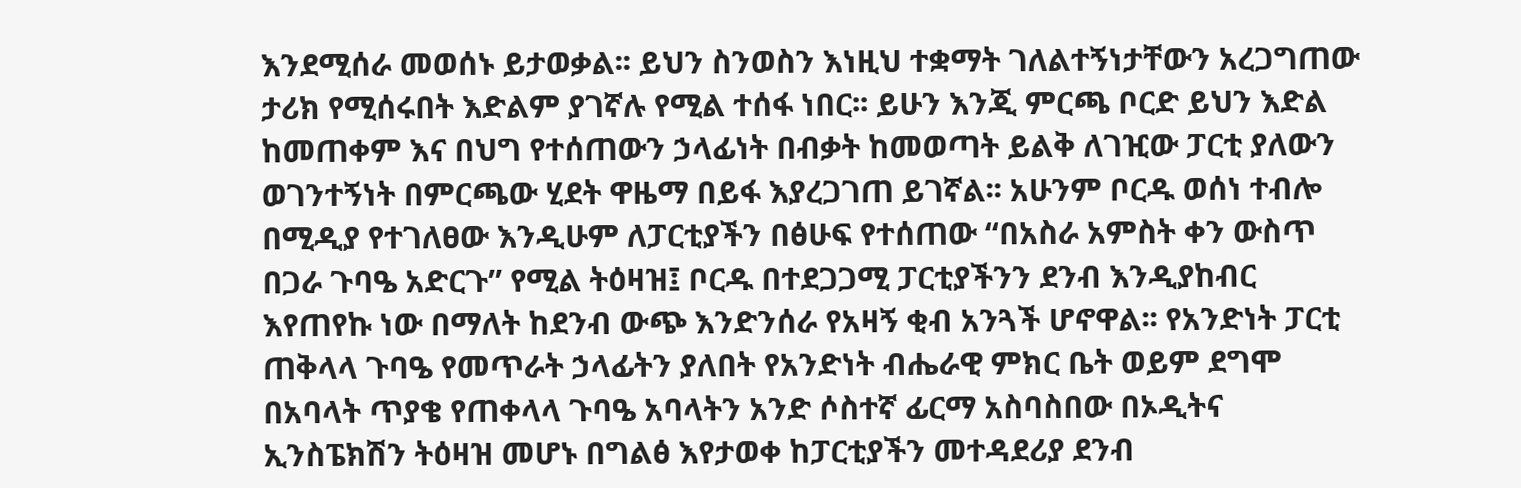እንደሚሰራ መወሰኑ ይታወቃል፡፡ ይህን ስንወስን እነዚህ ተቋማት ገለልተኝነታቸውን አረጋግጠው ታሪክ የሚሰሩበት እድልም ያገኛሉ የሚል ተሰፋ ነበር፡፡ ይሁን እንጂ ምርጫ ቦርድ ይህን እድል ከመጠቀም እና በህግ የተሰጠውን ኃላፊነት በብቃት ከመወጣት ይልቅ ለገዢው ፓርቲ ያለውን ወገንተኝነት በምርጫው ሂደት ዋዜማ በይፋ እያረጋገጠ ይገኛል፡፡ አሁንም ቦርዱ ወሰነ ተብሎ በሚዲያ የተገለፀው እንዲሁም ለፓርቲያችን በፅሁፍ የተሰጠው “በአስራ አምስት ቀን ውስጥ በጋራ ጉባዔ አድርጉ” የሚል ትዕዛዝ፤ ቦርዱ በተደጋጋሚ ፓርቲያችንን ደንብ እንዲያከብር እየጠየኩ ነው በማለት ከደንብ ውጭ እንድንሰራ የአዛኝ ቂብ አንጓች ሆኖዋል፡፡ የአንድነት ፓርቲ ጠቅላላ ጉባዔ የመጥራት ኃላፊትን ያለበት የአንድነት ብሔራዊ ምክር ቤት ወይም ደግሞ በአባላት ጥያቄ የጠቀላላ ጉባዔ አባላትን አንድ ሶስተኛ ፊርማ አስባስበው በኦዲትና ኢንስፔክሽን ትዕዛዝ መሆኑ በግልፅ እየታወቀ ከፓርቲያችን መተዳደሪያ ደንብ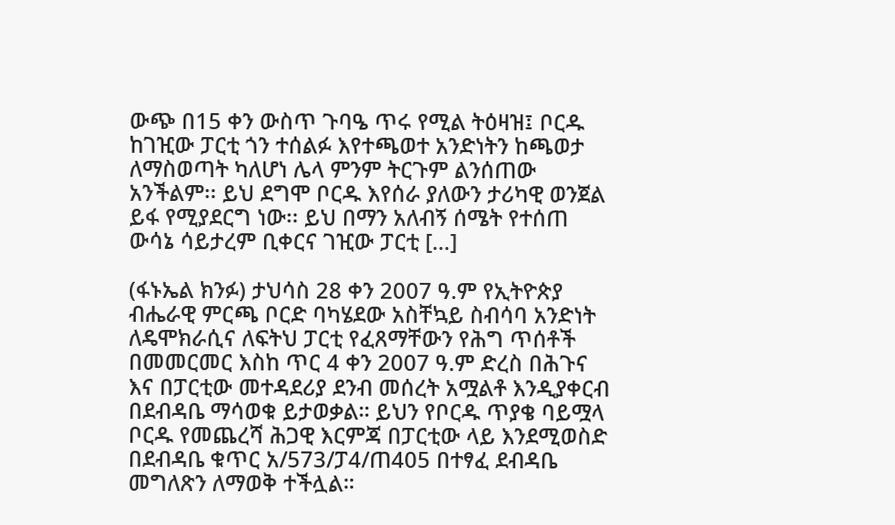ውጭ በ15 ቀን ውስጥ ጉባዔ ጥሩ የሚል ትዕዛዝ፤ ቦርዱ ከገዢው ፓርቲ ጎን ተሰልፉ እየተጫወተ አንድነትን ከጫወታ ለማስወጣት ካለሆነ ሌላ ምንም ትርጉም ልንሰጠው አንችልም፡፡ ይህ ደግሞ ቦርዱ እየሰራ ያለውን ታሪካዊ ወንጀል ይፋ የሚያደርግ ነው፡፡ ይህ በማን አለብኝ ሰሜት የተሰጠ ውሳኔ ሳይታረም ቢቀርና ገዢው ፓርቲ […]

(ፋኑኤል ክንፉ) ታህሳስ 28 ቀን 2007 ዓ.ም የኢትዮጵያ ብሔራዊ ምርጫ ቦርድ ባካሄደው አስቸኳይ ስብሳባ አንድነት ለዴሞክራሲና ለፍትህ ፓርቲ የፈጸማቸውን የሕግ ጥሰቶች በመመርመር እስከ ጥር 4 ቀን 2007 ዓ.ም ድረስ በሕጉና እና በፓርቲው መተዳደሪያ ደንብ መሰረት አሟልቶ እንዲያቀርብ በደብዳቤ ማሳወቁ ይታወቃል። ይህን የቦርዱ ጥያቄ ባይሟላ ቦርዱ የመጨረሻ ሕጋዊ እርምጃ በፓርቲው ላይ እንደሚወስድ በደብዳቤ ቁጥር አ/573/ፓ4/ጠ405 በተፃፈ ደብዳቤ መግለጽን ለማወቅ ተችሏል።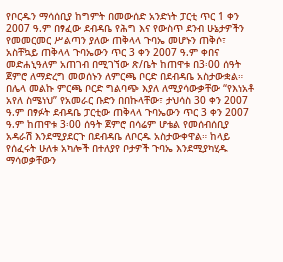የቦርዱን ማሳሰቢያ ከግምት በመውሰድ አንድነት ፓርቲ ጥር 1 ቀን 2007 ዓ.ም በፃፈው ደብዳቤ የሕግ እና የውስጥ ደንብ ሁኔታዎችን የመመርመር ሥልጣን ያለው ጠቅላላ ጉባኤ መሆኑን ጠቅሶ፣ አስቸኳይ ጠቅላላ ጉባኤውን ጥር 3 ቀን 2007 ዓ.ም ቀበና መድሐኒዓለም አጠገብ በሚገኘው ጽ/ቤት ከጠዋቱ በ3፡00 ሰዓት ጀምሮ ለማድረግ መወሰኑን ለምርጫ ቦርድ በደብዳቤ አስታውቋል። በሌላ መልኩ ምርጫ ቦርድ ግልባጭ እያለ ለሚያሳውቃቸው “የእነአቶ አየለ ስሜነህ” የአመራር ቡድን በበኩላቸው፣ ታህሳስ 30 ቀን 2007 ዓ.ም በፃፉት ደብዳቤ ፓርቲው ጠቅላላ ጉባኤውን ጥር 3 ቀን 2007 ዓ.ም ከጠዋቱ 3፡00 ሰዓት ጀምሮ በሳሬም ሆቴል የመሰብሰቢያ አዳራሽ እንደሚያደርጉ በደብዳቤ ለቦርዱ አስታውቀዋል። ከላይ የሰፈሩት ሁለቱ አካሎች በተለያየ ቦታዎች ጉባኤ እንደሚያካሂዱ ማሳወቃቸውን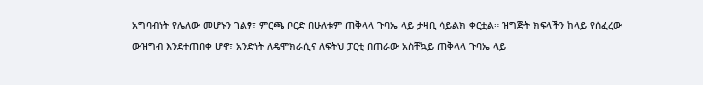አግባብነት የሌለው መሆኑን ገልፃ፣ ምርጫ ቦርድ በሁለቱም ጠቅላላ ጉባኤ ላይ ታዛቢ ሳይልክ ቀርቷል። ዝግጅት ክፍላችን ከላይ የሰፈረው ውዝግብ እንደተጠበቀ ሆኖ፣ አንድነት ለዴሞክራሲና ለፍትህ ፓርቲ በጠራው አስቸኳይ ጠቅላላ ጉባኤ ላይ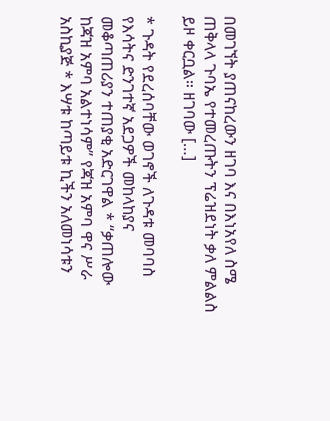በመገኘት ያጠናከረውን ዘገባ እና በእነአየለ ስሜ ጠቅላላ ጉባኤ የተመረጡትን ፕሬዝደነት ቃለ ምልልስ ይዞ ቀርቧል። ዘገባው […]

* ጉዳት የደረሰባቸው ወገኖች ለጉዳቱ መባባስ የእሳትና ድንገተኛ አደጋዎች መከላከያና መቆጣጠሪያን ተጠያቂ አድርገዋል * “ቃጠሎው ከጃዝ አምባ አልተነሳም” የጃዝ አምባ ዋና ሥራ አስኪያጅ * እሣቱ ከጣይቱ ኪችን አለመነሳቱን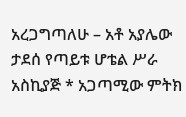አረጋግጣለሁ – አቶ አያሌው ታደሰ የጣይቱ ሆቴል ሥራ አስኪያጅ * አጋጣሚው ምትክ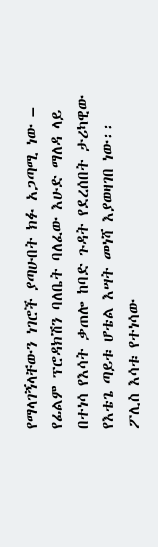የማላገኝላቸውን ነገሮች ያጣሁበት ክፉ አጋጣሚ ነው – የፊልም ፕሮዳክሽን ባለቤት ባለፈው እሁድ ማለዳ ላይ በተነሳ የእሳት ቃጠሎ ከባድ ጉዳት የደረሰበት ታሪካዊው የእቴጌ ጣይቱ ሆቴል እሣት መነሻ እያወዛገበ ነው፡፡ ፖሊስ እሳቱ የተነሳው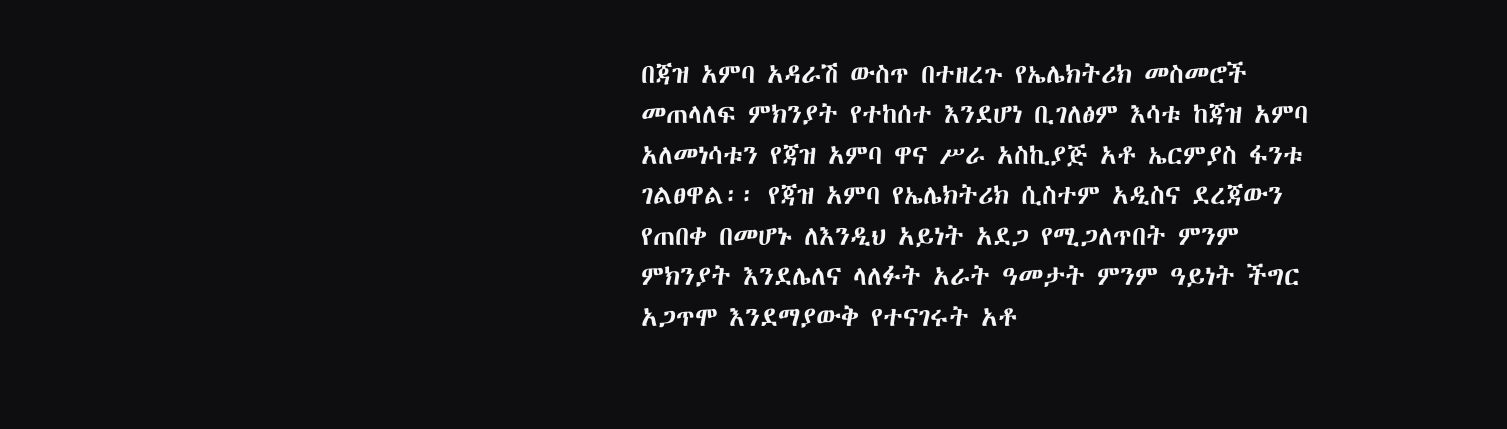በጃዝ አምባ አዳራሽ ውስጥ በተዘረጉ የኤሌክትሪክ መስመሮች መጠላለፍ ምክንያት የተከሰተ እንደሆነ ቢገለፅም እሳቱ ከጃዝ አምባ አለመነሳቱን የጃዝ አምባ ዋና ሥራ አስኪያጅ አቶ ኤርምያስ ፋንቱ ገልፀዋል፡፡ የጃዝ አምባ የኤሌክትሪክ ሲስተም አዲስና ደረጃውን የጠበቀ በመሆኑ ለእንዲህ አይነት አደጋ የሚጋለጥበት ምንም ምክንያት እንደሌለና ላለፉት አራት ዓመታት ምንም ዓይነት ችግር አጋጥሞ እንደማያውቅ የተናገሩት አቶ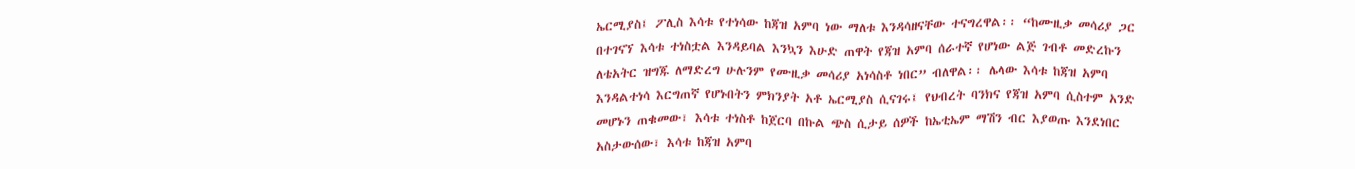ኤርሚያስ፤ ፖሊስ እሳቱ የተነሳው ከጃዝ አምባ ነው ማለቱ እንዳሳዘናቸው ተናግረዋል፡፡ “ከሙዚቃ መሳሪያ ጋር በተገናኘ እሳቱ ተነስቷል እንዳይባል እንኳን እሁድ ጠዋት የጃዝ አምባ ሰራተኛ የሆነው ልጅ ገብቶ መድረኩን ለቴአትር ዝግጁ ለማድረግ ሁሉንም የሙዚቃ መሳሪያ አነሳስቶ ነበር” ብለዋል፡፡ ሌላው እሳቱ ከጃዝ አምባ እንዳልተነሳ እርግጠኛ የሆኑበትን ምክንያት አቶ ኤርሚያስ ሲናገሩ፤ የህብረት ባንክና የጃዝ አምባ ሲስተም አንድ መሆኑን ጠቁመው፣ እሳቱ ተነስቶ ከጀርባ በኩል ጭስ ሲታይ ሰዎች ከኤቲኤም ማሽን ብር እያወጡ እንደነበር አስታውሰው፣ እሳቱ ከጃዝ አምባ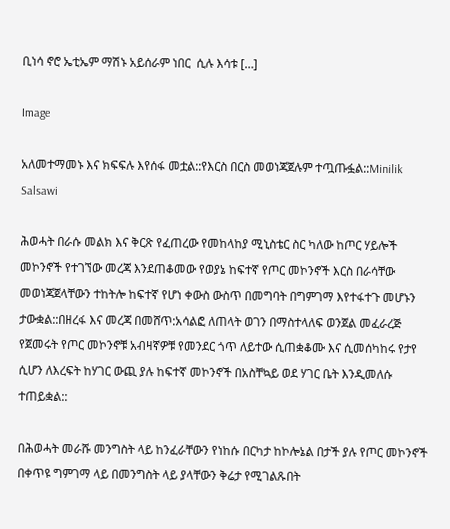ቢነሳ ኖሮ ኤቲኤም ማሽኑ አይሰራም ነበር  ሲሉ እሳቱ […]

Image

አለመተማመኑ እና ክፍፍሉ እየሰፋ መቷል::የእርስ በርስ መወነጃጀሉም ተጧጡፏል::Minilik Salsawi

ሕወሓት በራሱ መልክ እና ቅርጽ የፈጠረው የመከላከያ ሚኒስቴር ስር ካለው ከጦር ሃይሎች መኮንኖች የተገኘው መረጃ እንደጠቆመው የወያኔ ከፍተኛ የጦር መኮንኖች እርስ በራሳቸው መወነጃጀላቸውን ተከትሎ ከፍተኛ የሆነ ቀውስ ውስጥ በመግባት በግምገማ እየተፋተጉ መሆኑን ታውቋል::በዘረፋ እና መረጃ በመሸጥ:አሳልፎ ለጠላት ወገን በማስተላለፍ ወንጀል መፈራረጅ የጀመሩት የጦር መኮንኖቹ አብዛኛዎቹ የመንደር ጎጥ ለይተው ሲጠቋቆሙ እና ሲመሰካከሩ የታየ ሲሆን ለእረፍት ከሃገር ውጪ ያሉ ከፍተኛ መኮንኖች በአስቸኳይ ወደ ሃገር ቤት እንዲመለሱ ተጠይቋል::

በሕወሓት መራሹ መንግስት ላይ ከንፈራቸውን የነከሱ በርካታ ከኮሎኔል በታች ያሉ የጦር መኮንኖች በቀጥዩ ግምገማ ላይ በመንግስት ላይ ያላቸውን ቅሬታ የሚገልጹበት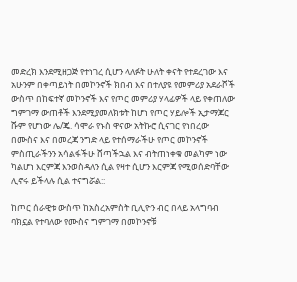መድረክ እንደሚዘጋጅ የተነገረ ሲሆን ላለፉት ሁለት ቀናት የተደረገው እና አሁንም በቀጣይነት በመኮንኖች ክበብ እና በተለያዩ የመምሪያ አደራሾች ውስጥ በከፍተኛ መኮንኖች እና የጦር መምሪያ ሃላፊዎች ላይ የቀጠለው ግምገማ ውጠቶች እንደሚያመለክቱት ከሆነ የጦር ሃይሎች ኢታማጆር ሹም የሆነው ሌ/ጄ. ሳሞራ የኑስ ዋናው አትኩሮ ሲናገር የነበረው በሙስና እና በመረጃ ንግድ ላይ የተሰማራችሁ የጦር መኮንኖች ምስጢራችንን አሳልፋችሁ ሸጣችኋል እና ብትጠነቀቁ መልካም ነው ካልሆነ እርምጃ እንወስዳለን ሲል የዛተ ሲሆን እርምጃ የሚወሰድባቸው ሊኖሩ ይችላሉ ሲል ተናግሯል::

ከጦር ሰራዊቱ ውስጥ ከአስረአምስት ቢሊዮን ብር በላይ አላግባብ ባክኗል የተባለው የሙስና ግምገማ በመኮንኖቹ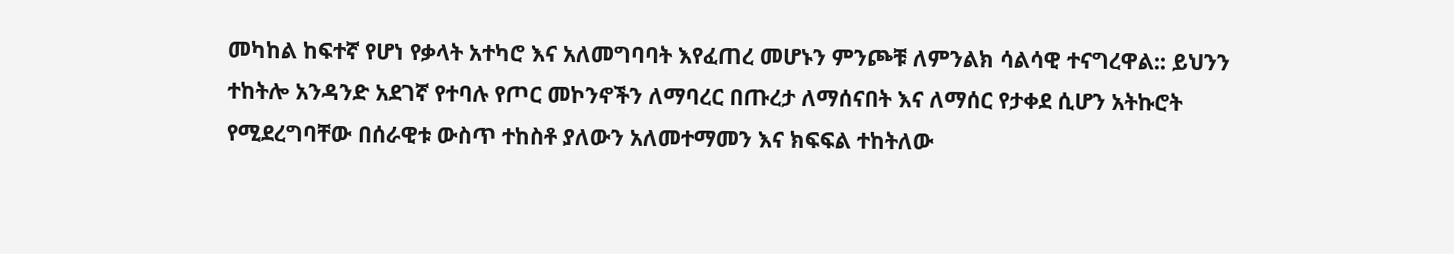መካከል ከፍተኛ የሆነ የቃላት አተካሮ እና አለመግባባት እየፈጠረ መሆኑን ምንጮቹ ለምንልክ ሳልሳዊ ተናግረዋል:: ይህንን ተከትሎ አንዳንድ አደገኛ የተባሉ የጦር መኮንኖችን ለማባረር በጡረታ ለማሰናበት እና ለማሰር የታቀደ ሲሆን አትኩሮት የሚደረግባቸው በሰራዊቱ ውስጥ ተከስቶ ያለውን አለመተማመን እና ክፍፍል ተከትለው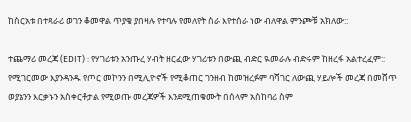ከስርአቱ በተጻራሪ ወገን ቆመዋል ጥያቄ ያበዛሉ የተባሉ የመለየት ስራ እየተሰራ ነው ብለዋል ምንጮቹ አክለው::

ተጨማሪ መረጃ (EDIT) : የሃገሪቱን አንጡረ ሃብት ዘርፈው ሃገሪቱን በውጪ ብድር ዪመራሉ ብድሩም ከዘረፋ አልተረፈም:: የሚገርመው እያንዳንዱ የጦር መኮንን በሚሊዮኖች የሚቆጠር ገንዘብ ከመዝረፉም ባሻገር ለውጪ ሃይሎች መረጃ በመሸጥ ወያኔንን እርቃኑን አስቀርቶታል የሚወጡ መረጃዎች እንደሚጠቁሙት በሰላም አስከባሪ ስም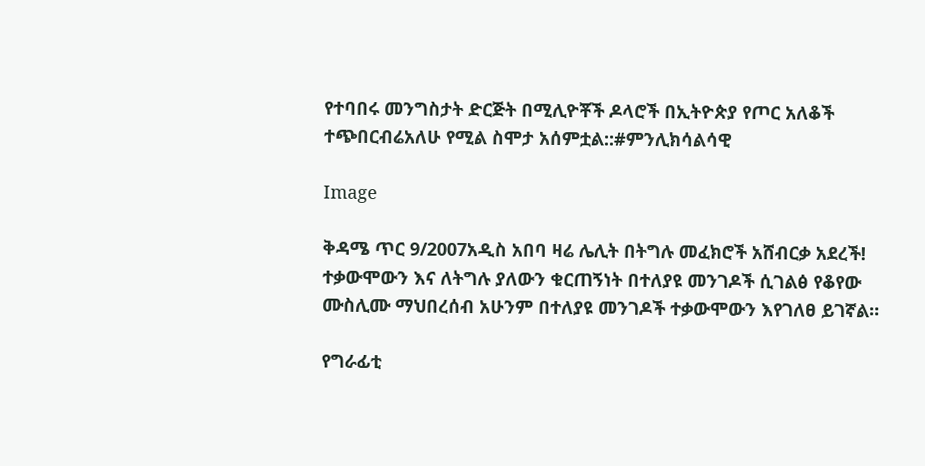የተባበሩ መንግስታት ድርጅት በሚሊዮቾች ዶላሮች በኢትዮጵያ የጦር አለቆች ተጭበርብሬአለሁ የሚል ስሞታ አሰምቷል::#ምንሊክሳልሳዊ

Image

ቅዳሜ ጥር 9/2007አዲስ አበባ ዛሬ ሌሊት በትግሉ መፈክሮች አሸብርቃ አደረች! ተቃውሞውን እና ለትግሉ ያለውን ቁርጠኝነት በተለያዩ መንገዶች ሲገልፅ የቆየው ሙስሊሙ ማህበረሰብ አሁንም በተለያዩ መንገዶች ተቃውሞውን እየገለፀ ይገኛል።

የግራፊቲ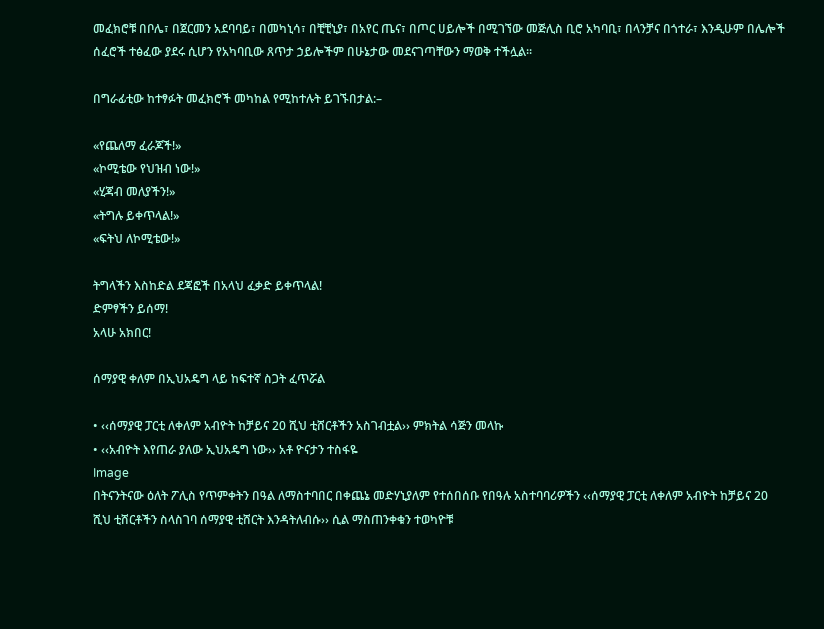መፈክሮቹ በቦሌ፣ በጀርመን አደባባይ፣ በመካኒሳ፣ በቺቺኒያ፣ በአየር ጤና፣ በጦር ሀይሎች በሚገኘው መጅሊስ ቢሮ አካባቢ፣ በላንቻና በጎተራ፣ እንዲሁም በሌሎች ሰፈሮች ተፅፈው ያደሩ ሲሆን የአካባቢው ጸጥታ ኃይሎችም በሁኔታው መደናገጣቸውን ማወቅ ተችሏል።

በግራፊቲው ከተፃፉት መፈክሮች መካከል የሚከተሉት ይገኙበታል:–

«የጨለማ ፈራጆች!»
«ኮሚቴው የህዝብ ነው!»
«ሂጃብ መለያችን!»
«ትግሉ ይቀጥላል!»
«ፍትህ ለኮሚቴው!»

ትግላችን እስከድል ደጃፎች በአላህ ፈቃድ ይቀጥላል!
ድምፃችን ይሰማ!
አላሁ አክበር!

ሰማያዊ ቀለም በኢህአዴግ ላይ ከፍተኛ ስጋት ፈጥሯል

• ‹‹ሰማያዊ ፓርቲ ለቀለም አብዮት ከቻይና 20 ሺህ ቲሸርቶችን አስገብቷል›› ምክትል ሳጅን መላኩ
• ‹‹አብዮት እየጠራ ያለው ኢህአዴግ ነው›› አቶ ዮናታን ተስፋዬ
Image
በትናንትናው ዕለት ፖሊስ የጥምቀትን በዓል ለማስተባበር በቀጨኔ መድሃኒያለም የተሰበሰቡ የበዓሉ አስተባባሪዎችን ‹‹ሰማያዊ ፓርቲ ለቀለም አብዮት ከቻይና 20 ሺህ ቲሸርቶችን ስላስገባ ሰማያዊ ቲሸርት እንዳትለብሱ›› ሲል ማስጠንቀቁን ተወካዮቹ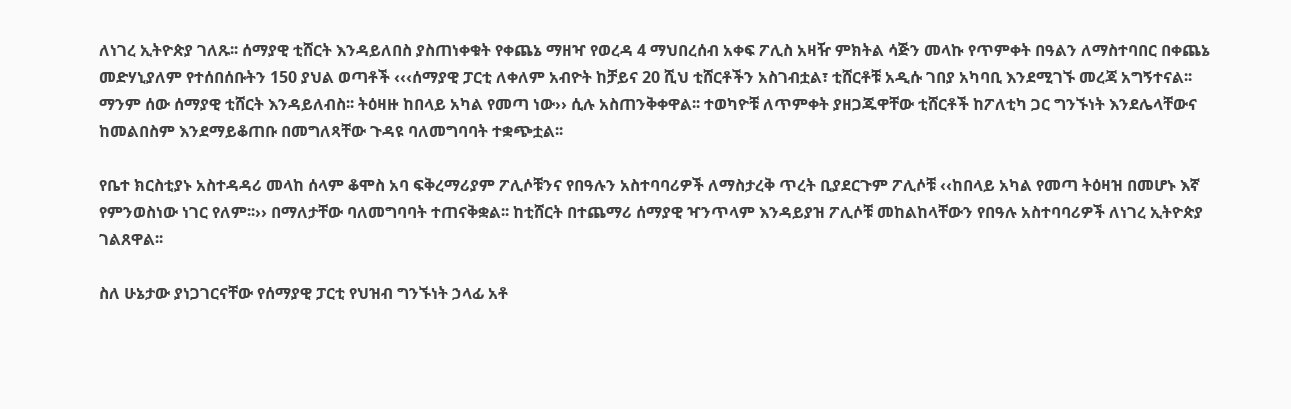ለነገረ ኢትዮጵያ ገለጹ፡፡ ሰማያዊ ቲሸርት እንዳይለበስ ያስጠነቀቁት የቀጨኔ ማዘዣ የወረዳ 4 ማህበረሰብ አቀፍ ፖሊስ አዛዥ ምክትል ሳጅን መላኩ የጥምቀት በዓልን ለማስተባበር በቀጨኔ መድሃኒያለም የተሰበሰቡትን 150 ያህል ወጣቶች ‹‹‹ሰማያዊ ፓርቲ ለቀለም አብዮት ከቻይና 20 ሺህ ቲሸርቶችን አስገብቷል፣ ቲሸርቶቹ አዲሱ ገበያ አካባቢ እንደሚገኙ መረጃ አግኝተናል፡፡ ማንም ሰው ሰማያዊ ቲሸርት እንዳይለብስ፡፡ ትዕዛዙ ከበላይ አካል የመጣ ነው›› ሲሉ አስጠንቅቀዋል፡፡ ተወካዮቹ ለጥምቀት ያዘጋጁዋቸው ቲሸርቶች ከፖለቲካ ጋር ግንኙነት እንደሌላቸውና ከመልበስም እንደማይቆጠቡ በመግለጻቸው ጉዳዩ ባለመግባባት ተቋጭቷል፡፡

የቤተ ክርስቲያኑ አስተዳዳሪ መላከ ሰላም ቆሞስ አባ ፍቅረማሪያም ፖሊሶቹንና የበዓሉን አስተባባሪዎች ለማስታረቅ ጥረት ቢያደርጉም ፖሊሶቹ ‹‹ከበላይ አካል የመጣ ትዕዛዝ በመሆኑ እኛ የምንወስነው ነገር የለም፡፡›› በማለታቸው ባለመግባባት ተጠናቅቋል፡፡ ከቲሸርት በተጨማሪ ሰማያዊ ዣንጥላም እንዳይያዝ ፖሊሶቹ መከልከላቸውን የበዓሉ አስተባባሪዎች ለነገረ ኢትዮጵያ ገልጸዋል፡፡

ስለ ሁኔታው ያነጋገርናቸው የሰማያዊ ፓርቲ የህዝብ ግንኙነት ኃላፊ አቶ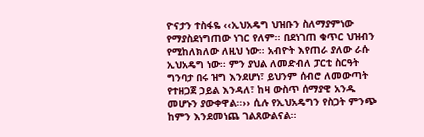ዮናታን ተስፋዬ ‹‹ኢህአዴግ ህዝቡን ስለማያምነው የማያስደነግጠው ነገር የለም፡፡ በደነገጠ ቁጥር ህዝብን የሚከለክለው ለዚህ ነው፡፡ አብዮት እየጠራ ያለው ራሱ ኢህአዴግ ነው፡፡ ምን ያህል ለመድብለ ፓርቲ ስርዓት ግንባታ በሩ ዝግ እንደሆነ፣ ይህንም ሰብሮ ለመውጣት የተዘጋጀ ኃይል እንዳለ፣ ከዛ ውስጥ ሰማያዊ አንዱ መሆኑን ያውቀዋል፡፡›› ሲሉ የኢህአዴግን የስጋት ምንጭ ከምን እንደመነጨ ገልጸውልናል፡፡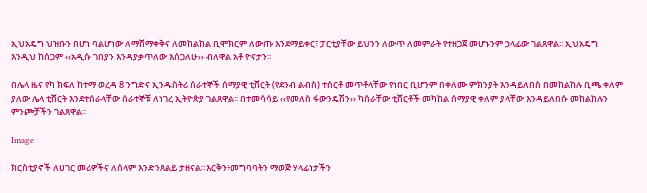ኢህአዴግ ህዝቡን በሆነ ባልሆነው ለማሸማቀቅና ለመከልከል ቢሞክርም ለውጡ እንደማይቀር፣ ፓርቲያቸው ይህንን ለውጥ ለመምራት የተዘጋጀ መሆኑንም ኃላፊው ገልጸዋል፡፡ ኢህአዴግ እንዲህ ከሰጋም ‹‹አዲሱ ገበያን እንዳያቃጥለው እሰጋለሁ›› ብለዋል አቶ ዮናታን፡፡

በሌላ ዜና የካ ክፍለ ከተማ ወረዳ 8 ንግድና ኢንዱስትሪ ሰራተኞች ሰማያዊ ቲሸርት (የደንብ ልብስ) ተሰርቶ መጥቶላቸው የነበር ቢሆንም በቀለሙ ምክንያት እንዳይለበስ በመከልከሉ ቢጫ ቀለም ያለው ሌላ ቲሸርት እንደተሰራላቸው ሰራተኞቹ ለነገረ ኢትዮጵያ ገልጸዋል፡፡ በተመሳሳይ ‹‹የመለስ ፋውንዴሽን›› ካሰራቸው ቲሸርቶች መካከል ሰማያዊ ቀለም ያላቸው እንዳይለበሱ መከልከሉን ምንጮቻችን ገልጸዋል፡፡

Image

ክርስቲያኖች ለሀገር መሪዎችና ለሰላም እንድንጸልይ ታዘናል።እርቅን፥መግባባትን ማወጅ ሃላፊነታችን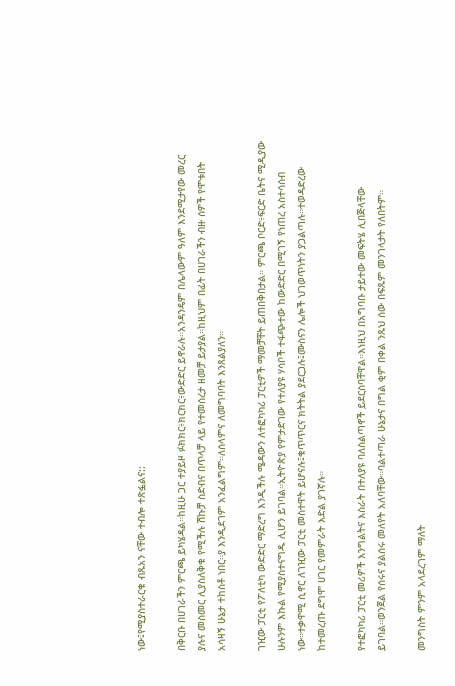ነው፤የሚያስተራርቁ ብጹአን ናቸው ተብሎ ተጽፏልና::

በቅርቡ በሀገራችን ምርጫ ይካሄዳል።ከዚሁ ጋር ተያይዞ ፉክክር፥ክርክር፥ውድድር ይኖራሉ።አንዳንዴም በሌላውም ዓለም እንደሚታየው መረር ያሉና መስመር ሊያስለቅቁ የሚችሉ ሽኩቻ ስድብና በጥላቻ ላይ የተመሰረታ ዘመቻ ይታያል።ከዚህም በፊት በሀገራችን ብዙ ሰዎች የሞቱበት አሳዛኝ ሁኔታ ተከስቶ ነበር።ያ እንዲደገም አንፈልግም።ለሰላምና ለመግባባት እንጸልያለን።

ገዢው ፓርቲ የፖለቲካ ውድድር ማድረግ እንዲችሉ ሜዳውን ለተፎካካሪ ፓርቲዎች ማመቻቸት ይጠበቅበታል። ምርጫ ቦርድ፥ፍርድ ቤትና ሚዲያው ሁሉንም እኩል የሚያስተናግዱ ሊሆን ይገባል።ኢትዮጵያ የምታድገው የተለያዩ ሃሳቦች ተፋጭተው ከውድድር በሚገኝ የነጠረ አስተሳሰብ ነው።ተቃዋሚ ሲኖር ለገዢው ፓርቲ መስተዋት ይሆናሉ፤ቁጥጥርና ክትትል ያደርጋሉ፤ሙስናን ሌሎች ህገወጥነትን ያጋልጣሉ።ተወዳድረው ከተመረጡ ደግሞ ሀገር የመምራት እድል ያገኛሉ።

የተፎካካሪ ፓርቲ መሪዎች እንግልትና እስራት በተለያዩ ባለስልጣኖች ይደርስባቸዋል።እነዚህ በአግባቡ ታይተው መፍትሄ ሊበጅላቸው ይገባል።ወንጀል የሰሩና ያልሰሩ መለየት አለባቸው።ባልተጣራ ሁኔታና በግል ቂም በቀል ንጹህ ሰው በፍጹም መንገላታት የለበትም።

መንግስት ምንም አላደረገም ማለት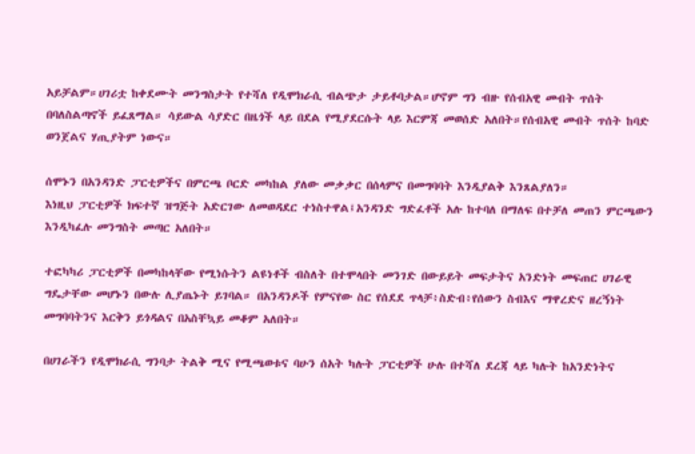አይቻልም።ሀገሪቷ ከቀደሙት መንግስታት የተሻለ የዲሞክራሲ ብልጭታ ታይቶባታል።ሆኖም ግን ብዙ የሰብአዊ መብት ጥሰት በባለስልጣኖች ይፈጸማል። ሳይውል ሳያድር በዜጎች ላይ በደል የሚያደርሱት ላይ እርምጃ መወሰድ አለበት።የሰብአዊ መብት ጥሰት ከባድ ወንጀልና ሃጢያትም ነውና።

ሰሞኑን በአንዳንድ ፓርቲዎችና በምርጫ ቦርድ መካከል ያለው መቃቃር በሰላምና በመግባባት እንዲያልቅ እንጸልያለን።
እነዚህ ፓርቲዎች ክፍተኛ ዝግጅት አድርገው ለመወዳደር ተነስተዋል፤አንዳንድ ግድፈቶች አሉ ከተባለ በማለፍ በተቻለ መጠን ምርጫውን እንዲካፈሉ መንግስት መጣር አለበት።

ተፎካካሪ ፓርቲዎች በመካከላቸው የሚነሱትን ልዩነቶች ብስለት በተሞላበት መንገድ በውይይት መፍታትና አንድነት መፍጠር ሀገራዊ ግዴታቸው መሆኑን በውሉ ሊያጤኑት ይገባል። በአንዳንዶች የምናየው ስር የሰደደ ጥላቻ፥ስድብ፥የሰውን ስብእና ማዋረድና ዘረኝነት መግባባትንና እርቅን ይጎዳልና በአስቸኳይ መቆም አለበት።

በሀገራችን የዲሞክራሲ ግንባታ ትልቅ ሚና የሚጫወቱና ባሁን ሰአት ካሉት ፓርቲዎች ሁሉ በተሻለ ደረጃ ላይ ካሉት ከአንድነትና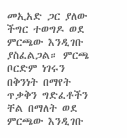መኢአድ ጋር ያለው ችግር ተወግዶ ወደ ምርጫው እንዲገቡ ያስፈልጋል። ምርጫ ቦርድም ነገሩን በቅንነት በማየት ጥቃቅን ግድፈቶችን ቸል በማለት ወደ ምርጫው እንዲገቡ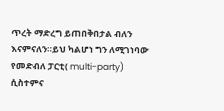ጥረት ማድረግ ይጠበቅበታል ብለን እናምናለን።ይህ ካልሆነ ግን ለሚገነባው የመድብለ ፓርቲ( multi-party) ሲስተምና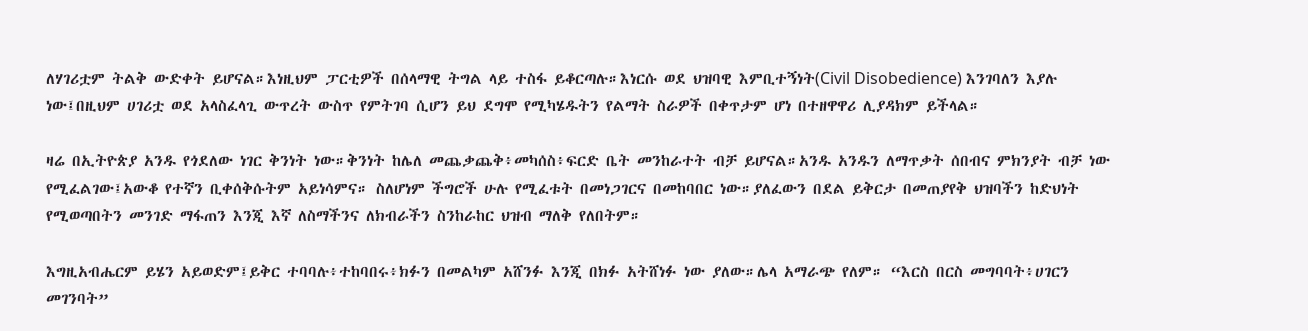ለሃገሪቷም ትልቅ ውድቀት ይሆናል።እነዚህም ፓርቲዎች በሰላማዊ ትግል ላይ ተስፋ ይቆርጣሉ።እነርሱ ወደ ህዝባዊ እምቢተኝነት(Civil Disobedience) እንገባለን እያሉ ነው፤በዚህም ሀገሪቷ ወደ አላስፈላጊ ውጥረት ውስጥ የምትገባ ሲሆን ይህ ደግሞ የሚካሄዱትን የልማት ስራዎች በቀጥታም ሆነ በተዘዋዋሪ ሊያዳክም ይችላል።

ዛሬ በኢትዮጵያ አንዱ የጎደለው ነገር ቅንነት ነው።ቅንነት ከሌለ መጨቃጨቅ፥መካሰስ፥ፍርድ ቤት መንከራተት ብቻ ይሆናል።አንዱ አንዱን ለማጥቃት ሰበብና ምክንያት ብቻ ነው የሚፈልገው፤አውቆ የተኛን ቢቀሰቅሱትም አይነሳምና። ስለሆነም ችግሮች ሁሉ የሚፈቱት በመነጋገርና በመከባበር ነው።ያለፈውን በደል ይቅርታ በመጠያየቅ ህዝባችን ከድህነት የሚወጣበትን መንገድ ማፋጠን እንጂ እኛ ለስማችንና ለክብራችን ስንከራከር ህዝብ ማለቅ የለበትም።

እግዚአብሔርም ይሄን አይወድም፤ይቅር ተባባሉ፥ተከባበሩ፥ክፉን በመልካም አሸንፉ እንጂ በክፉ አትሸነፉ ነው ያለው።ሌላ አማራጭ የለም። “እርስ በርስ መግባባት፥ሀገርን መገንባት”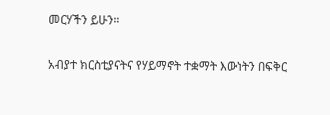መርሃችን ይሁን።

አብያተ ክርስቲያናትና የሃይማኖት ተቋማት እውነትን በፍቅር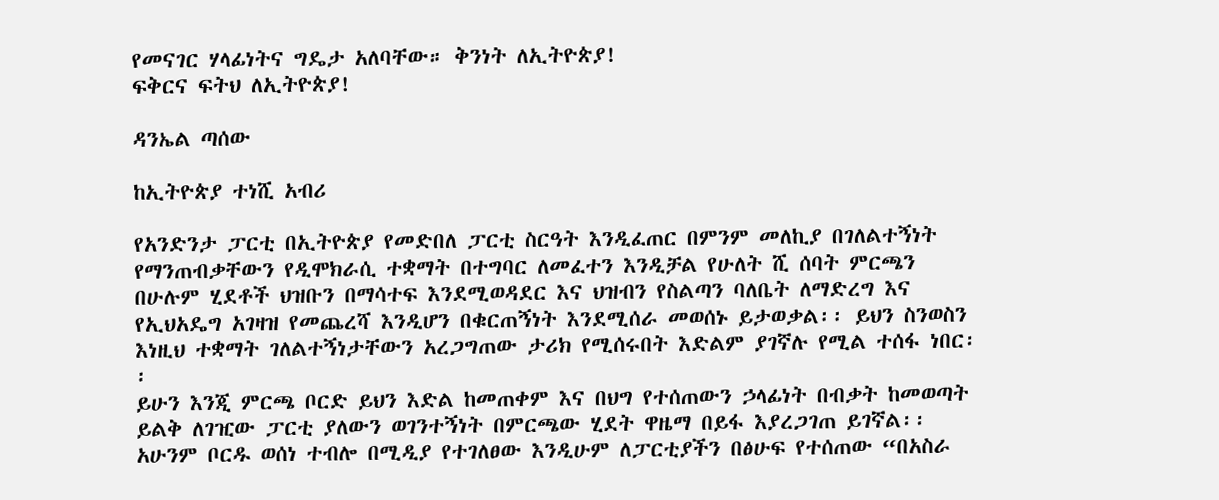የመናገር ሃላፊነትና ግዴታ አለባቸው። ቅንነት ለኢትዮጵያ!
ፍቅርና ፍትህ ለኢትዮጵያ!

ዳንኤል ጣሰው

ከኢትዮጵያ ተነሺ አብሪ

የአንድንታ ፓርቲ በኢትዮጵያ የመድበለ ፓርቲ ስርዓት እንዲፈጠር በምንም መለኪያ በገለልተኝነት የማንጠብቃቸውን የዲሞክራሲ ተቋማት በተግባር ለመፈተን እንዲቻል የሁለት ሺ ሰባት ምርጫን በሁሉም ሂደቶች ህዝቡን በማሳተፍ እንደሚወዳደር እና ህዝብን የስልጣን ባለቤት ለማድረግ እና የኢህአዴግ አገዛዝ የመጨረሻ እንዲሆን በቁርጠኝነት እንደሚሰራ መወሰኑ ይታወቃል፡፡ ይህን ስንወስን እነዚህ ተቋማት ገለልተኝነታቸውን አረጋግጠው ታሪክ የሚሰሩበት እድልም ያገኛሉ የሚል ተሰፋ ነበር፡፡
ይሁን እንጂ ምርጫ ቦርድ ይህን እድል ከመጠቀም እና በህግ የተሰጠውን ኃላፊነት በብቃት ከመወጣት ይልቅ ለገዢው ፓርቲ ያለውን ወገንተኝነት በምርጫው ሂደት ዋዜማ በይፋ እያረጋገጠ ይገኛል፡፡ አሁንም ቦርዱ ወሰነ ተብሎ በሚዲያ የተገለፀው እንዲሁም ለፓርቲያችን በፅሁፍ የተሰጠው “በአስራ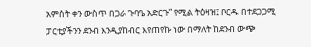አምስት ቀን ውስጥ በጋራ ጉባዔ አድርጉ” የሚል ትዕዛዝ፤ ቦርዱ በተደጋጋሚ ፓርቲያችንን ደንብ እንዲያከብር እየጠየኩ ነው በማለት ከደንብ ውጭ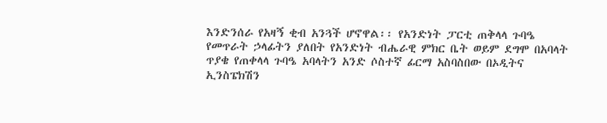እንድንሰራ የአዛኝ ቂብ አንጓች ሆኖዋል፡፡ የአንድነት ፓርቲ ጠቅላላ ጉባዔ የመጥራት ኃላፊትን ያለበት የአንድነት ብሔራዊ ምክር ቤት ወይም ደግሞ በአባላት ጥያቄ የጠቀላላ ጉባዔ አባላትን አንድ ሶስተኛ ፊርማ አስባስበው በኦዲትና ኢንስፔክሽን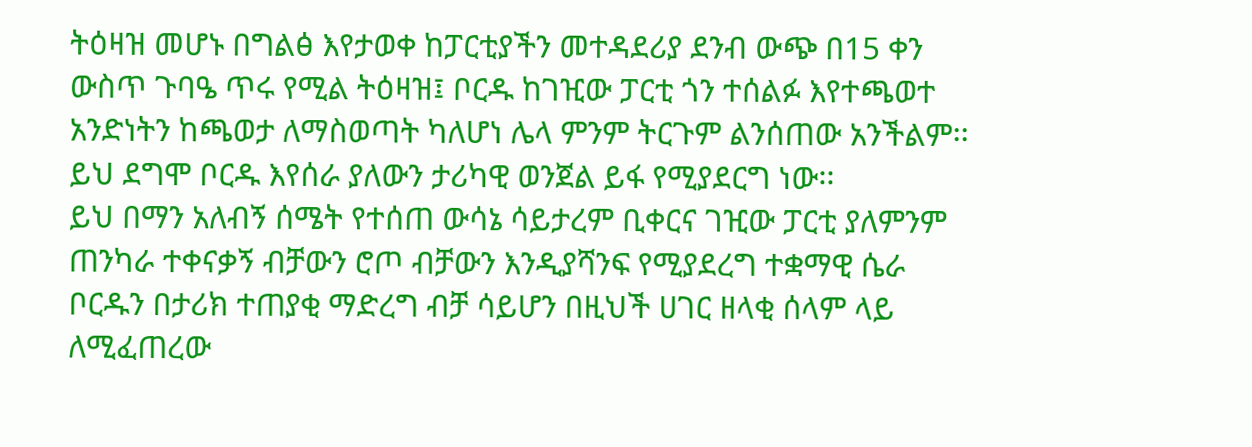ትዕዛዝ መሆኑ በግልፅ እየታወቀ ከፓርቲያችን መተዳደሪያ ደንብ ውጭ በ15 ቀን ውስጥ ጉባዔ ጥሩ የሚል ትዕዛዝ፤ ቦርዱ ከገዢው ፓርቲ ጎን ተሰልፉ እየተጫወተ አንድነትን ከጫወታ ለማስወጣት ካለሆነ ሌላ ምንም ትርጉም ልንሰጠው አንችልም፡፡ ይህ ደግሞ ቦርዱ እየሰራ ያለውን ታሪካዊ ወንጀል ይፋ የሚያደርግ ነው፡፡
ይህ በማን አለብኝ ሰሜት የተሰጠ ውሳኔ ሳይታረም ቢቀርና ገዢው ፓርቲ ያለምንም ጠንካራ ተቀናቃኝ ብቻውን ሮጦ ብቻውን እንዲያሻንፍ የሚያደረግ ተቋማዊ ሴራ ቦርዱን በታሪክ ተጠያቂ ማድረግ ብቻ ሳይሆን በዚህች ሀገር ዘላቂ ሰላም ላይ ለሚፈጠረው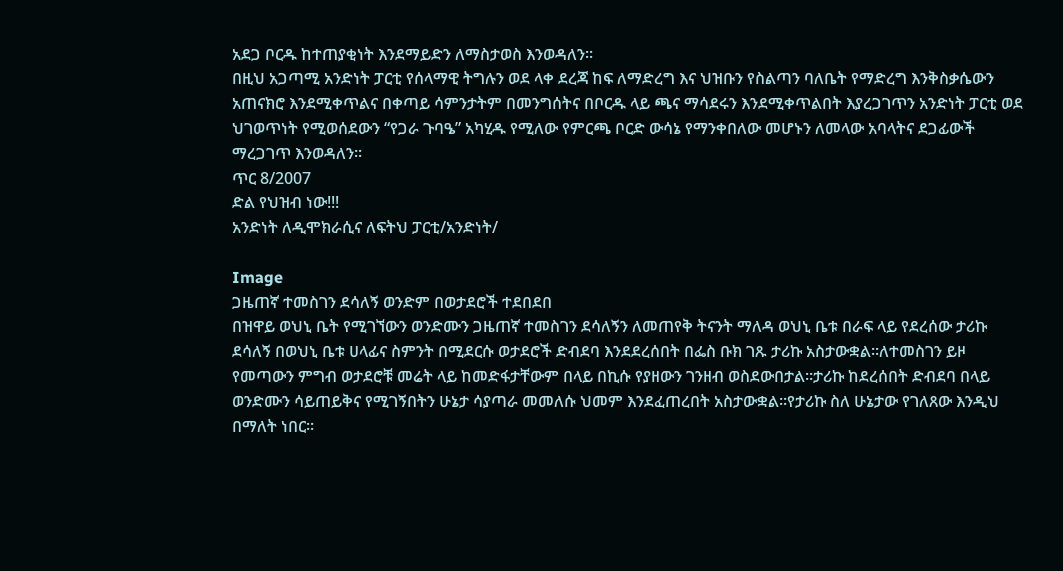አደጋ ቦርዱ ከተጠያቂነት እንደማይድን ለማስታወስ እንወዳለን፡፡
በዚህ አጋጣሚ አንድነት ፓርቲ የሰላማዊ ትግሉን ወደ ላቀ ደረጃ ከፍ ለማድረግ እና ህዝቡን የስልጣን ባለቤት የማድረግ እንቅስቃሴውን አጠናክሮ እንደሚቀጥልና በቀጣይ ሳምንታትም በመንግሰትና በቦርዱ ላይ ጫና ማሳደሩን እንደሚቀጥልበት እያረጋገጥን አንድነት ፓርቲ ወደ ህገወጥነት የሚወሰደውን “የጋራ ጉባዔ” አካሂዱ የሚለው የምርጫ ቦርድ ውሳኔ የማንቀበለው መሆኑን ለመላው አባላትና ደጋፊውች ማረጋገጥ እንወዳለን፡፡
ጥር 8/2007
ድል የህዝብ ነው!!!
አንድነት ለዲሞክራሲና ለፍትህ ፓርቲ/አንድነት/

Image
ጋዜጠኛ ተመስገን ደሳለኝ ወንድም በወታደሮች ተደበደበ
በዝዋይ ወህኒ ቤት የሚገኘውን ወንድሙን ጋዜጠኛ ተመስገን ደሳለኝን ለመጠየቅ ትናንት ማለዳ ወህኒ ቤቱ በራፍ ላይ የደረሰው ታሪኩ ደሳለኝ በወህኒ ቤቱ ሀላፊና ስምንት በሚደርሱ ወታደሮች ድብደባ እንደደረሰበት በፌስ ቡክ ገጹ ታሪኩ አስታውቋል፡፡ለተመስገን ይዞ የመጣውን ምግብ ወታደሮቹ መሬት ላይ ከመድፋታቸውም በላይ በኪሱ የያዘውን ገንዘብ ወስደውበታል፡፡ታሪኩ ከደረሰበት ድብደባ በላይ ወንድሙን ሳይጠይቅና የሚገኝበትን ሁኔታ ሳያጣራ መመለሱ ህመም እንደፈጠረበት አስታውቋል፡፡የታሪኩ ስለ ሁኔታው የገለጸው እንዲህ በማለት ነበር፡፡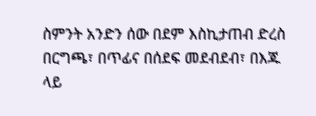ስምንት አንድን ሰው በደም እስኪታጠብ ድረስ በርግጫ፣ በጥፊና በሰደፍ መደብደብ፣ በእጁ ላይ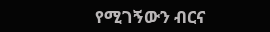የሚገኝውን ብርና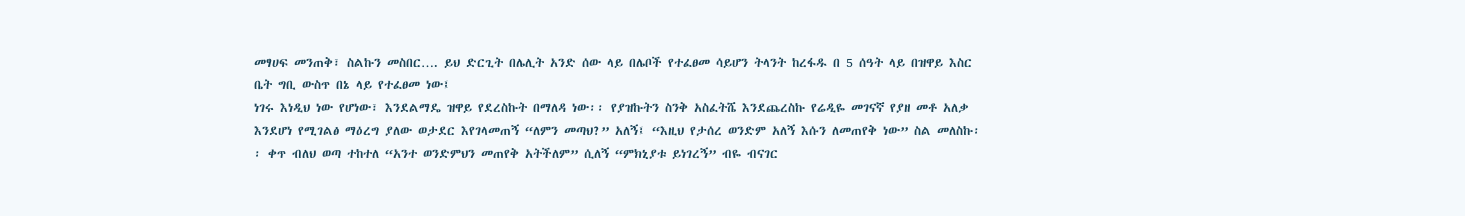መፃሀፍ መንጠቅ፣ ስልኩን መስበር…. ይህ ድርጊት በሌሊት አንድ ሰው ላይ በሌቦች የተፈፀመ ሳይሆን ትላንት ከረፋዱ በ 5 ሰዓት ላይ በዝዋይ እስር ቤት ግቢ ውስጥ በኔ ላይ የተፈፀመ ነው፤
ነገሩ እነዲህ ነው የሆነው፣ እንደልማዴ ዝዋይ የደረስኩት በማለዳ ነው፡፡ የያዝኩትን ስንቅ አስፈትሼ እንደጨረስኩ የሬዲዬ መገናኛ የያዘ መቶ አለቃ እንደሆነ የሚገልፅ ማዕረግ ያለው ወታደር እየገላመጠኝ “ለምን መጣህ?” አለኝ፤ “እዚህ የታሰረ ወንድም አለኝ እሱን ለመጠየቅ ነው” ስል መለስኩ፡፡ ቀጥ ብለህ ወጣ ተከተለ “አንተ ወንድምህን መጠየቅ አትችለም” ሲለኝ “ምክኒያቱ ይነገረኝ” ብዬ ብናገር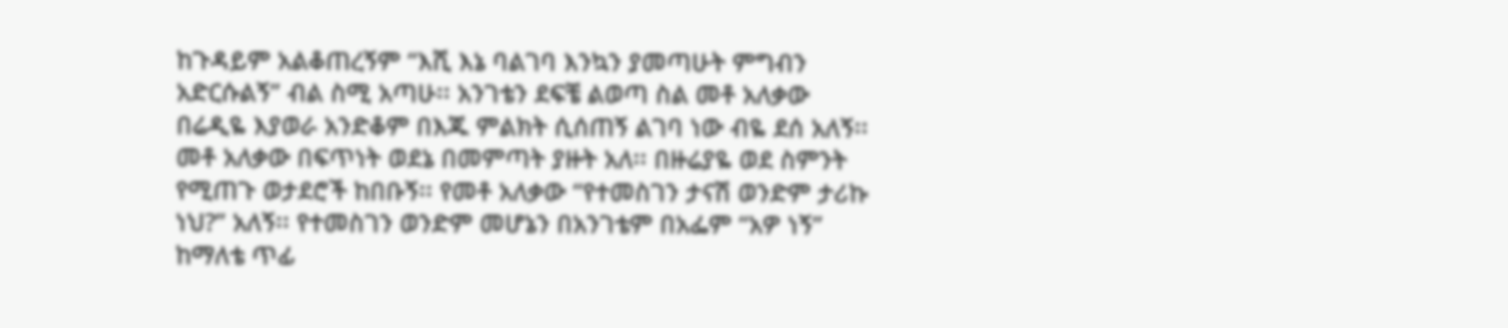ከጉዳይም አልቆጠረኝም “እሺ እኔ ባልገባ እንኳን ያመጣሁት ምግብን አድርሱልኝ” ብል ስሚ አጣሁ፡፡ አንገቴን ደፍቼ ልወጣ ስል መቶ አለቃው በሬዲዬ እያወራ አንድቆም በእጁ ምልክት ሲሰጠኝ ልገባ ነው ብዬ ደሰ አለኝ፡፡ መቶ አለቃው በፍጥነት ወደኔ በመምጣት ያዙት አለ፡፡ በዙሬያዬ ወደ ስምንት የሚጠጉ ወታደሮች ከበቡኝ፡፡ የመቶ አለቃው “የተመስገን ታናሽ ወንድም ታሪኩ ነህ?” አለኝ፡፡ የተመስገን ወንድም መሆኔን በአንገቴም በአፌም “አዎ ነኝ” ከማለቴ ጥፊ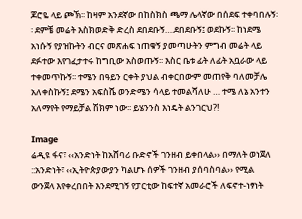ጆሮዬ ላይ ጮኽ፡፡ ከዛም አንደኛው በከስክስ ጫማ ሌላኛው በሰደፍ ተቀባበሉኝ፡፡ ደምቼ መሬት እስክወድቅ ድረስ ደበደቡኝ….ደበደቡኝ፤ ወደኩኝ፡፡ ከነደሜ አነሱኝ የያዝኩትን ብርና መጽሐፍ ነጠቁኝ ያመጣሁትን ምግብ መሬት ላይ ደፉተው እየገፈታተሩ ከግቢው አስወጡኝ፡፡ እስር ቤቱ ፊት ለፊት አቧራው ላይ ተቀመጥኩኝ፡፡ ተሜን በዓይን ርቀት ያህል ብቀርበውም መጠየቅ ባለመቻሌ አለቀስኩኝ፤ ደሜን አፍስሼ ወንድሜን ሳላይ ተመልሻለሁ … ተሜ ለኔ አንተን አለማየት የማይቻል ሽክም ነው፡፡ ይሄንንስ እነዴት ልንገርህ?!

Image
ሬዲዩ ፋና፣ ‹‹አንድነት ከአሸባሪ ቡድኖች ገንዘብ ይቀበላል›› በማለት ወነጀለ ::አንድነት፣ ‹‹ኢትዮጵያውያን ካልሆኑ ሰዎች ገንዘብ ያሰባስባል›› የሚል ውንጀላ እየቀረበበት እንደሚገኝ የፓርቲው ከፍተኛ አመራሮች ለፍኖተ-ነፃነት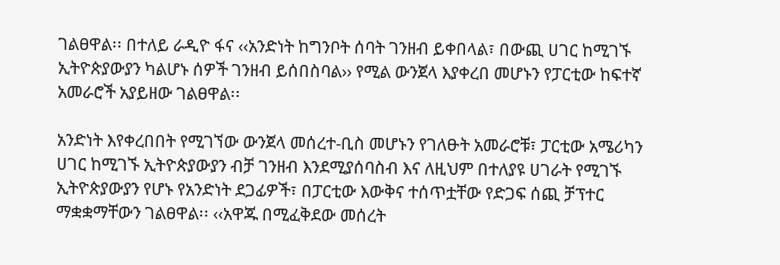ገልፀዋል፡፡ በተለይ ራዲዮ ፋና ‹‹አንድነት ከግንቦት ሰባት ገንዘብ ይቀበላል፣ በውጪ ሀገር ከሚገኙ ኢትዮጵያውያን ካልሆኑ ሰዎች ገንዘብ ይሰበስባል›› የሚል ውንጀላ እያቀረበ መሆኑን የፓርቲው ከፍተኛ አመራሮች አያይዘው ገልፀዋል፡፡

አንድነት እየቀረበበት የሚገኘው ውንጀላ መሰረተ-ቢስ መሆኑን የገለፁት አመራሮቹ፣ ፓርቲው አሜሪካን ሀገር ከሚገኙ ኢትዮጵያውያን ብቻ ገንዘብ እንደሚያሰባስብ እና ለዚህም በተለያዩ ሀገራት የሚገኙ ኢትዮጵያውያን የሆኑ የአንድነት ደጋፊዎች፣ በፓርቲው እውቅና ተሰጥቷቸው የድጋፍ ሰጪ ቻፕተር ማቋቋማቸውን ገልፀዋል፡፡ ‹‹አዋጁ በሚፈቅደው መሰረት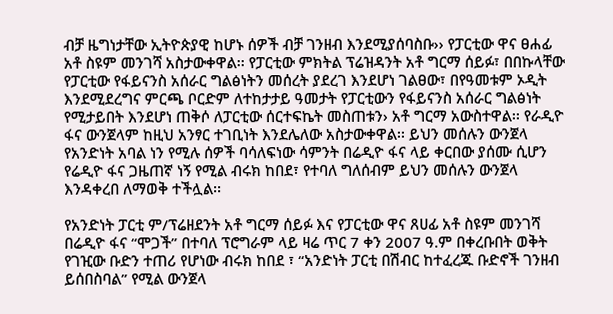ብቻ ዜግነታቸው ኢትዮጵያዊ ከሆኑ ሰዎች ብቻ ገንዘብ እንደሚያሰባስቡ›› የፓርቲው ዋና ፀሐፊ አቶ ስዩም መንገሻ አስታውቀዋል፡፡ የፓርቲው ምክትል ፕሬዝዳንት አቶ ግርማ ሰይፉ፣ በበኩላቸው የፓርቲው የፋይናንስ አሰራር ግልፅነትን መሰረት ያደረገ እንደሆነ ገልፀው፣ በየዓመቱም ኦዲት እንደሚደረግና ምርጫ ቦርድም ለተከታታይ ዓመታት የፓርቲውን የፋይናንስ አሰራር ግልፅነት የሚታይበት እንደሆነ ጠቅሶ ለፓርቲው ሰርተፍኬት መስጠቱን› አቶ ግርማ አውስተዋል፡፡ የራዲዮ ፋና ውንጀላም ከዚህ አንፃር ተገቢነት እንደሌለው አስታውቀዋል፡፡ ይህን መሰሉን ውንጀላ የአንድነት አባል ነን የሚሉ ሰዎች ባሳለፍነው ሳምንት በሬዲዮ ፋና ላይ ቀርበው ያሰሙ ሲሆን የሬዲዮ ፋና ጋዜጠኛ ነኝ የሚል ብሩክ ከበደ፣ የተባለ ግለሰብም ይህን መሰሉን ውንጀላ እንዳቀረበ ለማወቅ ተችሏል፡፡

የአንድነት ፓርቲ ም/ፕሬዘደንት አቶ ግርማ ሰይፉ እና የፓርቲው ዋና ጸሀፊ አቶ ስዩም መንገሻ በሬዲዮ ፋና “ሞጋች” በተባለ ፕሮግራም ላይ ዛሬ ጥር 7 ቀን 2007 ዓ.ም በቀረቡበት ወቅት የገዢው ቡድን ተጠሪ የሆነው ብሩክ ከበደ ፣ “አንድነት ፓርቲ በሽብር ከተፈረጁ ቡድኖች ገንዘብ ይሰበስባል” የሚል ውንጀላ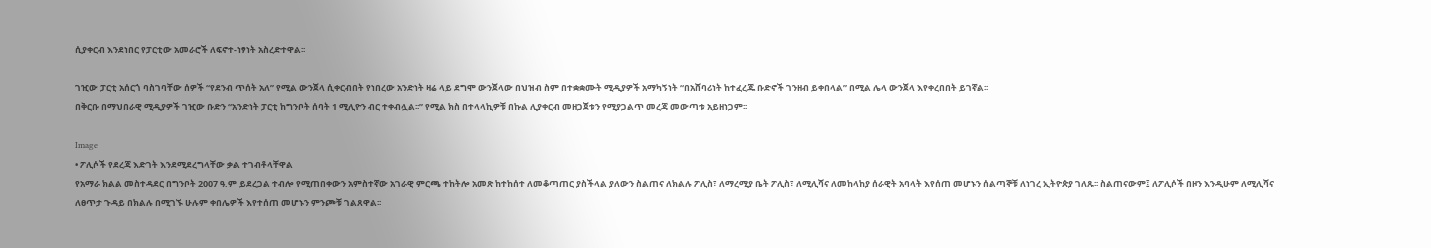ሲያቀርብ እንደነበር የፓርቲው አመራሮች ለፍኖተ-ነፃነት አስረድተዋል፡፡

ገዢው ፓርቲ አሰርጎ ባስገባቸው ሰዎች “የደንብ ጥሰት አለ” የሚል ውንጀላ ሲቀርብበት የነበረው አንድነት ዛሬ ላይ ደግሞ ውንጀላው በህዝብ ስም በተቋቋሙት ሚዲያዎች አማካኝነት “በአሸባሪነት ከተፈረጁ ቡድኖች ገንዘብ ይቀበላል” በሚል ሌላ ውንጀላ እየቀረበበት ይገኛል፡፡
በቅርቡ በማህበራዊ ሚዲያዎች ገዢው ቡድን “አንድነት ፓርቲ ከግንቦት ሰባት 1 ሚሊዮን ብር ተቀብሏል፡፡” የሚል ክስ በተላላኪዎቹ በኩል ሊያቀርብ መዘጋጀቱን የሚያጋልጥ መረጃ መውጣቱ አይዘነጋም፡፡

Image
• ፖሊሶች የደረጃ እድገት እንደሚደረግላቸው ቃል ተገብቶላቸዋል
የአማራ ክልል መስተዳደር በግንቦት 2007 ዓ.ም ይደረጋል ተብሎ የሚጠበቀውን አምስተኛው አገራዊ ምርጫ ተከትሎ አመጽ ከተከሰተ ለመቆጣጠር ያስችላል ያለውን ስልጠና ለክልሉ ፖሊስ፣ ለማረሚያ ቤት ፖሊስ፣ ለሚሊሻና ለመከላከያ ሰራዊት አባላት እየሰጠ መሆኑን ሰልጣኞቹ ለነገረ ኢትዮጵያ ገለጹ፡፡ ስልጠናውም፤ ለፖሊሶች በዞን እንዲሁም ለሚሊሻና ለፀጥታ ጉዳይ በክልሉ በሚገኙ ሁሉም ቀበሌዎች እየተሰጠ መሆኑን ምንጮቹ ገልጸዋል፡፡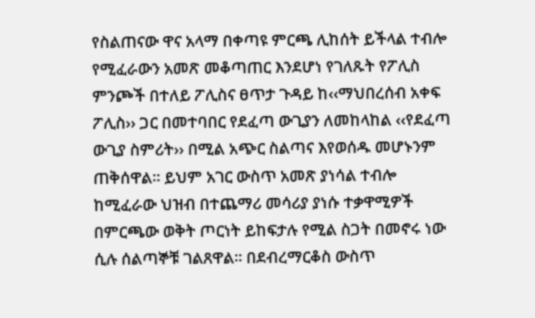የስልጠናው ዋና አላማ በቀጣዩ ምርጫ ሊከሰት ይችላል ተብሎ የሚፈራውን አመጽ መቆጣጠር እንደሆነ የገለጹት የፖሊስ ምንጮች በተለይ ፖሊስና ፀጥታ ጉዳይ ከ‹‹ማህበረሰብ አቀፍ ፖሊስ›› ጋር በመተባበር የደፈጣ ውጊያን ለመከላከል ‹‹የደፈጣ ውጊያ ስምሪት›› በሚል አጭር ስልጣና እየወሰዱ መሆኑንም ጠቅሰዋል፡፡ ይህም አገር ውስጥ አመጽ ያነሳል ተብሎ ከሚፈራው ህዝብ በተጨማሪ መሳሪያ ያነሱ ተቃዋሚዎች በምርጫው ወቅት ጦርነት ይከፍታሉ የሚል ስጋት በመኖሩ ነው ሲሉ ሰልጣኞቹ ገልጸዋል፡፡ በደብረማርቆስ ውስጥ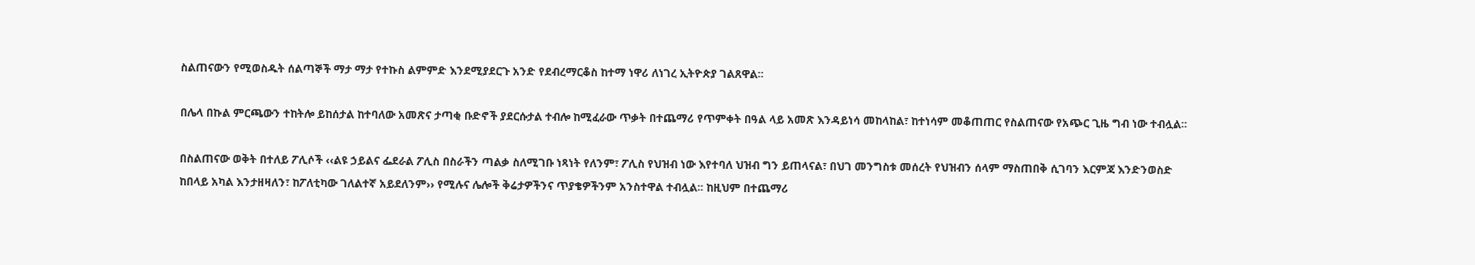ስልጠናውን የሚወስዱት ሰልጣኞች ማታ ማታ የተኩስ ልምምድ እንደሚያደርጉ አንድ የደብረማርቆስ ከተማ ነዋሪ ለነገረ ኢትዮጵያ ገልጸዋል፡፡

በሌላ በኩል ምርጫውን ተከትሎ ይከሰታል ከተባለው አመጽና ታጣቂ ቡድኖች ያደርሱታል ተብሎ ከሚፈራው ጥቃት በተጨማሪ የጥምቀት በዓል ላይ አመጽ እንዳይነሳ መከላከል፣ ከተነሳም መቆጠጠር የስልጠናው የአጭር ጊዜ ግብ ነው ተብሏል፡፡

በስልጠናው ወቅት በተለይ ፖሊሶች ‹‹ልዩ ኃይልና ፌደራል ፖሊስ በስራችን ጣልቃ ስለሚገቡ ነጻነት የለንም፣ ፖሊስ የህዝብ ነው እየተባለ ህዝብ ግን ይጠላናል፣ በህገ መንግስቱ መሰረት የህዝብን ሰላም ማስጠበቅ ሲገባን እርምጃ እንድንወስድ ከበላይ አካል እንታዘዛለን፣ ከፖለቲካው ገለልተኛ አይደለንም›› የሚሉና ሌሎች ቅሬታዎችንና ጥያቄዎችንም አንስተዋል ተብሏል፡፡ ከዚህም በተጨማሪ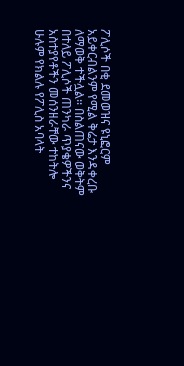ፖሊሶች በቂ ደመወዝና ዩኒፎርም አይቀርብልንም የሚል ቅሬታ እንዳቀረቡ ለማወቅ ተችሏል፡፡ በስልጠናው ወቅትም በተለይ ፖሊሶች ጠንካራ ጥያቄዎችንና አስተያየቶችን መሰንዘራቸው ተከትሎ ሁሉም የክልሉ የፖሊስ አባላት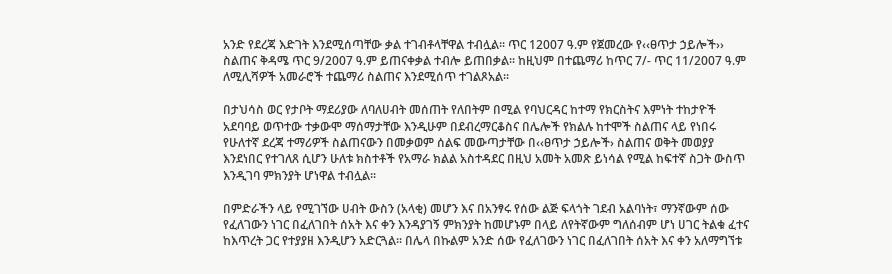አንድ የደረጃ እድገት እንደሚሰጣቸው ቃል ተገብቶላቸዋል ተብሏል፡፡ ጥር 12007 ዓ.ም የጀመረው የ‹‹ፀጥታ ኃይሎች›› ስልጠና ቅዳሜ ጥር 9/2007 ዓ.ም ይጠናቀቃል ተብሎ ይጠበቃል፡፡ ከዚህም በተጨማሪ ከጥር 7/- ጥር 11/2007 ዓ.ም ለሚሊሻዎች አመራሮች ተጨማሪ ስልጠና እንደሚሰጥ ተገልጾአል፡፡

በታህሳስ ወር የታቦት ማደሪያው ለባለሀብት መሰጠት የለበትም በሚል የባህርዳር ከተማ የክርስትና እምነት ተከታዮች አደባባይ ወጥተው ተቃውሞ ማሰማታቸው እንዲሁም በደብረማርቆስና በሌሎች የክልሉ ከተሞች ስልጠና ላይ የነበሩ የሁለተኛ ደረጃ ተማሪዎች ስልጠናውን በመቃወም ሰልፍ መውጣታቸው በ‹‹ፀጥታ ኃይሎች› ስልጠና ወቅት መወያያ እንደነበር የተገለጸ ሲሆን ሁለቱ ክስተቶች የአማራ ክልል አስተዳደር በዚህ አመት አመጽ ይነሳል የሚል ከፍተኛ ስጋት ውስጥ እንዲገባ ምክንያት ሆነዋል ተብሏል፡፡

በምድራችን ላይ የሚገኘው ሀብት ውስን (አላቂ) መሆን እና በአንፃሩ የሰው ልጅ ፍላጎት ገደብ አልባነት፣ ማንኛውም ሰው የፈለገውን ነገር በፈለገበት ሰአት እና ቀን እንዳያገኝ ምክንያት ከመሆኑም በላይ ለየትኛውም ግለሰብም ሆነ ሀገር ትልቁ ፈተና ከእጥረት ጋር የተያያዘ እንዲሆን አድርጓል፡፡ በሌላ በኩልም አንድ ሰው የፈለገውን ነገር በፈለገበት ሰአት እና ቀን አለማግኘቱ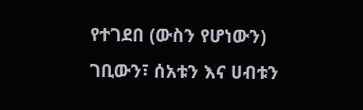የተገደበ (ውስን የሆነውን) ገቢውን፣ ሰአቱን እና ሀብቱን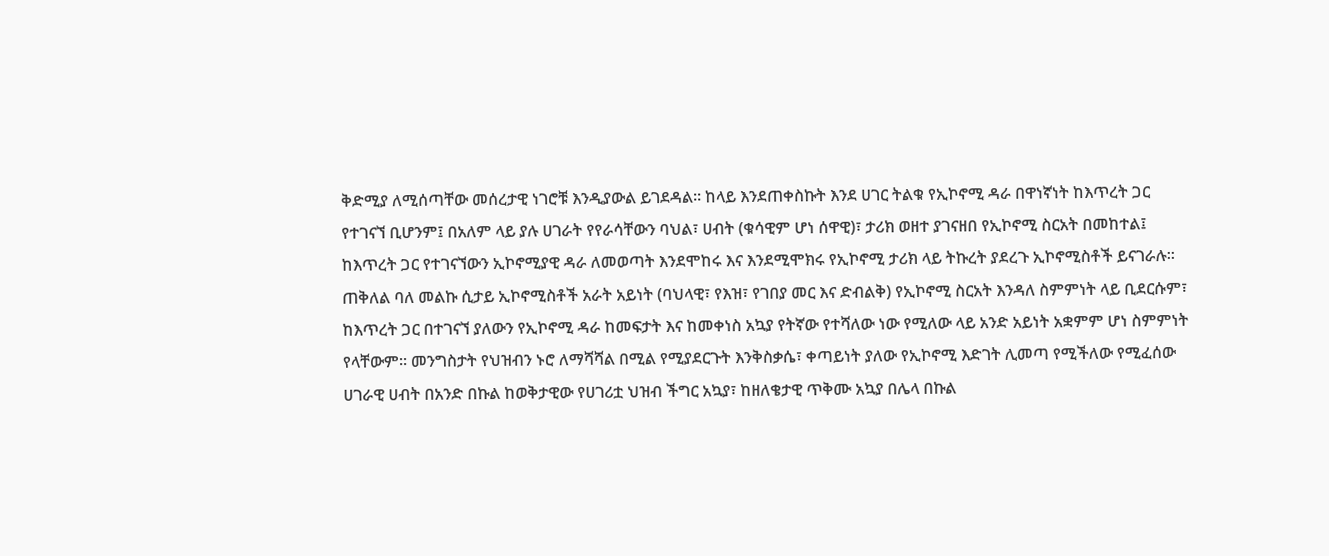ቅድሚያ ለሚሰጣቸው መሰረታዊ ነገሮቹ እንዲያውል ይገደዳል፡፡ ከላይ እንደጠቀስኩት እንደ ሀገር ትልቁ የኢኮኖሚ ዳራ በዋነኛነት ከእጥረት ጋር የተገናኘ ቢሆንም፤ በአለም ላይ ያሉ ሀገራት የየራሳቸውን ባህል፣ ሀብት (ቁሳዊም ሆነ ሰዋዊ)፣ ታሪክ ወዘተ ያገናዘበ የኢኮኖሚ ስርአት በመከተል፤ ከእጥረት ጋር የተገናኘውን ኢኮኖሚያዊ ዳራ ለመወጣት እንደሞከሩ እና እንደሚሞክሩ የኢኮኖሚ ታሪክ ላይ ትኩረት ያደረጉ ኢኮኖሚስቶች ይናገራሉ፡፡ ጠቅለል ባለ መልኩ ሲታይ ኢኮኖሚስቶች አራት አይነት (ባህላዊ፣ የእዝ፣ የገበያ መር እና ድብልቅ) የኢኮኖሚ ስርአት እንዳለ ስምምነት ላይ ቢደርሱም፣ ከእጥረት ጋር በተገናኘ ያለውን የኢኮኖሚ ዳራ ከመፍታት እና ከመቀነስ አኳያ የትኛው የተሻለው ነው የሚለው ላይ አንድ አይነት አቋምም ሆነ ስምምነት የላቸውም፡፡ መንግስታት የህዝብን ኑሮ ለማሻሻል በሚል የሚያደርጉት እንቅስቃሴ፣ ቀጣይነት ያለው የኢኮኖሚ እድገት ሊመጣ የሚችለው የሚፈሰው ሀገራዊ ሀብት በአንድ በኩል ከወቅታዊው የሀገሪቷ ህዝብ ችግር አኳያ፣ ከዘለቄታዊ ጥቅሙ አኳያ በሌላ በኩል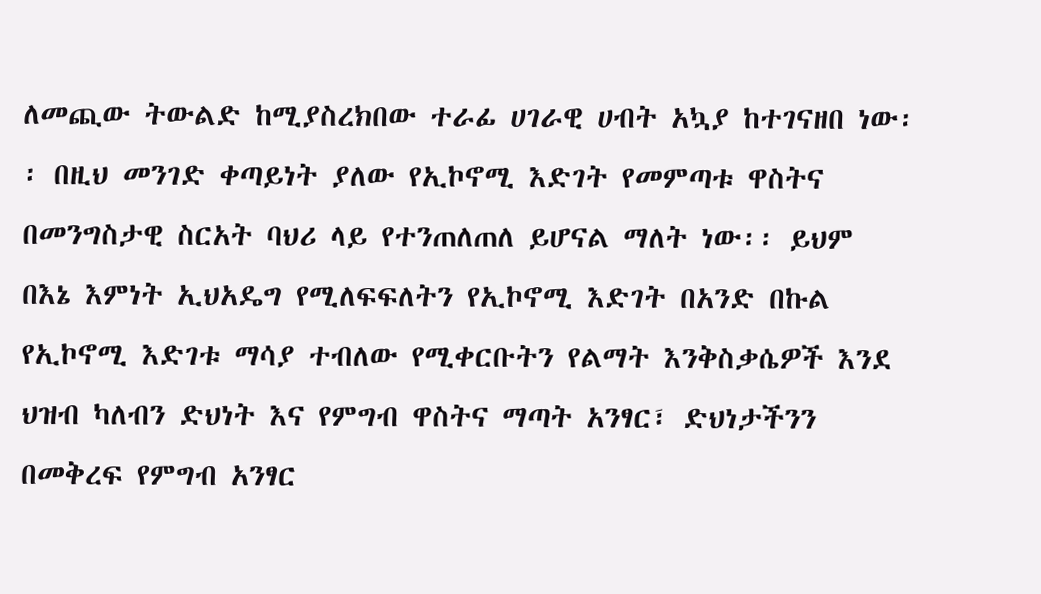ለመጪው ትውልድ ከሚያስረክበው ተራፊ ሀገራዊ ሀብት አኳያ ከተገናዘበ ነው፡፡ በዚህ መንገድ ቀጣይነት ያለው የኢኮኖሚ እድገት የመምጣቱ ዋስትና በመንግስታዊ ስርአት ባህሪ ላይ የተንጠለጠለ ይሆናል ማለት ነው፡፡ ይህም በእኔ እምነት ኢህአዴግ የሚለፍፍለትን የኢኮኖሚ እድገት በአንድ በኩል የኢኮኖሚ እድገቱ ማሳያ ተብለው የሚቀርቡትን የልማት እንቅስቃሴዎች እንደ ህዝብ ካለብን ድህነት እና የምግብ ዋስትና ማጣት አንፃር፣ ድህነታችንን በመቅረፍ የምግብ አንፃር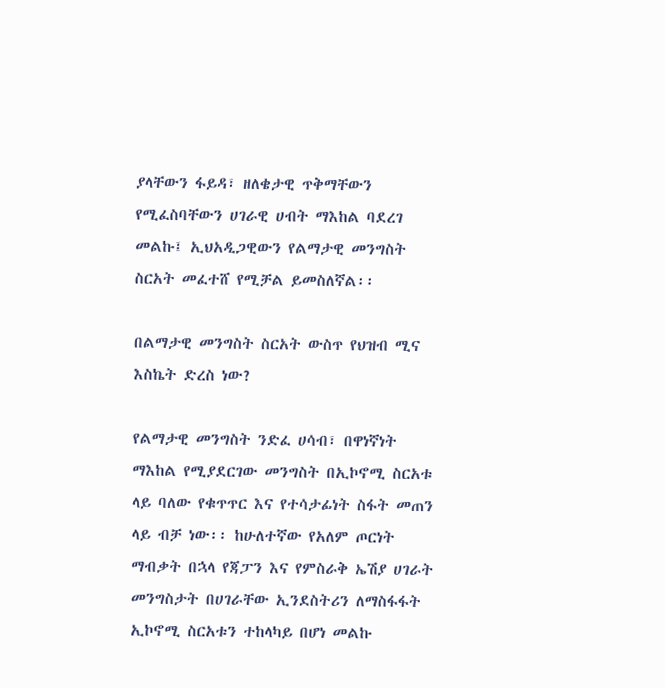ያላቸውን ፋይዳ፣ ዘለቄታዊ ጥቅማቸውን የሚፈስባቸውን ሀገራዊ ሀብት ማእከል ባደረገ መልኩ፤ ኢህአዲጋዊውን የልማታዊ መንግስት ስርአት መፈተሸ የሚቻል ይመስለኛል፡፡

በልማታዊ መንግስት ስርአት ውስጥ የህዝብ ሚና እስኬት ድረስ ነው?

የልማታዊ መንግስት ንድፈ ሀሳብ፣ በዋነኛነት ማእከል የሚያደርገው መንግስት በኢኮኖሚ ስርአቱ ላይ ባለው የቁጥጥር እና የተሳታፊነት ስፋት መጠን ላይ ብቻ ነው፡፡ ከሁለተኛው የአለም ጦርነት ማብቃት በኋላ የጃፓን እና የምስራቅ ኤሽያ ሀገራት መንግስታት በሀገራቸው ኢንደስትሪን ለማስፋፋት ኢኮኖሚ ስርአቱን ተከላካይ በሆነ መልኩ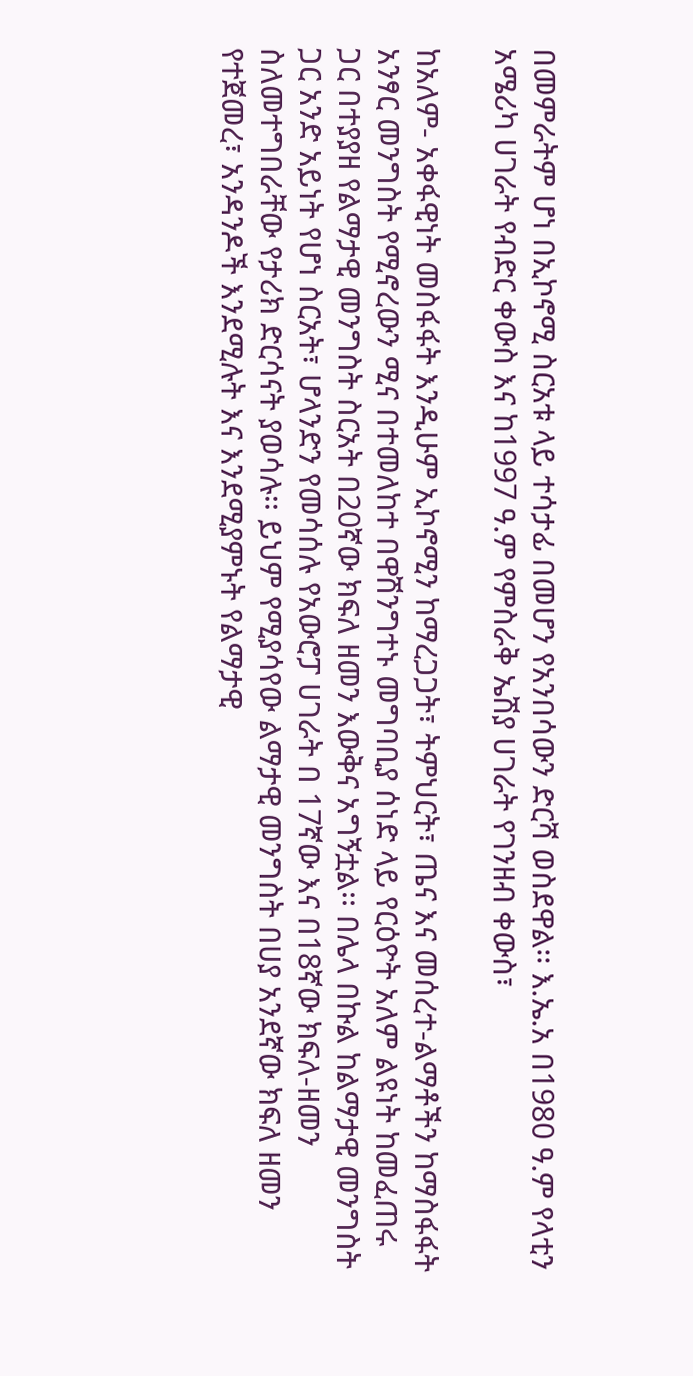በመምራትም ሆነ በኢኮኖሚ ስርአቱ ላይ ተሳታፊ በመሆን የአንበሳውን ድርሻ ወስደዋል፡፡ እ.ኤ.አ በ1980 ዓ.ም የላቲን አሜሪካ ሀገራት የብድር ቀውስ እና ከ1997 ዓ.ም የምስራቅ ኤሽያ ሀገራት የገንዘብ ቀውስ፣

ከአለም- አቀፋዊነት መስፋፋት እንዲሁም ኢኮኖሚን ከማረጋጋት፣ ትምህርት፣ ጤና እና መሰረተ-ልማቶችን ከማስፋፋት አንፃር መንግስት የሚኖረውን ሚና በተመለከተ በዋሽንግተኑ መግባቢያ ሰነድ ላይ የርዕዮት አለም ልዩነት ከመፈጠሩ ጋር በተያያዘ የልማታዊ መንግስት ስርአት በ20ኛው ክፍለ ዘመን እውቅና አግኝቷል፡፡ በሌላ በኩል ከልማታዊ መንግስት ጋር አንድ አይነት የሆነ ስርአት፣ ሆላንድን የመሳሰሉ የአውሮፓ ሀገራት በ 17ኛው እና በ18ኛው ክፍለ-ዘመን ስለመተግበራቸው የታሪክ ድርሳናት ያወሳሉ፡፡ ይህም የሚያሳየው ልማታዊ መንግስት በሀያ አንደኛው ክፍለ ዘመን የተጀመረ፣ አንዳንዶች እንደሚሉት እና እንደሚያምኑት የልማታዊ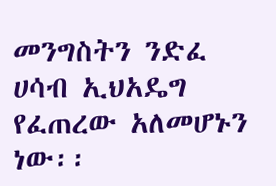መንግስትን ንድፈ ሀሳብ ኢህአዴግ የፈጠረው አለመሆኑን ነው፡፡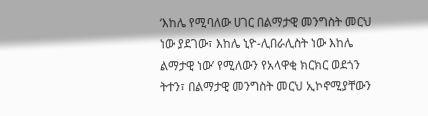‘እከሌ የሚባለው ሀገር በልማታዊ መንግስት መርህ ነው ያደገው፣ እከሌ ኒዮ-ሊበራሊስት ነው እከሌ ልማታዊ ነው’ የሚለውን የአላዋቂ ክርክር ወደጎን ትተን፣ በልማታዊ መንግስት መርህ ኢኮኖሚያቸውን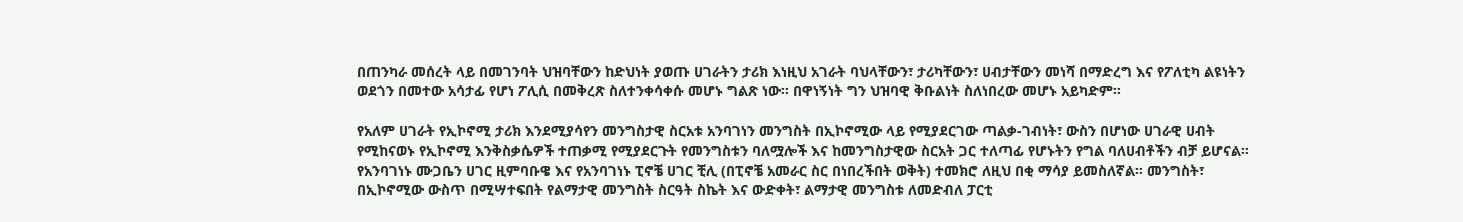በጠንካራ መሰረት ላይ በመገንባት ህዝባቸውን ከድህነት ያወጡ ሀገራትን ታሪክ እነዚህ አገራት ባህላቸውን፣ ታሪካቸውን፣ ሀብታቸውን መነሻ በማድረግ እና የፖለቲካ ልዩነትን ወደጎን በመተው አሳታፊ የሆነ ፖሊሲ በመቅረጽ ስለተንቀሳቀሱ መሆኑ ግልጽ ነው፡፡ በዋነኝነት ግን ህዝባዊ ቅቡልነት ስለነበረው መሆኑ አይካድም፡፡

የአለም ሀገራት የኢኮኖሚ ታሪክ እንደሚያሳየን መንግስታዊ ስርአቱ አንባገነን መንግስት በኢኮኖሚው ላይ የሚያደርገው ጣልቃ-ገብነት፣ ውስን በሆነው ሀገራዊ ሀብት የሚከናወኑ የኢኮኖሚ እንቅስቃሴዎች ተጠቃሚ የሚያደርጉት የመንግስቱን ባለሟሎች እና ከመንግስታዊው ስርአት ጋር ተለጣፊ የሆኑትን የግል ባለሀብቶችን ብቻ ይሆናል፡፡ የአንባገነኑ ሙጋቤን ሀገር ዚምባቡዌ እና የአንባገነኑ ፒኖቼ ሀገር ቺሊ (በፒኖቼ አመራር ስር በነበረችበት ወቅት) ተመክሮ ለዚህ በቂ ማሳያ ይመስለኛል፡፡ መንግስት፣ በኢኮኖሚው ውስጥ በሚሣተፍበት የልማታዊ መንግስት ስርዓት ስኬት እና ውድቀት፣ ልማታዊ መንግስቱ ለመድብለ ፓርቲ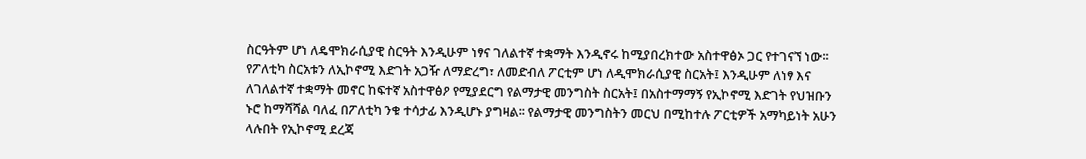ስርዓትም ሆነ ለዴሞክራሲያዊ ስርዓት እንዲሁም ነፃና ገለልተኛ ተቋማት እንዲኖሩ ከሚያበረክተው አስተዋፅኦ ጋር የተገናኘ ነው፡፡ የፖለቲካ ስርአቱን ለኢኮኖሚ እድገት አጋዥ ለማድረግ፣ ለመድብለ ፖርቲም ሆነ ለዲሞክራሲያዊ ስርአት፤ እንዲሁም ለነፃ እና ለገለልተኛ ተቋማት መኖር ከፍተኛ አስተዋፅዖ የሚያደርግ የልማታዊ መንግስት ስርአት፤ በአስተማማኝ የኢኮኖሚ እድገት የህዝቡን ኑሮ ከማሻሻል ባለፈ በፖለቲካ ንቁ ተሳታፊ እንዲሆኑ ያግዛል፡፡ የልማታዊ መንግስትን መርህ በሚከተሉ ፖርቲዎች አማካይነት አሁን ላሉበት የኢኮኖሚ ደረጃ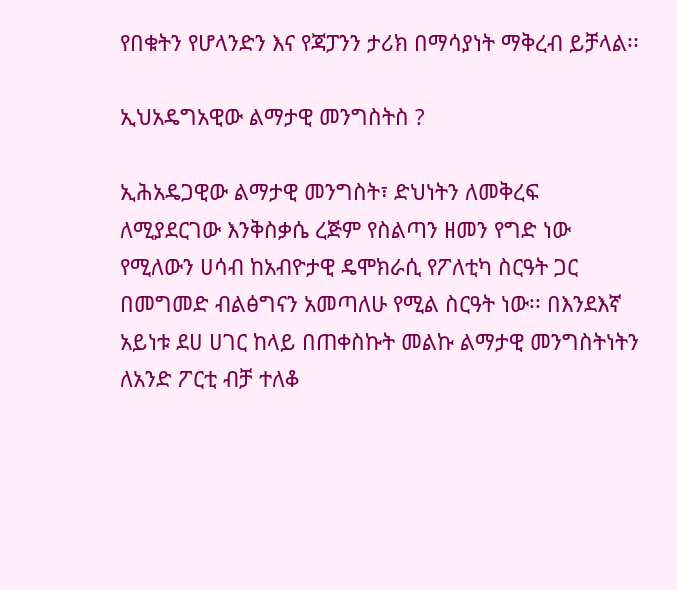የበቁትን የሆላንድን እና የጃፓንን ታሪክ በማሳያነት ማቅረብ ይቻላል፡፡

ኢህአዴግአዊው ልማታዊ መንግስትስ ?

ኢሕአዴጋዊው ልማታዊ መንግስት፣ ድህነትን ለመቅረፍ ለሚያደርገው እንቅስቃሴ ረጅም የስልጣን ዘመን የግድ ነው የሚለውን ሀሳብ ከአብዮታዊ ዴሞክራሲ የፖለቲካ ስርዓት ጋር በመግመድ ብልፅግናን አመጣለሁ የሚል ስርዓት ነው፡፡ በእንደእኛ አይነቱ ደሀ ሀገር ከላይ በጠቀስኩት መልኩ ልማታዊ መንግስትነትን ለአንድ ፖርቲ ብቻ ተለቆ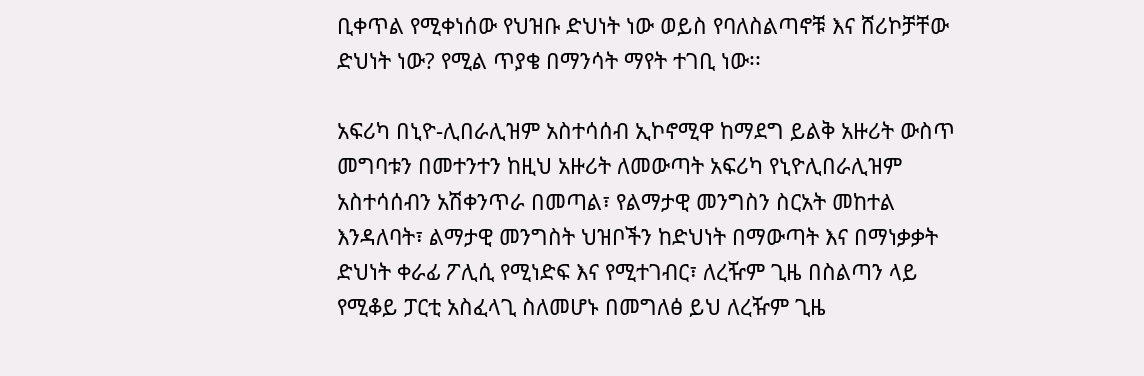ቢቀጥል የሚቀነሰው የህዝቡ ድህነት ነው ወይስ የባለስልጣኖቹ እና ሸሪኮቻቸው ድህነት ነው? የሚል ጥያቄ በማንሳት ማየት ተገቢ ነው፡፡

አፍሪካ በኒዮ-ሊበራሊዝም አስተሳሰብ ኢኮኖሚዋ ከማደግ ይልቅ አዙሪት ውስጥ መግባቱን በመተንተን ከዚህ አዙሪት ለመውጣት አፍሪካ የኒዮሊበራሊዝም አስተሳሰብን አሽቀንጥራ በመጣል፣ የልማታዊ መንግስን ስርአት መከተል እንዳለባት፣ ልማታዊ መንግስት ህዝቦችን ከድህነት በማውጣት እና በማነቃቃት ድህነት ቀራፊ ፖሊሲ የሚነድፍ እና የሚተገብር፣ ለረዥም ጊዜ በስልጣን ላይ የሚቆይ ፓርቲ አስፈላጊ ስለመሆኑ በመግለፅ ይህ ለረዥም ጊዜ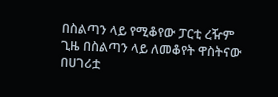በስልጣን ላይ የሚቆየው ፓርቲ ረዥም ጊዜ በስልጣን ላይ ለመቆየት ዋስትናው በሀገሪቷ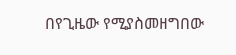በየጊዜው የሚያስመዘግበው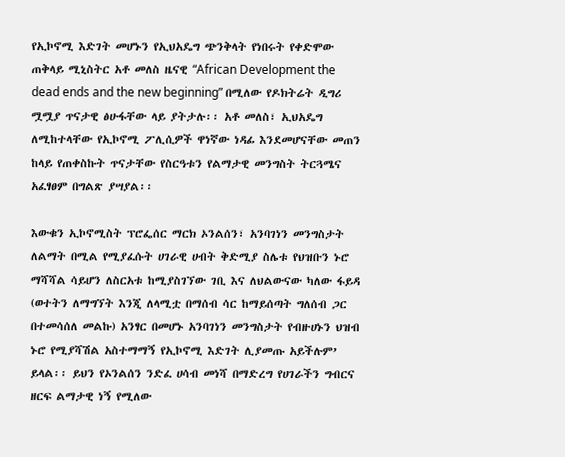የኢኮኖሚ እድገት መሆኑን የኢህአዴግ ጭንቅላት የነበሩት የቀድሞው ጠቅላይ ሚኒስትር አቶ መለስ ዜናዊ “African Development the dead ends and the new beginning” በሚለው የዶክትሬት ዲግሪ ሟሟያ ጥናታዊ ፅሁፋቸው ላይ ያትታሉ፡፡ አቶ መለስ፣ ኢህአዴግ ለሚከተላቸው የኢኮኖሚ ፖሊሲዎች ዋነኛው ነዳፊ እንደመሆናቸው መጠን ከላይ የጠቀስኩት ጥናታቸው የስርዓቱን የልማታዊ መንግስት ትርጓሜና አፈፃፀም በግልጽ ያሣያል፡፡

እውቁን ኢኮኖሚስት ፕሮፌሰር ማርክ ኦንልሰን፣ አንባገነን መንግስታት ለልማት በሚል የሚያፈሱት ሀገራዊ ሀብት ቅድሚያ ስሌቱ የህዝቡን ኑሮ ማሻሻል ሳይሆን ለስርአቱ ከሚያስገኘው ገቢ እና ለህልውናው ካለው ፋይዳ (ወተትን ለማግኘት እንጂ ለላሚቷ በማሰብ ሳር ከማይሰጣት ግለሰብ ጋር በተመሳሰለ መልኩ) አንፃር በመሆኑ አንባገነን መንግስታት የብዙሀኑን ህዝብ ኑሮ የሚያሻሽል አስተማማኝ የኢኮኖሚ እድገት ሊያመጡ አይችሉም’ ይላል፡፡ ይህን የኦንልሰን ንድፈ ሀሳብ መነሻ በማድረግ የሀገራችን ግብርና ዘርፍ ልማታዊ ነኝ የሚለው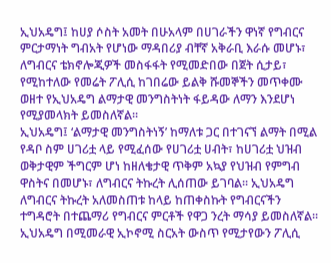ኢህአዴግ፤ ከሀያ ሶስት አመት በሁአላም በሀገራችን ዋነኛ የግብርና ምርታማነት ግብአት የሆነው ማዳበሪያ ብቸኛ አቅራቢ እራሱ መሆኑ፣ ለግብርና ቴክኖሎጂዎች መስፋፋት የሚመድበው በጀት ሲታይ፣ የሚከተለው የመሬት ፖሊሲ ከገበሬው ይልቅ ሹመኞችን መጥቀሙ ወዘተ የኢህአዴግ ልማታዊ መንግስትነት ፋይዳው ለማን እንደሆነ የሚያመላክት ይመስለኛል፡፡
ኢህአዴግ፤ ‘ልማታዊ መንግስትነኝ’ ከማለቱ ጋር በተገናኘ ልማት በሚል የዳቦ ስም ሀገሪቷ ላይ የሚፈሰው የሀገሪቷ ሀብት፣ ከሀገሪቷ ህዝብ ወቅታዊም ችግርም ሆነ ከዘለቄታዊ ጥቅም አኳያ የህዝብ የምግብ ዋስትና በመሆኑ፣ ለግብርና ትኩረት ሊሰጠው ይገባል፡፡ ኢህአዴግ ለግብርና ትኩረት አለመስጠቱ ከላይ ከጠቀስኩት የግብርናችን ተግዳሮት በተጨማሪ የግብርና ምርቶች የዋጋ ንረት ማሳያ ይመስለኛል፡፡ ኢህአዴግ በሚመራዊ ኢኮኖሚ ስርአት ውስጥ የሚታየውን ፖሊሲ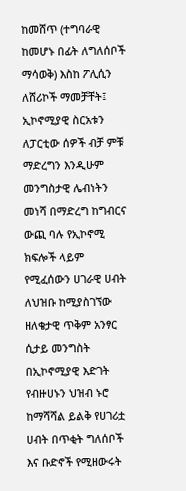ከመሸጥ (ተግባራዊ ከመሆኑ በፊት ለግለሰቦች ማሳወቅ) እስከ ፖሊሲን ለሸሪኮች ማመቻቸት፤ ኢኮኖሚያዊ ስርአቱን ለፓርቲው ሰዎች ብቻ ምቹ ማድረግን እንዲሁም መንግስታዊ ሌብነትን መነሻ በማድረግ ከግብርና ውጪ ባሉ የኢኮኖሚ ክፍሎች ላይም የሚፈሰውን ሀገራዊ ሀብት ለህዝቡ ከሚያስገኘው ዘለቄታዊ ጥቅም አንፃር ሲታይ መንግስት በኢኮኖሚያዊ እድገት የብዙሀኑን ህዝብ ኑሮ ከማሻሻል ይልቅ የሀገሪቷ ሀብት በጥቂት ግለሰቦች እና ቡድኖች የሚዘውሩት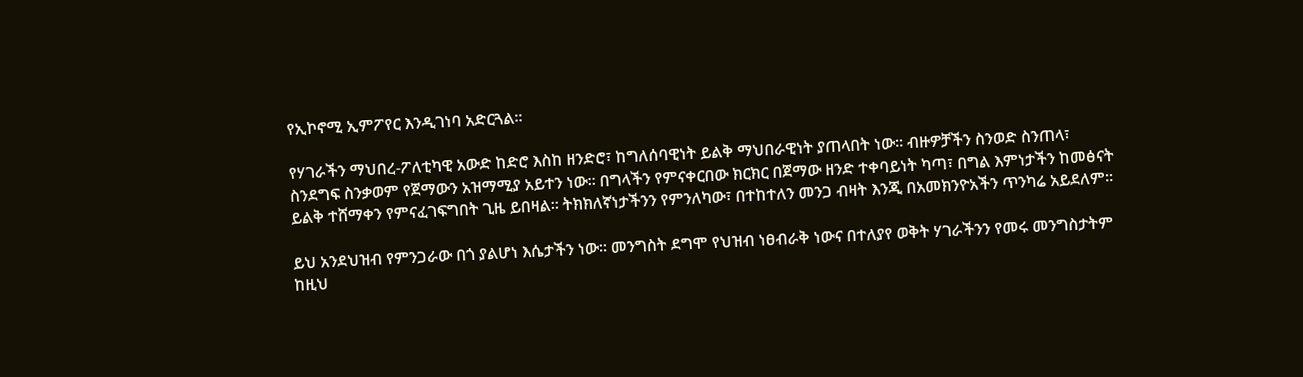የኢኮኖሚ ኢምፖየር እንዲገነባ አድርጓል፡፡

የሃገራችን ማህበረ-ፖለቲካዊ አውድ ከድሮ እስከ ዘንድሮ፣ ከግለሰባዊነት ይልቅ ማህበራዊነት ያጠላበት ነው፡፡ ብዙዎቻችን ስንወድ ስንጠላ፣ ስንደግፍ ስንቃወም የጀማውን አዝማሚያ አይተን ነው፡፡ በግላችን የምናቀርበው ክርክር በጀማው ዘንድ ተቀባይነት ካጣ፣ በግል እምነታችን ከመፅናት ይልቅ ተሸማቀን የምናፈገፍግበት ጊዜ ይበዛል፡፡ ትክክለኛነታችንን የምንለካው፣ በተከተለን መንጋ ብዛት እንጂ በአመክንዮአችን ጥንካሬ አይደለም፡፡

ይህ አንደህዝብ የምንጋራው በጎ ያልሆነ እሴታችን ነው፡፡ መንግስት ደግሞ የህዝብ ነፀብራቅ ነውና በተለያየ ወቅት ሃገራችንን የመሩ መንግስታትም ከዚህ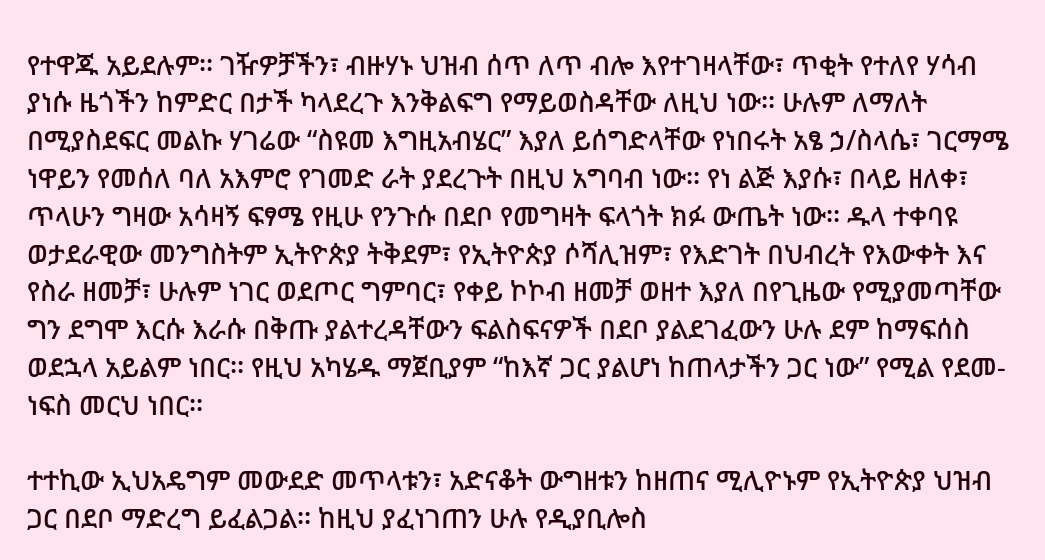የተዋጁ አይደሉም፡፡ ገዥዎቻችን፣ ብዙሃኑ ህዝብ ሰጥ ለጥ ብሎ እየተገዛላቸው፣ ጥቂት የተለየ ሃሳብ ያነሱ ዜጎችን ከምድር በታች ካላደረጉ እንቅልፍግ የማይወስዳቸው ለዚህ ነው፡፡ ሁሉም ለማለት በሚያስደፍር መልኩ ሃገሬው “ስዩመ እግዚአብሄር” እያለ ይሰግድላቸው የነበሩት አፄ ኃ/ስላሴ፣ ገርማሜ ነዋይን የመሰለ ባለ አእምሮ የገመድ ራት ያደረጉት በዚህ አግባብ ነው፡፡ የነ ልጅ እያሱ፣ በላይ ዘለቀ፣ ጥላሁን ግዛው አሳዛኝ ፍፃሜ የዚሁ የንጉሱ በደቦ የመግዛት ፍላጎት ክፉ ውጤት ነው፡፡ ዱላ ተቀባዩ ወታደራዊው መንግስትም ኢትዮጵያ ትቅደም፣ የኢትዮጵያ ሶሻሊዝም፣ የእድገት በህብረት የእውቀት እና የስራ ዘመቻ፣ ሁሉም ነገር ወደጦር ግምባር፣ የቀይ ኮኮብ ዘመቻ ወዘተ እያለ በየጊዜው የሚያመጣቸው ግን ደግሞ እርሱ እራሱ በቅጡ ያልተረዳቸውን ፍልስፍናዎች በደቦ ያልደገፈውን ሁሉ ደም ከማፍሰስ ወደኋላ አይልም ነበር፡፡ የዚህ አካሄዱ ማጀቢያም “ከእኛ ጋር ያልሆነ ከጠላታችን ጋር ነው” የሚል የደመ-ነፍስ መርህ ነበር፡፡

ተተኪው ኢህአዴግም መውደድ መጥላቱን፣ አድናቆት ውግዘቱን ከዘጠና ሚሊዮኑም የኢትዮጵያ ህዝብ ጋር በደቦ ማድረግ ይፈልጋል፡፡ ከዚህ ያፈነገጠን ሁሉ የዲያቢሎስ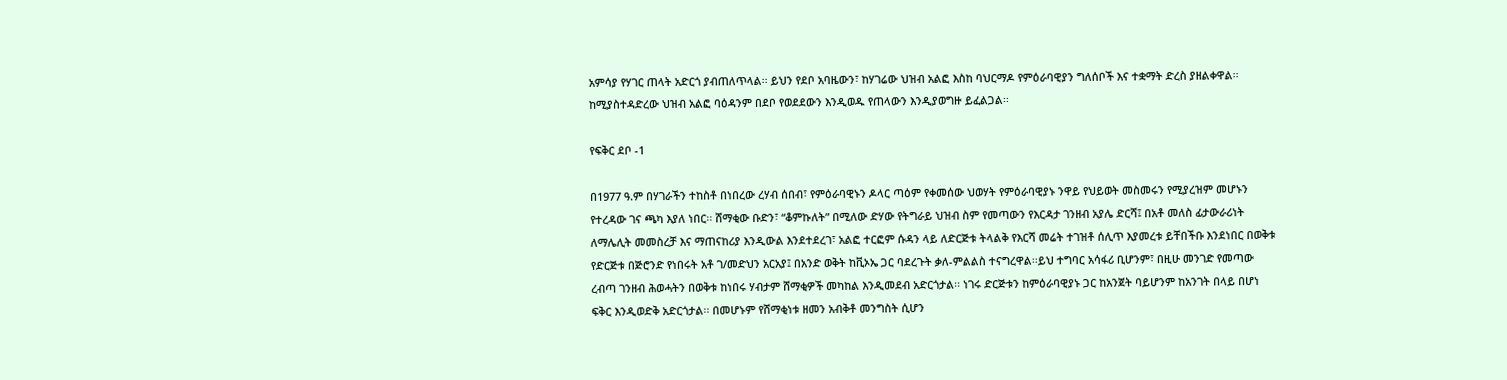አምሳያ የሃገር ጠላት አድርጎ ያብጠለጥላል፡፡ ይህን የደቦ አባዜውን፣ ከሃገሬው ህዝብ አልፎ እስከ ባህርማዶ የምዕራባዊያን ግለሰቦች እና ተቋማት ድረስ ያዘልቀዋል፡፡ ከሚያስተዳድረው ህዝብ አልፎ ባዕዳንም በደቦ የወደደውን እንዲወዱ የጠላውን እንዲያወግዙ ይፈልጋል፡፡

የፍቅር ደቦ -1

በ1977 ዓ.ም በሃገራችን ተከስቶ በነበረው ረሃብ ሰበብ፣ የምዕራባዊኑን ዶላር ጣዕም የቀመሰው ህወሃት የምዕራባዊያኑ ንዋይ የህይወት መስመሩን የሚያረዝም መሆኑን የተረዳው ገና ጫካ እያለ ነበር፡፡ ሸማቂው ቡድን፣ “ቆምኩለት” በሚለው ድሃው የትግራይ ህዝብ ስም የመጣውን የእርዳታ ገንዘብ አያሌ ድርሻ፤ በአቶ መለስ ፊታውራሪነት ለማሌሊት መመስረቻ እና ማጠናከሪያ እንዲውል እንደተደረገ፣ አልፎ ተርፎም ሱዳን ላይ ለድርጅቱ ትላልቅ የእርሻ መሬት ተገዝቶ ሰሊጥ እያመረቱ ይቸበችቡ እንደነበር በወቅቱ የድርጅቱ በጅሮንድ የነበሩት አቶ ገ/መድህን አርአያ፤ በአንድ ወቅት ከቪኦኤ ጋር ባደረጉት ቃለ-ምልልስ ተናግረዋል፡፡ይህ ተግባር አሳፋሪ ቢሆንም፣ በዚሁ መንገድ የመጣው ረብጣ ገንዘብ ሕወሓትን በወቅቱ ከነበሩ ሃብታም ሸማቂዎች መካከል እንዲመደብ አድርጎታል፡፡ ነገሩ ድርጅቱን ከምዕራባዊያኑ ጋር ከአንጀት ባይሆንም ከአንገት በላይ በሆነ ፍቅር እንዲወድቅ አድርጎታል፡፡ በመሆኑም የሸማቂነቱ ዘመን አብቅቶ መንግስት ሲሆን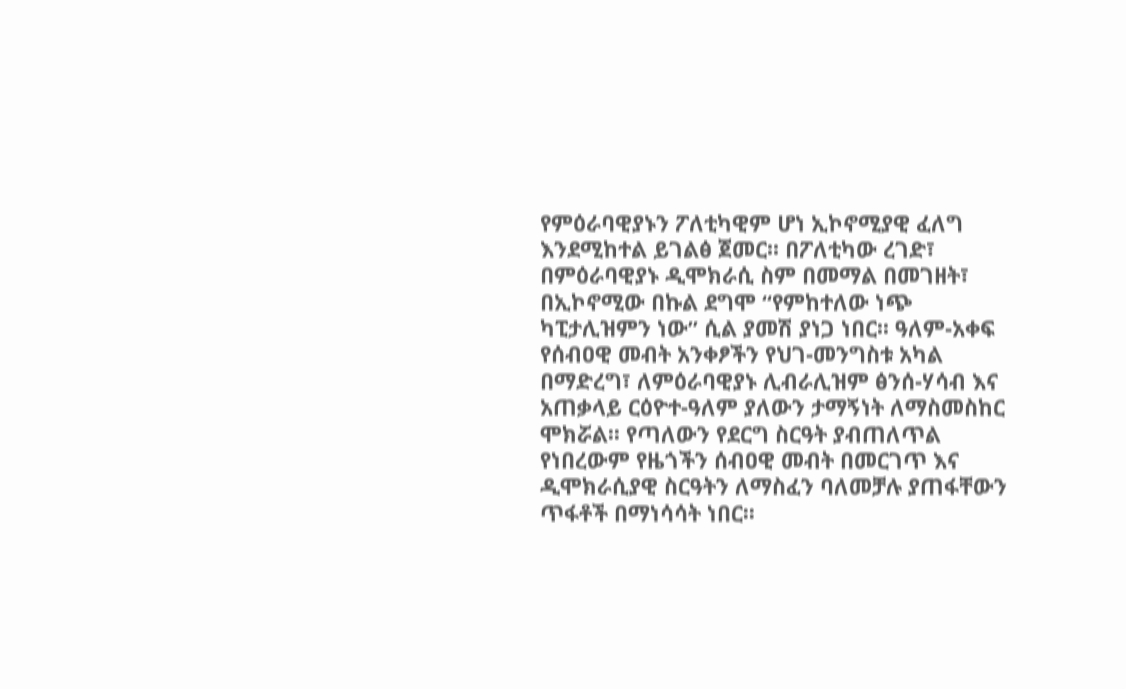የምዕራባዊያኑን ፖለቲካዊም ሆነ ኢኮኖሚያዊ ፈለግ እንደሚከተል ይገልፅ ጀመር፡፡ በፖለቲካው ረገድ፣ በምዕራባዊያኑ ዲሞክራሲ ስም በመማል በመገዘት፣ በኢኮኖሚው በኩል ደግሞ “የምከተለው ነጭ ካፒታሊዝምን ነው” ሲል ያመሽ ያነጋ ነበር፡፡ ዓለም-አቀፍ የሰብዐዊ መብት አንቀፆችን የህገ-መንግስቱ አካል በማድረግ፣ ለምዕራባዊያኑ ሊብራሊዝም ፅንሰ-ሃሳብ እና አጠቃላይ ርዕዮተ-ዓለም ያለውን ታማኝነት ለማስመስከር ሞክሯል፡፡ የጣለውን የደርግ ስርዓት ያብጠለጥል የነበረውም የዜጎችን ሰብዐዊ መብት በመርገጥ እና ዲሞክራሲያዊ ስርዓትን ለማስፈን ባለመቻሉ ያጠፋቸውን ጥፋቶች በማነሳሳት ነበር፡፡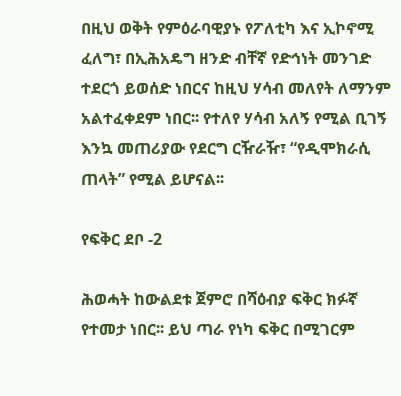በዚህ ወቅት የምዕራባዊያኑ የፖለቲካ እና ኢኮኖሚ ፈለግ፣ በኢሕአዴግ ዘንድ ብቸኛ የድኅነት መንገድ ተደርጎ ይወሰድ ነበርና ከዚህ ሃሳብ መለየት ለማንም አልተፈቀደም ነበር፡፡ የተለየ ሃሳብ አለኝ የሚል ቢገኝ እንኳ መጠሪያው የደርግ ርዥራዥ፣ “የዲሞክራሲ ጠላት” የሚል ይሆናል፡፡

የፍቅር ደቦ -2

ሕወሓት ከውልደቱ ጀምሮ በሻዕብያ ፍቅር ክፉኛ የተመታ ነበር፡፡ ይህ ጣራ የነካ ፍቅር በሚገርም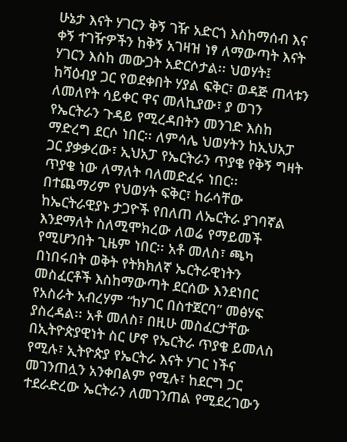ሁኔታ እናት ሃገርን ቅኝ ገዥ አድርጎ እስከማሰብ እና ቀኝ ተገዥዎችን ከቅኝ አገዛዝ ነፃ ለማውጣት እናት ሃገርን እስከ መውጋት አድርሶታል፡፡ ህወሃት፤ ከሻዕብያ ጋር የወደቀበት ሃያል ፍቅር፣ ወዳጅ ጠላቱን ለመለየት ሳይቀር ዋና መለኪያው፣ ያ ወገን የኤርትራን ጉዳይ የሚረዳበትን መንገድ እስከ ማድረግ ደርሶ ነበር፡፡ ለምሳሌ ህወሃትን ከኢህአፓ ጋር ያቃቃረው፣ ኢህአፓ የኤርትራን ጥያቄ የቅኝ ግዛት ጥያቄ ነው ለማለት ባለመድፈሩ ነበር፡፡ በተጨማሪም የህወሃት ፍቅር፣ ከራሳቸው ከኤርትራዊያኑ ታጋዮች የበለጠ ለኤርትራ ያገባኛል እንደማለት ስለሚሞክረው ለወሬ የማይመች የሚሆንበት ጊዜም ነበር፡፡ አቶ መለስ፣ ጫካ በነበሩበት ወቅት የትክክለኛ ኤርትራዊነትን መስፈርቶች እስከማውጣት ደርሰው እንደነበር የአስራት አብረሃም “ከሃገር በስተጀርባ” መፅሃፍ ያስረዳል፡፡ አቶ መለስ፣ በዚሁ መስፈርታቸው በኢትዮጵያዊነት ስር ሆኖ የኤርትራ ጥያቄ ይመለስ የሚሉ፣ ኢትዮጵያ የኤርትራ እናት ሃገር ነችና መገንጠሏን አንቀበልም የሚሉ፣ ከደርግ ጋር ተደራድረው ኤርትራን ለመገንጠል የሚደረገውን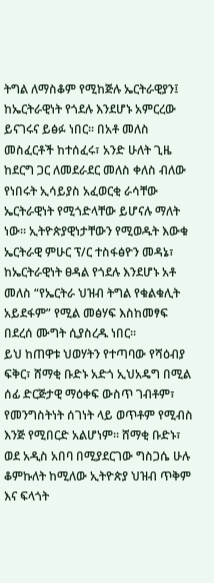ትግል ለማስቆም የሚከጅሉ ኤርትራዊያን፤ ከኤርትራዊነት የጎደሉ እንደሆኑ አምርረው ይናገሩና ይፅፉ ነበር፡፡ በአቶ መለስ መስፈርቶች ከተሰፈሩ፣ አንድ ሁለት ጊዜ ከደርግ ጋር ለመደራደር መለስ ቀለስ ብለው የነበሩት ኢሳይያስ አፈወርቂ ራሳቸው ኤርትራዊነት የሚጎድላቸው ይሆናሉ ማለት ነው፡፡ ኢትዮጵያዊነታቸውን የሚወዱት እውቁ ኤርትራዊ ምሁር ፕ/ር ተስፋፅዮን መዳኔ፣ ከኤርትራዊነት ፀዳል የጎደሉ እንደሆኑ አቶ መለስ “የኤርትራ ህዝብ ትግል የቁልቁሊት አይደፋም” የሚል መፅሃፍ እስከመፃፍ በደረሰ ሙግት ሲያስረዱ ነበር፡፡
ይህ ከጠዋቱ ህወሃትን የተጣባው የሻዕብያ ፍቅር፣ ሸማቂ ቡድኑ አድጎ ኢህአዴግ በሚል ሰፊ ድርጅታዊ ማዕቀፍ ውስጥ ገብቶም፣ የመንግስትነት ሰገነት ላይ ወጥቶም የሚብስ እንጅ የሚበርድ አልሆነም፡፡ ሸማቂ ቡድኑ፣ ወደ አዲስ አበባ በሚያደርገው ግስጋሴ ሁሉ ቆምኩለት ከሚለው ኢትዮጵያ ህዝብ ጥቅም እና ፍላጎት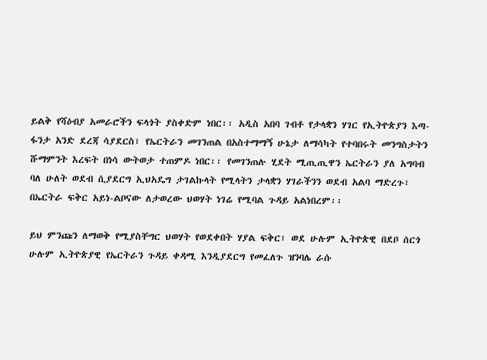ይልቅ የሻዕብያ አመራሮችን ፍላጎት ያስቀድም ነበር፡፡ አዲስ አበባ ገብቶ የታላቋን ሃገር የኢትዮጵያን እጣ-ፋንታ አንድ ደረጃ ሳያደርስ፣ የኤርትራን መገንጠል በአስተማማኝ ሁኔታ ለማሳካት የተባበሩት መንግስታትን ሹማምንት እረፍት በነሳ ውትወታ ተጠምዶ ነበር፡፡ የመገንጠሉ ሂደት ሚጢጢዋን ኤርትራን ያለ አግባብ ባለ ሁለት ወደብ ሲያደርግ ኢህአዴግ ታገልኩላት የሚላትን ታላቋን ሃገራችንን ወደብ አልባ ማድረጉ፣ በኤርትራ ፍቅር አይነ-ልቦናው ለታወረው ህወሃት ነገሬ የሚባል ጉዳይ አልነበረም፡፡

ይህ ምንጩን ለማወቅ የሚያስቸግር ህወሃት የወደቀበት ሃያል ፍቅር፣ ወደ ሁሉም ኢትዮጵዊ በደቦ ሰርጎ ሁሉም ኢትዮጵያዊ የኤርትራን ጉዳይ ቀዳሚ እንዲያደርግ የመፈለጉ ዝንባሌ ራሱ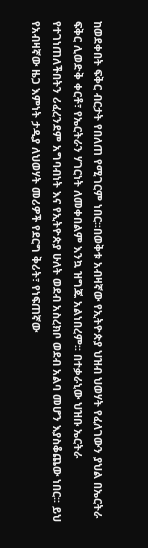ከወደቀበት ፍቅር ብርታት የበለጠ የሚገርም ነበር፡፡በወቅቱ አብዛኛው የኢትዮጵያ ህዝብ ህወሃት የፈለገውን ያህል በኤርትራ ፍቅር ሊወድቅ ቀርቶ፣ የኤርትራን ሃገርነት ለመቀበልም እንኳ ዝግጁ አልነበረም፡፡ በተቃራኒው ህዝቡ ኤርትራ የተገነጠለችበትን ሪፈረንደም አግባብነት እና የኢትዮጵያ ሁለት ወደብ አስረክቦ ወደብ አልባ መሆን እያስቆጨው ነበር፡፡ ይህ የአብዛኛው ዜጋ እምነት ታዲያ ለህወሃት መሪዎች የደርግ ቅሪት፣ የነፍጠኛው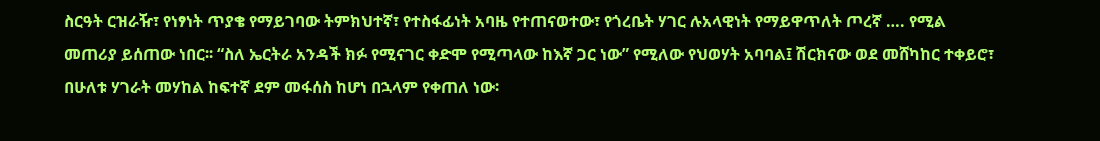ስርዓት ርዝራዥ፣ የነፃነት ጥያቄ የማይገባው ትምክህተኛ፣ የተስፋፊነት አባዜ የተጠናወተው፣ የጎረቤት ሃገር ሉአላዊነት የማይዋጥለት ጦረኛ …. የሚል መጠሪያ ይሰጠው ነበር፡፡ “ስለ ኤርትራ አንዳች ክፉ የሚናገር ቀድሞ የሚጣላው ከእኛ ጋር ነው” የሚለው የህወሃት አባባል፤ ሽርክናው ወደ መሸካከር ተቀይሮ፣ በሁለቱ ሃገራት መሃከል ከፍተኛ ደም መፋሰስ ከሆነ በኋላም የቀጠለ ነው፡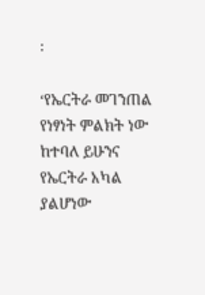፡

‘የኤርትራ መገንጠል የነፃነት ምልክት ነው ከተባለ ይሁንና የኤርትራ አካል ያልሆነው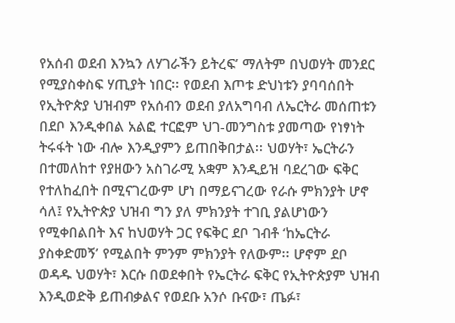የአሰብ ወደብ እንኳን ለሃገራችን ይትረፍ’ ማለትም በህወሃት መንደር የሚያስቀስፍ ሃጢያት ነበር፡፡ የወደብ እጦቱ ድህነቱን ያባባሰበት የኢትዮጵያ ህዝብም የአሰብን ወደብ ያለአግባብ ለኤርትራ መሰጠቱን በደቦ እንዲቀበል አልፎ ተርፎም ህገ-መንግስቱ ያመጣው የነፃነት ትሩፋት ነው ብሎ እንዲያምን ይጠበቅበታል፡፡ ህወሃት፣ ኤርትራን በተመለከተ የያዘውን አስገራሚ አቋም እንዲይዝ ባደረገው ፍቅር የተለከፈበት በሚናገረውም ሆነ በማይናገረው የራሱ ምክንያት ሆኖ ሳለ፤ የኢትዮጵያ ህዝብ ግን ያለ ምክንያት ተገቢ ያልሆነውን የሚቀበልበት እና ከህወሃት ጋር የፍቅር ደቦ ገብቶ ‘ከኤርትራ ያስቀድመኝ’ የሚልበት ምንም ምክንያት የለውም፡፡ ሆኖም ደቦ ወዳዱ ህወሃት፣ እርሱ በወደቀበት የኤርትራ ፍቅር የኢትዮጵያም ህዝብ እንዲወድቅ ይጠብቃልና የወደቡ አንሶ ቡናው፣ ጤፉ፣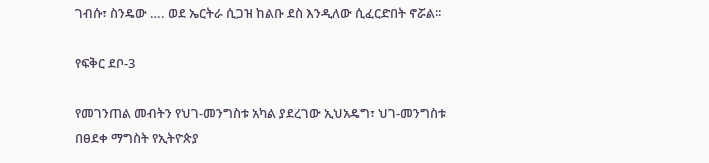ገብሱ፣ ስንዴው …. ወደ ኤርትራ ሲጋዝ ከልቡ ደስ እንዲለው ሲፈርድበት ኖሯል፡፡

የፍቅር ደቦ-3

የመገንጠል መብትን የህገ-መንግስቱ አካል ያደረገው ኢህአዴግ፣ ህገ-መንግስቱ በፀደቀ ማግስት የኢትዮጵያ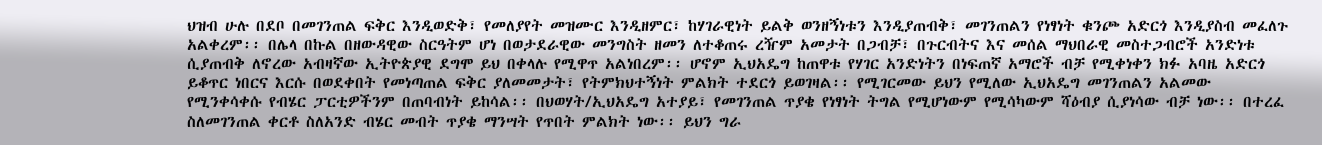ህዝብ ሁሉ በደቦ በመገንጠል ፍቅር እንዲወድቅ፣ የመለያየት መዝሙር እንዲዘምር፣ ከሃገራዊነት ይልቅ ወንዘኝነቱን እንዲያጠብቅ፣ መገንጠልን የነፃነት ቁንጮ አድርጎ እንዲያስብ መፈለጉ አልቀረም፡፡ በሌላ በኩል በዘውዳዊው ስርዓትም ሆነ በወታደራዊው መንግስት ዘመን ለተቆጠሩ ረዥም አመታት በጋብቻ፣ በጉርብትና እና መሰል ማህበራዊ መስተጋብሮች አንድነቱ ሲያጠብቅ ለኖረው አብዛኛው ኢትዮጵያዊ ደግሞ ይህ በቀላሉ የሚዋጥ አልነበረም፡፡ ሆኖም ኢህአዴግ ከጠዋቱ የሃገር አንድነትን በነፍጠኛ አማሮች ብቻ የሚቀነቀን ክፉ አባዜ አድርጎ ይቆጥር ነበርና እርሱ በወደቀበት የመነጣጠል ፍቅር ያለመመታት፣ የትምክህተኝነት ምልክት ተደርጎ ይወገዛል፡፡ የሚገርመው ይህን የሚለው ኢህአዴግ መገንጠልን አልመው የሚንቀሳቀሱ የብሄር ፓርቲዎችንም በጠባብነት ይከሳል፡፡ በህወሃት/ኢህአዴግ አተያይ፣ የመገንጠል ጥያቄ የነፃነት ትግል የሚሆነውም የሚሳካውም ሻዕብያ ሲያነሳው ብቻ ነው፡፡ በተረፈ ስለመገንጠል ቀርቶ ስለአንድ ብሄር መብት ጥያቄ ማንሣት የጥበት ምልክት ነው፡፡ ይህን ግራ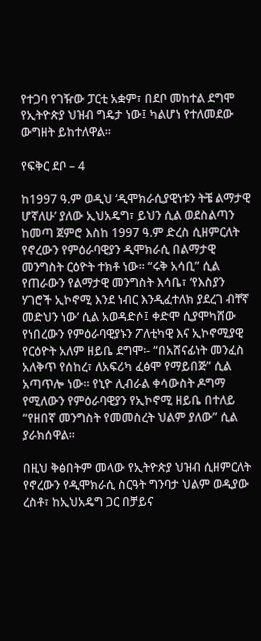የተጋባ የገዥው ፓርቲ አቋም፣ በደቦ መከተል ደግሞ የኢትዮጵያ ህዝብ ግዴታ ነው፤ ካልሆነ የተለመደው ውግዘት ይከተለዋል፡፡

የፍቅር ደቦ – 4

ከ1997 ዓ.ም ወዲህ ‘ዲሞክራሲያዊነቱን ትቼ ልማታዊ ሆኛለሁ’ ያለው ኢህአዴግ፣ ይህን ሲል ወደስልጣን ከመጣ ጀምሮ እስከ 1997 ዓ.ም ድረስ ሲዘምርለት የኖረውን የምዕራባዊያን ዲሞክራሲ በልማታዊ መንግስት ርዕዮት ተክቶ ነው፡፡ “ሩቅ አሳቢ” ሲል የጠራውን የልማታዊ መንግስት እሳቤ፣ ‘የእስያን ሃገሮች ኢኮኖሚ እንደ ነብር እንዲፈተለክ ያደረገ ብቸኛ መድህን ነው’ ሲል አወዳድሶ፤ ቀድሞ ሲያሞካሸው የነበረውን የምዕራባዊያኑን ፖለቲካዊ እና ኢኮኖሚያዊ የርዕዮት አለም ዘይቤ ደግሞ፡- “በአሸናፊነት መንፈስ አለቅጥ የሰከረ፣ ለአፍሪካ ፈፅሞ የማይበጅ” ሲል አጣጥሎ ነው፡፡ የኒዮ ሊብራል ቀሳውስት ዶግማ የሚለውን የምዕራባዊያን የኢኮኖሚ ዘይቤ በተለይ “የዘበኛ መንግስት የመመስረት ህልም ያለው” ሲል ያራክሰዋል፡፡

በዚህ ቅፅበትም መላው የኢትዮጵያ ህዝብ ሲዘምርለት የኖረውን የዲሞክራሲ ስርዓት ግንባታ ህልም ወዲያው ረስቶ፣ ከኢህአዴግ ጋር በቻይና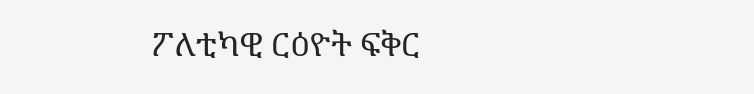ፖለቲካዊ ርዕዮት ፍቅር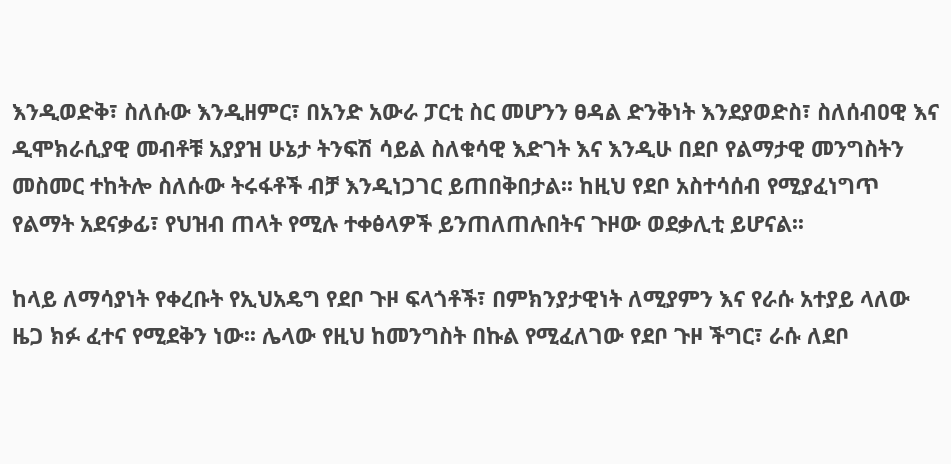እንዲወድቅ፣ ስለሱው እንዲዘምር፣ በአንድ አውራ ፓርቲ ስር መሆንን ፀዳል ድንቅነት እንደያወድስ፣ ስለሰብዐዊ እና ዲሞክራሲያዊ መብቶቹ አያያዝ ሁኔታ ትንፍሽ ሳይል ስለቁሳዊ እድገት እና እንዲሁ በደቦ የልማታዊ መንግስትን መስመር ተከትሎ ስለሱው ትሩፋቶች ብቻ እንዲነጋገር ይጠበቅበታል፡፡ ከዚህ የደቦ አስተሳሰብ የሚያፈነግጥ የልማት አደናቃፊ፣ የህዝብ ጠላት የሚሉ ተቀፅላዎች ይንጠለጠሉበትና ጉዞው ወደቃሊቲ ይሆናል፡፡

ከላይ ለማሳያነት የቀረቡት የኢህአዴግ የደቦ ጉዞ ፍላጎቶች፣ በምክንያታዊነት ለሚያምን እና የራሱ አተያይ ላለው ዜጋ ክፉ ፈተና የሚደቅን ነው፡፡ ሌላው የዚህ ከመንግስት በኩል የሚፈለገው የደቦ ጉዞ ችግር፣ ራሱ ለደቦ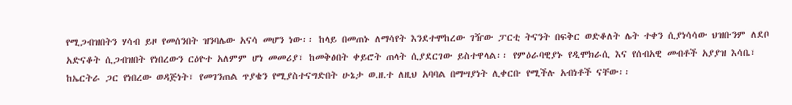የሚጋብዝበትን ሃሳብ ይዞ የመሰንበት ዝንባሌው አናሳ መሆን ነው፡፡ ከላይ በመጠኑ ለማሳየት እንደተሞከረው ገዥው ፓርቲ ትናንት በፍቅር ወድቆለት ሌት ተቀን ሲያነሳሳው ህዝቡንም ለደቦ አድናቆት ሲጋብዝበት የነበረውን ርዕዮተ አለምም ሆነ መመሪያ፣ ከመቅፅበት ቀይሮት ጠላት ሲያደርገው ይስተዋላል፡፡ የምዕራባዊያኑ የዲሞክራሲ እና የሰብአዊ መብቶች አያያዝ እሳቤ፣ ከኤርትራ ጋር የነበረው ወዳጅነት፣ የመገንጠል ጥያቄን የሚያስተናግድበት ሁኔታ ወ.ዘ.ተ ለዚህ አባባል በማሣያነት ሊቀርቡ የሚችሉ አብነቶች ናቸው፡፡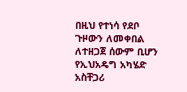በዚህ የተነሳ የደቦ ጉዞውን ለመቀበል ለተዘጋጀ ሰውም ቢሆን የኢህአዴግ አካሄድ አስቸጋሪ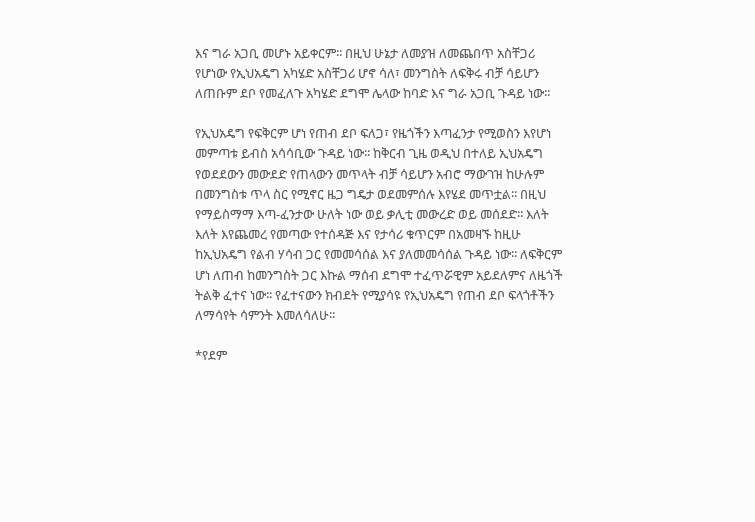እና ግራ አጋቢ መሆኑ አይቀርም፡፡ በዚህ ሁኔታ ለመያዝ ለመጨበጥ አስቸጋሪ የሆነው የኢህአዴግ አካሄድ አስቸጋሪ ሆኖ ሳለ፣ መንግስት ለፍቅሩ ብቻ ሳይሆን ለጠቡም ደቦ የመፈለጉ አካሄድ ደግሞ ሌላው ከባድ እና ግራ አጋቢ ጉዳይ ነው፡፡

የኢህአዴግ የፍቅርም ሆነ የጠብ ደቦ ፍለጋ፣ የዜጎችን እጣፈንታ የሚወስን እየሆነ መምጣቱ ይብስ አሳሳቢው ጉዳይ ነው፡፡ ከቅርብ ጊዜ ወዲህ በተለይ ኢህአዴግ የወደደውን መውደድ የጠላውን መጥላት ብቻ ሳይሆን አብሮ ማውገዝ ከሁሉም በመንግስቱ ጥላ ስር የሚኖር ዜጋ ግዴታ ወደመምሰሉ እየሄደ መጥቷል፡፡ በዚህ የማይስማማ እጣ-ፈንታው ሁለት ነው ወይ ቃሊቲ መውረድ ወይ መሰደድ፡፡ እለት እለት እየጨመረ የመጣው የተሰዳጅ እና የታሳሪ ቁጥርም በአመዛኙ ከዚሁ ከኢህአዴግ የልብ ሃሳብ ጋር የመመሳሰል እና ያለመመሳሰል ጉዳይ ነው፡፡ ለፍቅርም ሆነ ለጠብ ከመንግስት ጋር እኩል ማሰብ ደግሞ ተፈጥሯዊም አይደለምና ለዜጎች ትልቅ ፈተና ነው፡፡ የፈተናውን ክብደት የሚያሳዩ የኢህአዴግ የጠብ ደቦ ፍላጎቶችን ለማሳየት ሳምንት እመለሳለሁ፡፡

*የደም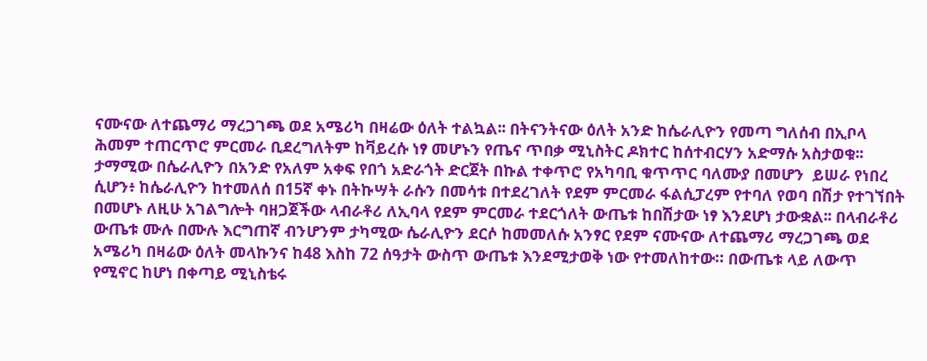ናሙናው ለተጨማሪ ማረጋገጫ ወደ አሜሪካ በዛሬው ዕለት ተልኳል፡፡ በትናንትናው ዕለት አንድ ከሴራሊዮን የመጣ ግለሰብ በኢቦላ ሕመም ተጠርጥሮ ምርመራ ቢደረግለትም ከቫይረሱ ነፃ መሆኑን የጤና ጥበቃ ሚኒስትር ዶክተር ከሰተብርሃን አድማሱ አስታወቁ፡፡ ታማሚው በሴራሊዮን በአንድ የአለም አቀፍ የበጎ አድራጎት ድርጀት በኩል ተቀጥሮ የአካባቢ ቁጥጥር ባለሙያ በመሆን  ይሠራ የነበረ  ሲሆን፥ ከሴራሊዮን ከተመለሰ በ15ኛ ቀኑ በትኩሣት ራሱን በመሳቱ በተደረገለት የደም ምርመራ ፋልሲፓረም የተባለ የወባ በሽታ የተገኘበት በመሆኑ ለዚሁ አገልግሎት ባዘጋጀችው ላብራቶሪ ለኢባላ የደም ምርመራ ተደርጎለት ውጤቱ ከበሽታው ነፃ እንደሆነ ታውቋል፡፡ በላብራቶሪ ውጤቱ ሙሉ በሙሉ እርግጠኛ ብንሆንም ታካሚው ሴራሊዮን ደርሶ ከመመለሱ አንፃር የደም ናሙናው ለተጨማሪ ማረጋገጫ ወደ አሜሪካ በዛሬው ዕለት መላኩንና ከ48 እስከ 72 ሰዓታት ውስጥ ውጤቱ እንደሚታወቅ ነው የተመለከተው። በውጤቱ ላይ ለውጥ የሚኖር ከሆነ በቀጣይ ሚኒስቴሩ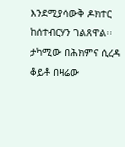እንደሚያሳውቅ ዶክተር ከሰተብርሃን ገልጸዋል፡፡ ታካሚው በሕክምና ሲረዳ ቆይቶ በዛሬው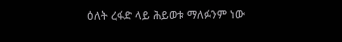ዕለት ረፋድ ላይ ሕይወቱ ማለፉንም ነው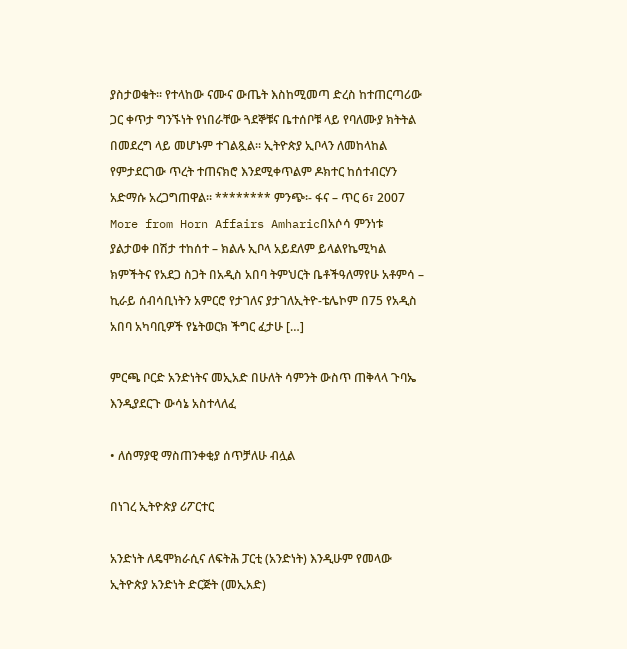ያስታወቁት፡፡ የተላከው ናሙና ውጤት እስከሚመጣ ድረስ ከተጠርጣሪው ጋር ቀጥታ ግንኙነት የነበራቸው ጓደኞቹና ቤተሰቦቹ ላይ የባለሙያ ክትትል በመደረግ ላይ መሆኑም ተገልጿል፡፡ ኢትዮጵያ ኢቦላን ለመከላከል የምታደርገው ጥረት ተጠናክሮ እንደሚቀጥልም ዶክተር ከሰተብርሃን አድማሱ አረጋግጠዋል፡፡ ******** ምንጭ፡- ፋና – ጥር 6፣ 2007 More from Horn Affairs Amharicበአሶሳ ምንነቱ ያልታወቀ በሽታ ተከሰተ – ክልሉ ኢቦላ አይደለም ይላልየኬሚካል ክምችትና የአደጋ ስጋት በአዲስ አበባ ትምህርት ቤቶችዓለማየሁ አቶምሳ – ኪራይ ሰብሳቢነትን አምርሮ የታገለና ያታገለኢትዮ-ቴሌኮም በ75 የአዲስ አበባ አካባቢዎች የኔትወርክ ችግር ፈታሁ […]

ምርጫ ቦርድ አንድነትና መኢአድ በሁለት ሳምንት ውስጥ ጠቅላላ ጉባኤ እንዲያደርጉ ውሳኔ አስተላለፈ

• ለሰማያዊ ማስጠንቀቂያ ሰጥቻለሁ ብሏል

በነገረ ኢትዮጵያ ሪፖርተር

አንድነት ለዴሞክራሲና ለፍትሕ ፓርቲ (አንድነት) እንዲሁም የመላው ኢትዮጵያ አንድነት ድርጅት (መኢአድ)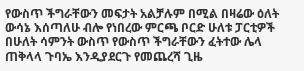የውስጥ ችግራቸውን መፍታት አልቻሉም በሚል በዛሬው ዕለት ውሳኔ እሰጣለሁ ብሎ የነበረው ምርጫ ቦርድ ሁለቱ ፓርቲዎች በሁለት ሳምንት ውስጥ የውስጥ ችግራቸውን ፈትተው ሌላ ጠቅላላ ጉባኤ እንዲያደርጉ የመጨረሻ ጊዜ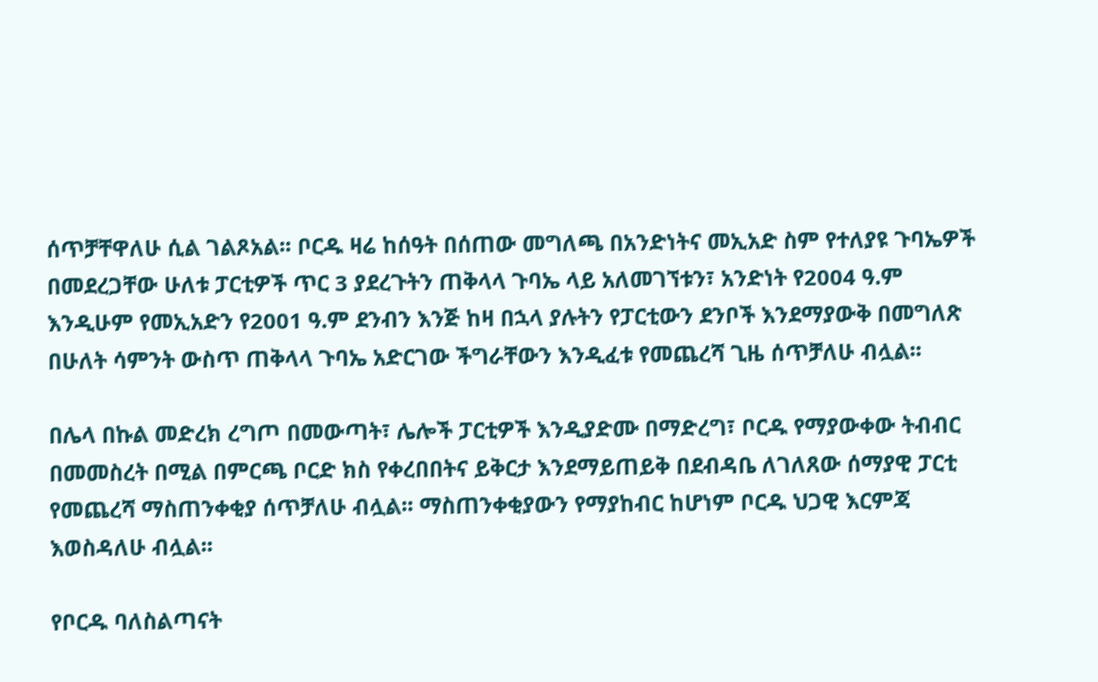ሰጥቻቸዋለሁ ሲል ገልጾአል፡፡ ቦርዱ ዛሬ ከሰዓት በሰጠው መግለጫ በአንድነትና መኢአድ ስም የተለያዩ ጉባኤዎች በመደረጋቸው ሁለቱ ፓርቲዎች ጥር 3 ያደረጉትን ጠቅላላ ጉባኤ ላይ አለመገኘቱን፣ አንድነት የ2004 ዓ.ም እንዲሁም የመኢአድን የ2001 ዓ.ም ደንብን እንጅ ከዛ በኋላ ያሉትን የፓርቲውን ደንቦች እንደማያውቅ በመግለጽ በሁለት ሳምንት ውስጥ ጠቅላላ ጉባኤ አድርገው ችግራቸውን እንዲፈቱ የመጨረሻ ጊዜ ሰጥቻለሁ ብሏል፡፡

በሌላ በኩል መድረክ ረግጦ በመውጣት፣ ሌሎች ፓርቲዎች እንዲያድሙ በማድረግ፣ ቦርዱ የማያውቀው ትብብር በመመስረት በሚል በምርጫ ቦርድ ክስ የቀረበበትና ይቅርታ እንደማይጠይቅ በደብዳቤ ለገለጸው ሰማያዊ ፓርቲ የመጨረሻ ማስጠንቀቂያ ሰጥቻለሁ ብሏል፡፡ ማስጠንቀቂያውን የማያከብር ከሆነም ቦርዱ ህጋዊ እርምጃ እወስዳለሁ ብሏል፡፡

የቦርዱ ባለስልጣናት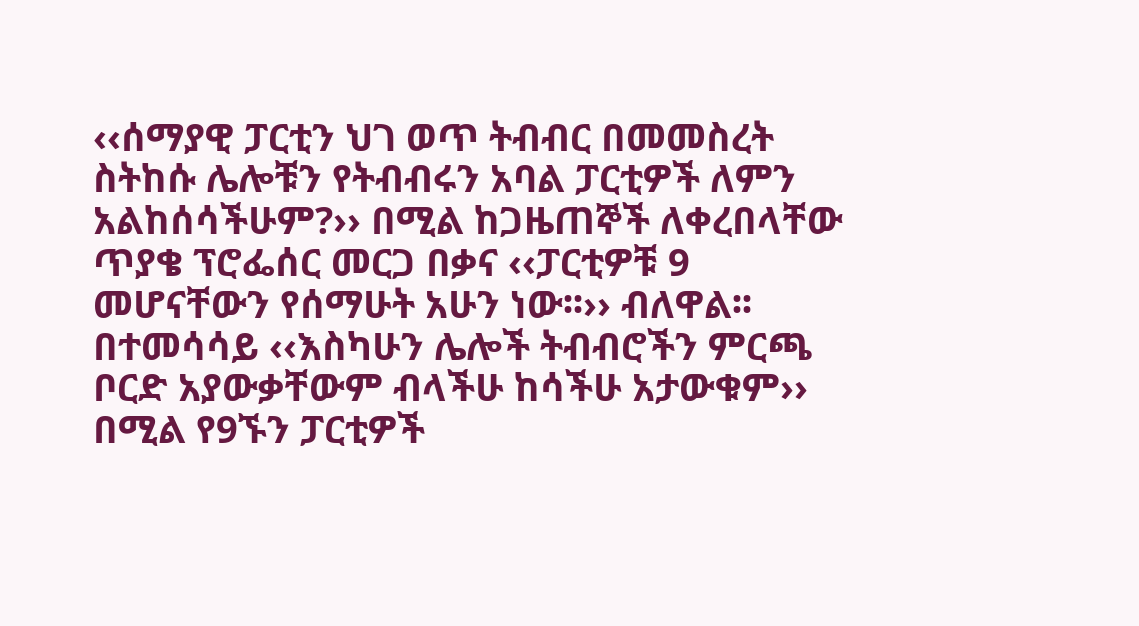‹‹ሰማያዊ ፓርቲን ህገ ወጥ ትብብር በመመስረት ስትከሱ ሌሎቹን የትብብሩን አባል ፓርቲዎች ለምን አልከሰሳችሁም?›› በሚል ከጋዜጠኞች ለቀረበላቸው ጥያቄ ፕሮፌሰር መርጋ በቃና ‹‹ፓርቲዎቹ 9 መሆናቸውን የሰማሁት አሁን ነው፡፡›› ብለዋል፡፡ በተመሳሳይ ‹‹እስካሁን ሌሎች ትብብሮችን ምርጫ ቦርድ አያውቃቸውም ብላችሁ ከሳችሁ አታውቁም›› በሚል የ9ኙን ፓርቲዎች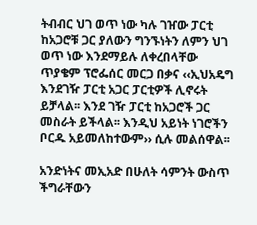ትብብር ህገ ወጥ ነው ካሉ ገዠው ፓርቲ ከአጋሮቹ ጋር ያለውን ግንኙነትን ለምን ህገ ወጥ ነው እንደማይሉ ለቀረበላቸው ጥያቄም ፕሮፌሰር መርጋ በቃና ‹‹ኢህአዴግ እንደገዥ ፓርቲ አጋር ፓርቲዎች ሊኖሩት ይቻላል፡፡ እንደ ገዥ ፓርቲ ከአጋሮች ጋር መስራት ይችላል፡፡ እንዲህ አይነት ነገሮችን ቦርዱ አይመለከተውም›› ሲሉ መልሰዋል፡፡

አንድነትና መኢአድ በሁለት ሳምንት ውስጥ ችግራቸውን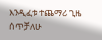እንዲፈቱ ተጨማሪ ጊዜ ሰጥቻለሁ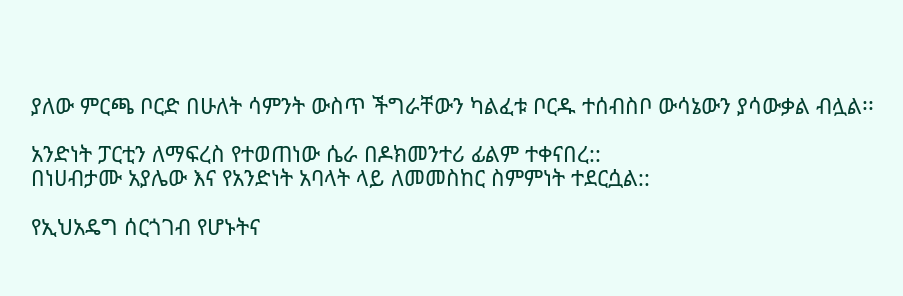ያለው ምርጫ ቦርድ በሁለት ሳምንት ውስጥ ችግራቸውን ካልፈቱ ቦርዱ ተሰብስቦ ውሳኔውን ያሳውቃል ብሏል፡፡

አንድነት ፓርቲን ለማፍረስ የተወጠነው ሴራ በዶክመንተሪ ፊልም ተቀናበረ::
በነሀብታሙ አያሌው እና የአንድነት አባላት ላይ ለመመስከር ስምምነት ተደርሷል::

የኢህአዴግ ሰርጎገብ የሆኑትና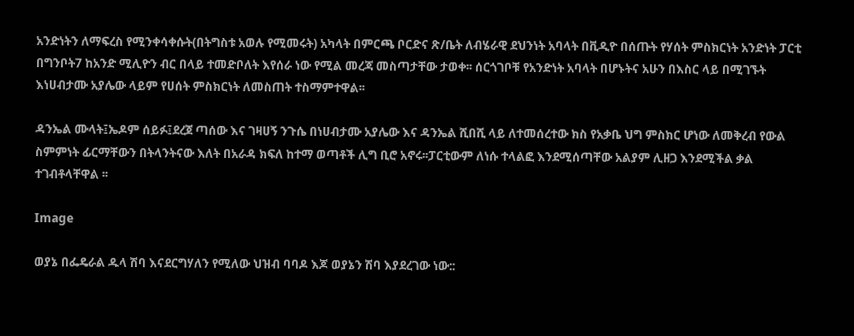አንድነትን ለማፍረስ የሚንቀሳቀሱት(በትግስቱ አወሉ የሚመሩት) አካላት በምርጫ ቦርድና ጽ/ቤት ለብሄራዊ ደህንነት አባላት በቪዲዮ በሰጡት የሃሰት ምስክርነት አንድነት ፓርቲ በግንቦት7 ከአንድ ሚሊዮን ብር በላይ ተመድቦለት እየሰራ ነው የሚል መረጃ መስጣታቸው ታወቀ፡፡ ሰርጎገቦቹ የአንድነት አባላት በሆኑትና አሁን በእስር ላይ በሚገኙት እነሀብታሙ አያሌው ላይም የሀሰት ምስክርነት ለመስጠት ተስማምተዋል፡፡

ዳንኤል ሙላት፤ኤዶም ሰይፉ፤ደረጀ ጣሰው እና ገዛሀኝ ንጉሴ በነሀብታሙ አያሌው እና ዳንኤል ሺበሺ ላይ ለተመሰረተው ክስ የአቃቤ ህግ ምስክር ሆነው ለመቅረብ የውል ስምምነት ፊርማቸውን በትላንትናው እለት በአራዳ ክፍለ ከተማ ወጣቶች ሊግ ቢሮ አኖሩ፡፡ፓርቲውም ለነሱ ተላልፎ እንደሚሰጣቸው አልያም ሊዘጋ እንደሚችል ቃል ተገብቶላቸዋል ፡፡

Image

ወያኔ በፌዴራል ዱላ ሽባ እናደርግሃለን የሚለው ህዝብ ባባዶ እጆ ወያኔን ሽባ እያደረገው ነው::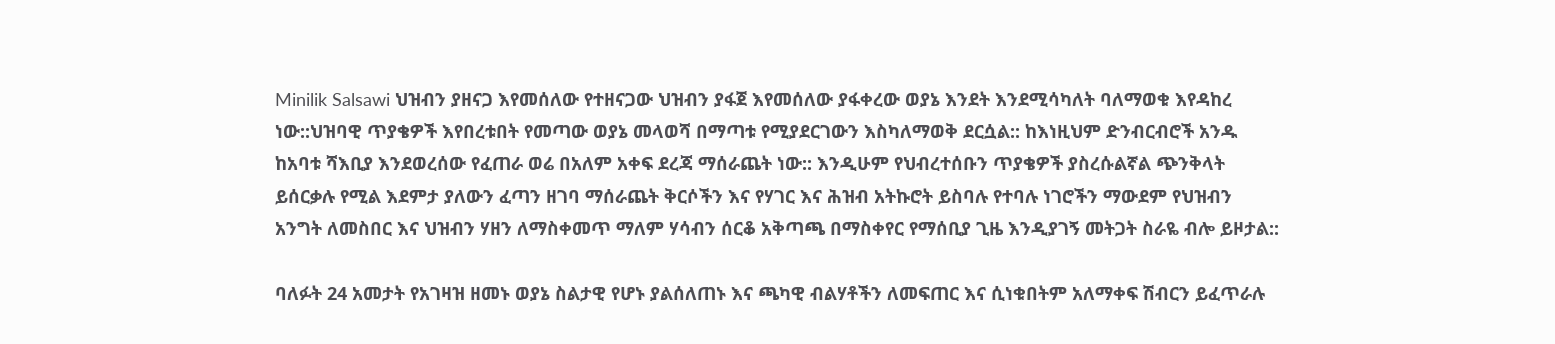Minilik Salsawi ህዝብን ያዘናጋ እየመሰለው የተዘናጋው ህዝብን ያፋጀ እየመሰለው ያፋቀረው ወያኔ እንደት እንደሚሳካለት ባለማወቁ እየዳከረ ነው::ህዝባዊ ጥያቄዎች እየበረቱበት የመጣው ወያኔ መላወሻ በማጣቱ የሚያደርገውን እስካለማወቅ ደርሷል:: ከእነዚህም ድንብርብሮች አንዱ ከአባቱ ሻእቢያ እንደወረሰው የፈጠራ ወሬ በአለም አቀፍ ደረጃ ማሰራጨት ነው:: እንዲሁም የህብረተሰቡን ጥያቄዎች ያስረሱልኛል ጭንቅላት ይሰርቃሉ የሚል እደምታ ያለውን ፈጣን ዘገባ ማሰራጨት ቅርሶችን እና የሃገር እና ሕዝብ አትኩሮት ይስባሉ የተባሉ ነገሮችን ማውደም የህዝብን አንግት ለመስበር እና ህዝብን ሃዘን ለማስቀመጥ ማለም ሃሳብን ሰርቆ አቅጣጫ በማስቀየር የማሰቢያ ጊዜ እንዲያገኝ መትጋት ስራዬ ብሎ ይዞታል::

ባለፉት 24 አመታት የአገዛዝ ዘመኑ ወያኔ ስልታዊ የሆኑ ያልሰለጠኑ እና ጫካዊ ብልሃቶችን ለመፍጠር እና ሲነቁበትም አለማቀፍ ሽብርን ይፈጥራሉ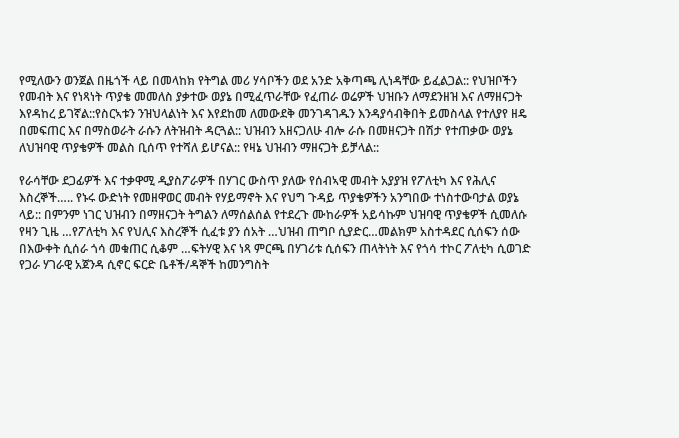የሚለውን ወንጀል በዜጎች ላይ በመላከክ የትግል መሪ ሃሳቦችን ወደ አንድ አቅጣጫ ሊነዳቸው ይፈልጋል:: የህዝቦችን የመብት እና የነጻነት ጥያቄ መመለስ ያቃተው ወያኔ በሚፈጥራቸው የፈጠራ ወሬዎች ህዝቡን ለማደንዘዝ እና ለማዘናጋት እየዳከረ ይገኛል::የስርኣቱን ንዝህላልነት እና እየደከመ ለመውደቅ መንገዳገዱን እንዳያሳብቅበት ይመስላል የተለያየ ዘዴ በመፍጠር እና በማስወራት ራሱን ለትዝብት ዳርጓል:: ህዝብን አዘናጋለሁ ብሎ ራሱ በመዘናጋት በሽታ የተጠቃው ወያኔ ለህዝባዊ ጥያቄዎች መልስ ቢሰጥ የተሻለ ይሆናል:: የዛኔ ህዝብን ማዘናጋት ይቻላል::

የራሳቸው ደጋፊዎች እና ተቃዋሚ ዲያስፖራዎች በሃገር ውስጥ ያለው የሰብኣዊ መብት አያያዝ የፖለቲካ እና የሕሊና እስረኞች….. የኑሩ ውድነት የመዘዋወር መብት የሃይማኖት እና የህግ ጉዳይ ጥያቄዎችን አንግበው ተነስተውባታል ወያኔ ላይ:: በምንም ነገር ህዝብን በማዘናጋት ትግልን ለማሰልሰል የተደረጉ ሙከራዎች አይሳኩም ህዝባዊ ጥያቄዎች ሲመለሱ የዛን ጊዜ …የፖለቲካ እና የህሊና እስረኞች ሲፈቱ ያን ሰአት …ህዝብ ጠግቦ ሲያድር…መልክም አስተዳደር ሲሰፍን ሰው በእውቀት ሲሰራ ጎሳ መቁጠር ሲቆም …ፍትሃዊ እና ነጻ ምርጫ በሃገሪቱ ሲሰፍን ጠላትነት እና የጎሳ ተኮር ፖለቲካ ሲወገድ የጋራ ሃገራዊ አጀንዳ ሲኖር ፍርድ ቤቶች/ዳኞች ከመንግስት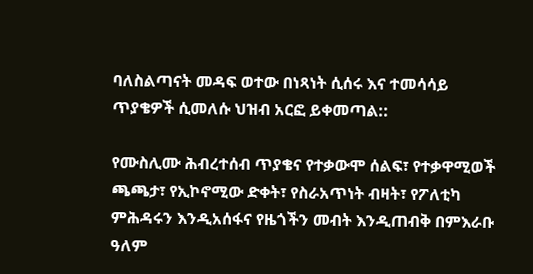ባለስልጣናት መዳፍ ወተው በነጻነት ሲሰሩ እና ተመሳሳይ ጥያቄዎች ሲመለሱ ህዝብ አርፎ ይቀመጣል::

የሙስሊሙ ሕብረተሰብ ጥያቄና የተቃውሞ ሰልፍ፣ የተቃዋሚወች ጫጫታ፣ የኢኮኖሚው ድቀት፣ የስራአጥነት ብዛት፣ የፖለቲካ ምሕዳሩን እንዲአሰፋና የዜጎችን መብት እንዲጠብቅ በምእራቡ ዓለም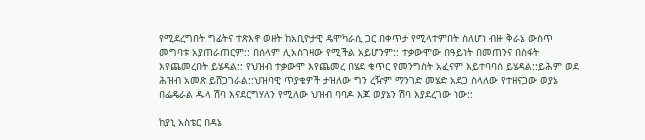የሚደረግበት ግፊትና ተጽእኖ ወዘት ከአቢዮታዊ ዴሞካራሲ ጋር በቀጥታ የሚላተምበት ስለሆነ ብዙ ቅራኔ ውስጥ መግባቱ አያጠራጠርም:: በሰላም ሊአስገዛው የሚችል አይሆንም:: ተቃውሞው በዓይነት በመጠንና በስፋት እየጨመረበት ይሄዳል:: የህዝብ ተቃውሞ እየጨመረ በሄደ ቁጥር የመንግስት አፈናም እይተባባሰ ይሄዳል::ይሕም ወደ ሕዝብ አመጽ ይሸጋገራል::ህዝባዊ ጥያቄዎች ታዝለው ግን ረዥም ማንገድ መሄድ አደጋ ስላለው የተዘናጋው ወያኔ በፌዴራል ዱላ ሽባ እናደርግሃለን የሚለው ህዝብ ባባዶ እጆ ወያኔን ሽባ እያደረገው ነው::

ከያኒ አስቴር በዳኔ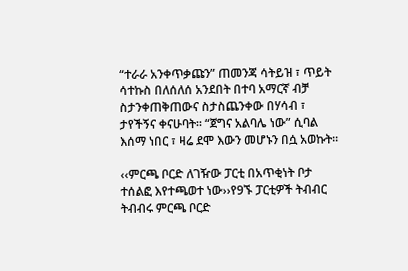“ተራራ አንቀጥቃጩን” ጠመንጃ ሳትይዝ ፣ ጥይት ሳተኩስ በለሰለሰ አንደበት በተባ አማርኛ ብቻ ስታንቀጠቅጠውና ስታስጨንቀው በሃሳብ ፣ ታየችኝና ቀናሁባት። “ጀግና አልባሌ ነው” ሲባል እሰማ ነበር ፣ ዛሬ ደሞ እውን መሆኑን በሷ አወኩት።

‹‹ምርጫ ቦርድ ለገዥው ፓርቲ በአጥቂነት ቦታ ተሰልፎ እየተጫወተ ነው››የ9ኙ ፓርቲዎች ትብብር
ትብብሩ ምርጫ ቦርድ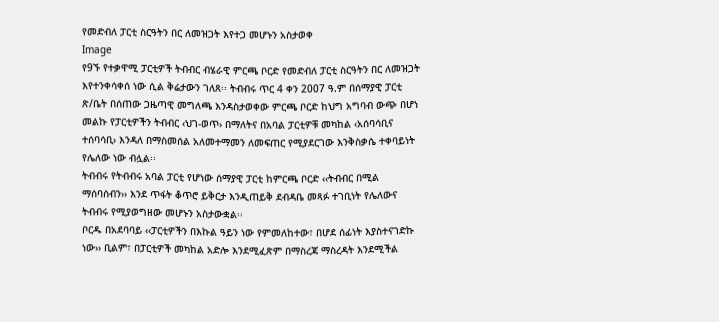የመድብለ ፓርቲ ስርዓትን በር ለመዝጋት እየተጋ መሆኑን አስታወቀ
Image
የ9ኙ የተቃዋሚ ፓርቲዎች ትብብር ብሄራዊ ምርጫ ቦርድ የመድብለ ፓርቲ ስርዓትን በር ለመዝጋት እየተንቀሳቀሰ ነው ሲል ቅሬታውን ገለጸ፡፡ ትብብሩ ጥር 4 ቀን 2007 ዓ.ም በሰማያዊ ፓርቲ ጽ/ቤት በሰጠው ጋዜጣዊ መግለጫ እንዳስታወቀው ምርጫ ቦርድ ከህግ አግባብ ውጭ በሆነ መልኩ የፓርቲዎችን ትብብር ‹ህገ-ወጥ› በማለትና በአባል ፓርቲዎቹ መካከል ‹አሰባሳቢና ተሰባሳቢ› እንዳለ በማስመሰል አለመተማመን ለመፍጠር የሚያደርገው እንቅስቃሴ ተቀባይነት የሌለው ነው ብሏል፡፡
ትብብሩ የትብብሩ አባል ፓርቲ የሆነው ሰማያዊ ፓርቲ ከምርጫ ቦርድ ‹‹ትብብር በሚል ማሰባሰብን›› እንደ ጥፋት ቆጥሮ ይቅርታ እንዲጠይቅ ደብዳቤ መጻፉ ተገቢነት የሌለውና ትብብሩ የሚያወግዘው መሆኑን አስታውቋል፡፡
ቦርዱ በአደባባይ ‹‹ፓርቲዎችን በእኩል ዓይን ነው የምመለከተው፣ በሆደ ሰፊነት እያስተናገድኩ ነው›› ቢልም፣ በፓርቲዎች መካከል አድሎ እንደሚፈጽም በማስረጃ ማስረዳት እንደሚችል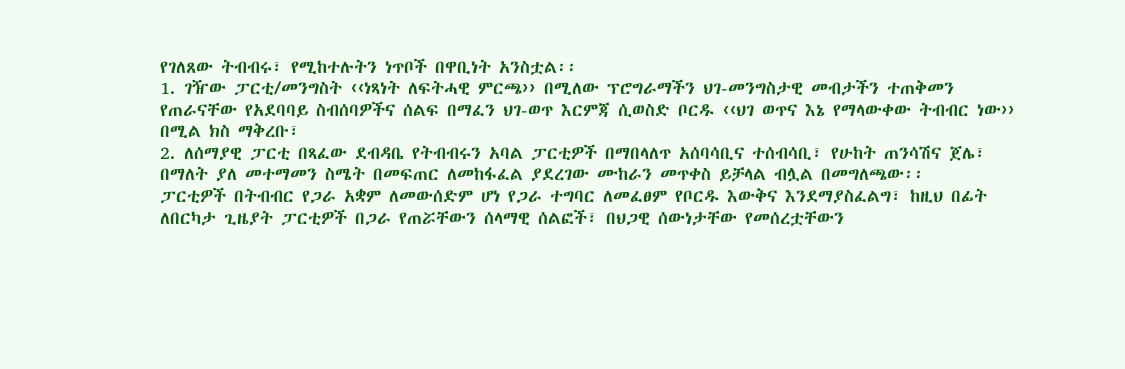የገለጸው ትብብሩ፣ የሚከተሉትን ነጥቦች በዋቢነት አንስቷል፡፡
1. ገዥው ፓርቲ/መንግስት ‹‹ነጻነት ለፍትሓዊ ምርጫ›› በሚለው ፕሮግራማችን ህገ-መንግስታዊ መብታችን ተጠቅመን የጠራናቸው የአደባባይ ስብሰባዎችና ሰልፍ በማፈን ህገ-ወጥ እርምጃ ሲወስድ ቦርዱ ‹‹ህገ ወጥና እኔ የማላውቀው ትብብር ነው›› በሚል ክስ ማቅረቡ፣
2. ለሰማያዊ ፓርቲ በጻፈው ደብዳቤ የትብብሩን አባል ፓርቲዎች በማበላለጥ አሰባሳቢና ተሰብሳቢ፣ የሁከት ጠንሳሽና ጀሌ፣ በማለት ያለ መተማመን ስሜት በመፍጠር ለመከፋፈል ያደረገው ሙከራን መጥቀስ ይቻላል ብሏል በመግለጫው፡፡
ፓርቲዎች በትብብር የጋራ አቋም ለመውሰድም ሆነ የጋራ ተግባር ለመፈፀም የቦርዱ እውቅና እንደማያስፈልግ፣ ከዚህ በፊት ለበርካታ ጊዜያት ፓርቲዎች በጋራ የጠሯቸውን ሰላማዊ ሰልፎች፣ በህጋዊ ሰውነታቸው የመሰረቷቸውን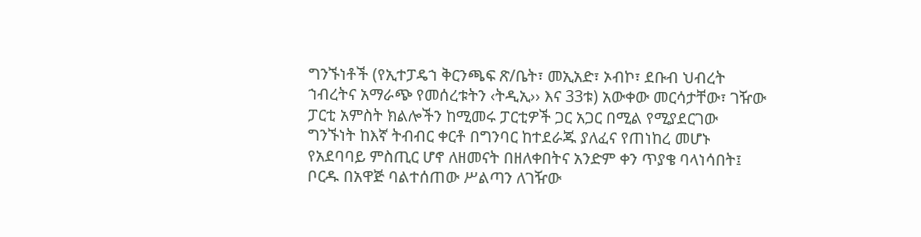ግንኙነቶች (የኢተፓዴኀ ቅርንጫፍ ጽ/ቤት፣ መኢአድ፣ ኦብኮ፣ ደቡብ ህብረት ኀብረትና አማራጭ የመሰረቱትን ‹ትዲኢ›› እና 33ቱ) አውቀው መርሳታቸው፣ ገዥው ፓርቲ አምስት ክልሎችን ከሚመሩ ፓርቲዎች ጋር አጋር በሚል የሚያደርገው ግንኙነት ከእኛ ትብብር ቀርቶ በግንባር ከተደራጁ ያለፈና የጠነከረ መሆኑ የአደባባይ ምስጢር ሆኖ ለዘመናት በዘለቀበትና አንድም ቀን ጥያቄ ባላነሳበት፤ ቦርዱ በአዋጅ ባልተሰጠው ሥልጣን ለገዥው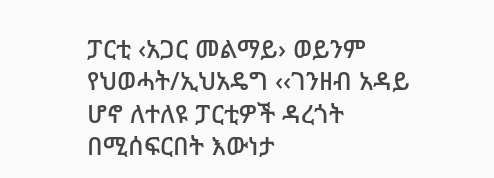ፓርቲ ‹አጋር መልማይ› ወይንም የህወሓት/ኢህአዴግ ‹‹ገንዘብ አዳይ ሆኖ ለተለዩ ፓርቲዎች ዳረጎት በሚሰፍርበት እውነታ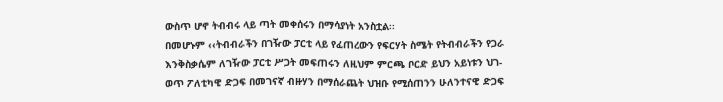ውስጥ ሆኖ ትብብሩ ላይ ጣት መቀሰሩን በማሳያነት አንስቷል፡፡
በመሆኑም ‹‹ትብብራችን በገዥው ፓርቲ ላይ የፈጠረውን የፍርሃት ስሜት የትብብራችን የጋራ እንቅስቃሴም ለገዥው ፓርቲ ሥጋት መፍጠሩን ለዚህም ምርጫ ቦርድ ይህን አይነቱን ህገ-ወጥ ፖለቲካዊ ድጋፍ በመገናኛ ብዙሃን በማሰራጨት ህዝቡ የሚሰጠንን ሁለንተናዊ ድጋፍ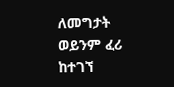ለመግታት ወይንም ፈሪ ከተገኘ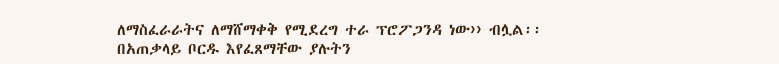ለማስፈራራትና ለማሸማቀቅ የሚደረግ ተራ ፕሮፖጋንዳ ነው›› ብሏል፡፡
በአጠቃላይ ቦርዱ እየፈጸማቸው ያሉትን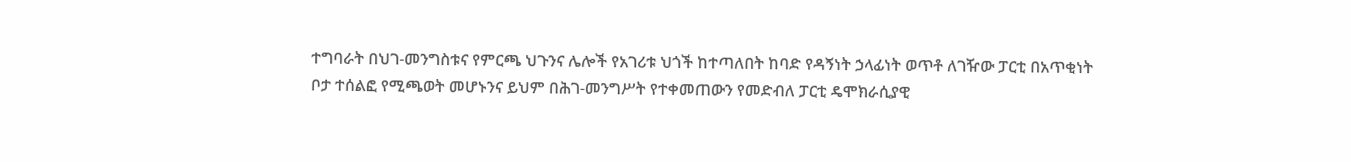ተግባራት በህገ-መንግስቱና የምርጫ ህጉንና ሌሎች የአገሪቱ ህጎች ከተጣለበት ከባድ የዳኝነት ኃላፊነት ወጥቶ ለገዥው ፓርቲ በአጥቂነት ቦታ ተሰልፎ የሚጫወት መሆኑንና ይህም በሕገ-መንግሥት የተቀመጠውን የመድብለ ፓርቲ ዴሞክራሲያዊ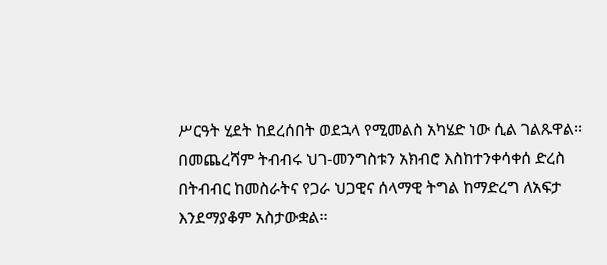ሥርዓት ሂደት ከደረሰበት ወደኋላ የሚመልስ አካሄድ ነው ሲል ገልጹዋል፡፡
በመጨረሻም ትብብሩ ህገ-መንግስቱን አክብሮ እስከተንቀሳቀሰ ድረስ በትብብር ከመስራትና የጋራ ህጋዊና ሰላማዊ ትግል ከማድረግ ለአፍታ እንደማያቆም አስታውቋል፡፡